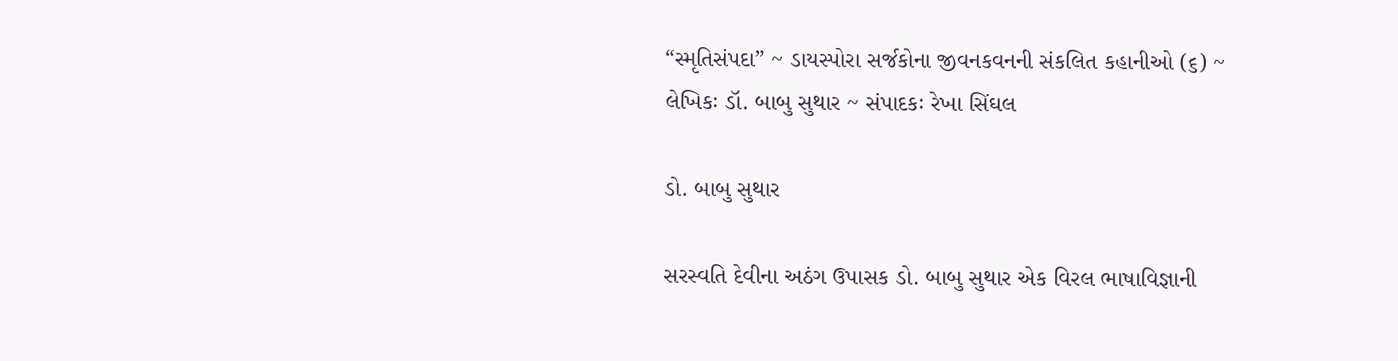“સ્મૃતિસંપદા” ~ ડાયસ્પોરા સર્જકોના જીવનકવનની સંકલિત કહાનીઓ (૬) ~ લેખિકઃ ડૉ. બાબુ સુથાર ~ સંપાદકઃ રેખા સિંઘલ

ડો. બાબુ સુથાર

સરસ્વતિ દેવીના અઠંગ ઉપાસક ડો. બાબુ સુથાર એક વિરલ ભાષાવિજ્ઞાની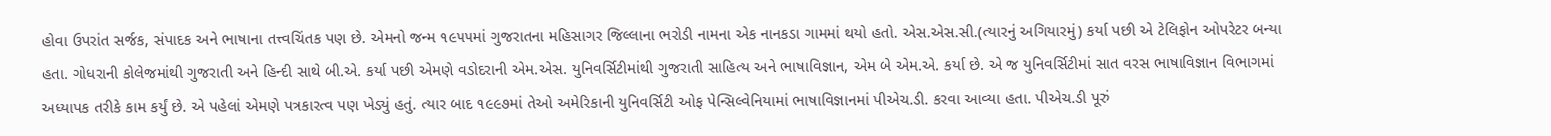હોવા ઉપરાંત સર્જક, સંપાદક અને ભાષાના તત્ત્વચિંતક પણ છે. એમનો જન્મ ૧૯૫૫માં ગુજરાતના મહિસાગર જિલ્લાના ભરોડી નામના એક નાનકડા ગામમાં થયો હતો. એસ.એસ.સી.(ત્યારનું અગિયારમું) કર્યા પછી એ ટેલિફોન ઓપરેટર બન્યા હતા. ગોધરાની કોલેજમાંથી ગુજરાતી અને હિન્દી સાથે બી.એ. કર્યા પછી એમણે વડોદરાની એમ.એસ. યુનિવર્સિટીમાંથી ગુજરાતી સાહિત્ય અને ભાષાવિજ્ઞાન, એમ બે એમ.એ. કર્યા છે. એ જ યુનિવર્સિટીમાં સાત વરસ ભાષાવિજ્ઞાન વિભાગમાં અધ્યાપક તરીકે કામ કર્યું છે. એ પહેલાં એમણે પત્રકારત્વ પણ ખેડ્યું હતું. ત્યાર બાદ ૧૯૯૭માં તેઓ અમેરિકાની યુનિવર્સિટી ઓફ પેન્સિલ્વેનિયામાં ભાષાવિજ્ઞાનમાં પીએચ.ડી. કરવા આવ્યા હતા. પીએચ.ડી પૂરું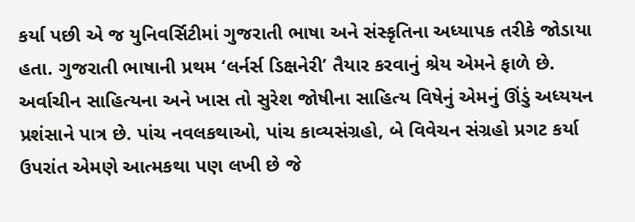કર્યા પછી એ જ યુનિવર્સિટીમાં ગુજરાતી ભાષા અને સંસ્કૃતિના અધ્યાપક તરીકે જોડાયા હતા. ગુજરાતી ભાષાની પ્રથમ ‘લર્નર્સ ડિક્ષનેરી’ તૈયાર કરવાનું શ્રેય એમને ફાળે છે. અર્વાચીન સાહિત્યના અને ખાસ તો સુરેશ જોષીના સાહિત્ય વિષેનું એમનું ઊંડું અધ્યયન પ્રશંસાને પાત્ર છે. પાંચ નવલકથાઓ, પાંચ કાવ્યસંગ્રહો, બે વિવેચન સંગ્રહો પ્રગટ કર્યા ઉપરાંત એમણે આત્મકથા પણ લખી છે જે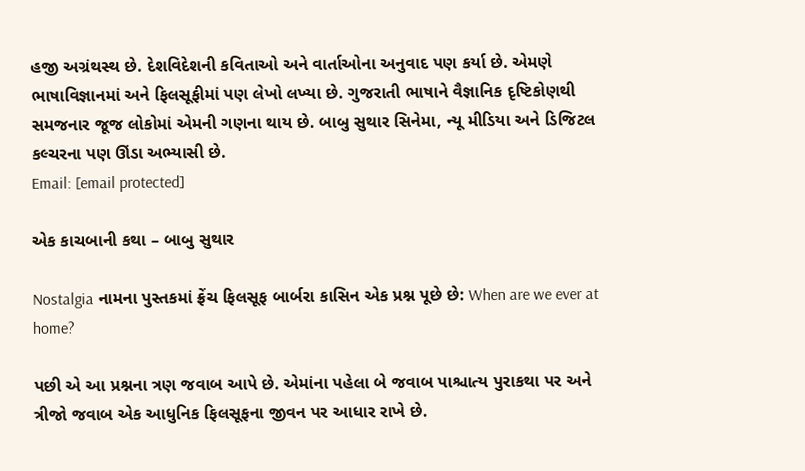હજી અગ્રંથસ્થ છે. દેશવિદેશની કવિતાઓ અને વાર્તાઓના અનુવાદ પણ કર્યા છે. એમણે ભાષાવિજ્ઞાનમાં અને ફિલસૂફીમાં પણ લેખો લખ્યા છે. ગુજરાતી ભાષાને વૈજ્ઞાનિક દૃષ્ટિકોણથી સમજનાર જૂજ લોકોમાં એમની ગણના થાય છે. બાબુ સુથાર સિનેમા, ન્યૂ મીડિયા અને ડિજિટલ કલ્ચરના પણ ઊંડા અભ્યાસી છે.
Email: [email protected]

એક કાચબાની કથા – બાબુ સુથાર

Nostalgia નામના પુસ્તકમાં ફ્રેંચ ફિલસૂફ બાર્બરા કાસિન એક પ્રશ્ન પૂછે છે: When are we ever at home?

પછી એ આ પ્રશ્નના ત્રણ જવાબ આપે છે. એમાંના પહેલા બે જવાબ પાશ્ચાત્ય પુરાકથા પર અને ત્રીજો જવાબ એક આધુનિક ફિલસૂફના જીવન પર આધાર રાખે છે.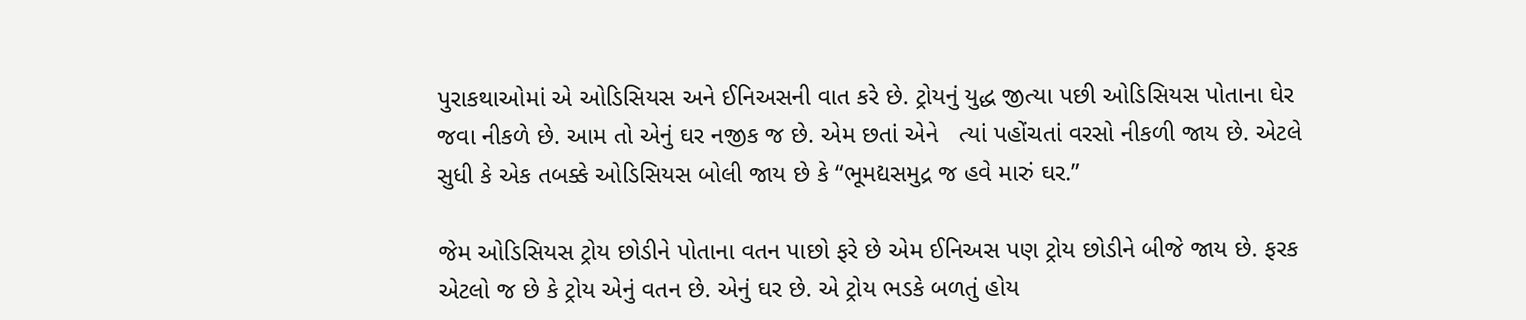પુરાકથાઓમાં એ ઓડિસિયસ અને ઈનિઅસની વાત કરે છે. ટ્રોયનું યુદ્ધ જીત્યા પછી ઓડિસિયસ પોતાના ઘેર જવા નીકળે છે. આમ તો એનું ઘર નજીક જ છે. એમ છતાં એને   ત્યાં પહોંચતાં વરસો નીકળી જાય છે. એટલે સુધી કે એક તબક્કે ઓડિસિયસ બોલી જાય છે કે “ભૂમદ્યસમુદ્ર જ હવે મારું ઘર.”

જેમ ઓડિસિયસ ટ્રોય છોડીને પોતાના વતન પાછો ફરે છે એમ ઈનિઅસ પણ ટ્રોય છોડીને બીજે જાય છે. ફરક એટલો જ છે કે ટ્રોય એનું વતન છે. એનું ઘર છે. એ ટ્રોય ભડકે બળતું હોય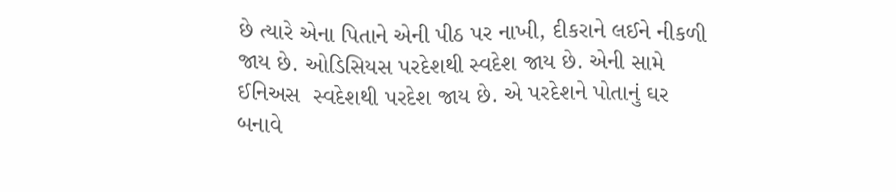છે ત્યારે એના પિતાને એની પીઠ પર નાખી, દીકરાને લઈને નીકળી જાય છે. ઓડિસિયસ પરદેશથી સ્વદેશ જાય છે. એની સામે ઈનિઅસ  સ્વદેશથી પરદેશ જાય છે. એ પરદેશને પોતાનું ઘર બનાવે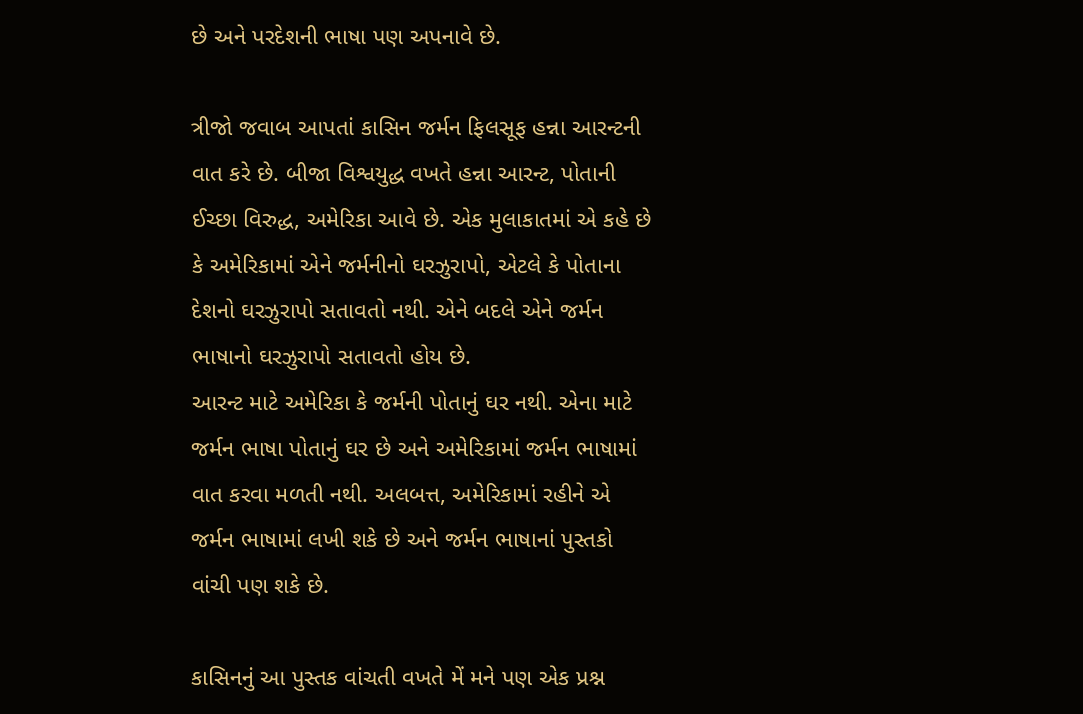છે અને પરદેશની ભાષા પણ અપનાવે છે.

ત્રીજો જવાબ આપતાં કાસિન જર્મન ફિલસૂફ હન્ના આરન્ટની વાત કરે છે. બીજા વિશ્વયુદ્ધ વખતે હન્ના આરન્ટ, પોતાની ઈચ્છા વિરુદ્ધ, અમેરિકા આવે છે. એક મુલાકાતમાં એ કહે છે કે અમેરિકામાં એને જર્મનીનો ઘરઝુરાપો, એટલે કે પોતાના દેશનો ઘરઝુરાપો સતાવતો નથી. એને બદલે એને જર્મન ભાષાનો ઘરઝુરાપો સતાવતો હોય છે.
આરન્ટ માટે અમેરિકા કે જર્મની પોતાનું ઘર નથી. એના માટે જર્મન ભાષા પોતાનું ઘર છે અને અમેરિકામાં જર્મન ભાષામાં વાત કરવા મળતી નથી. અલબત્ત, અમેરિકામાં રહીને એ જર્મન ભાષામાં લખી શકે છે અને જર્મન ભાષાનાં પુસ્તકો વાંચી પણ શકે છે.

કાસિનનું આ પુસ્તક વાંચતી વખતે મેં મને પણ એક પ્રશ્ન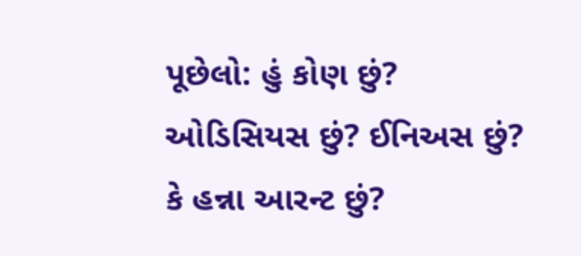પૂછેલો: હું કોણ છું? ઓડિસિયસ છું? ઈનિઅસ છું? કે હન્ના આરન્ટ છું?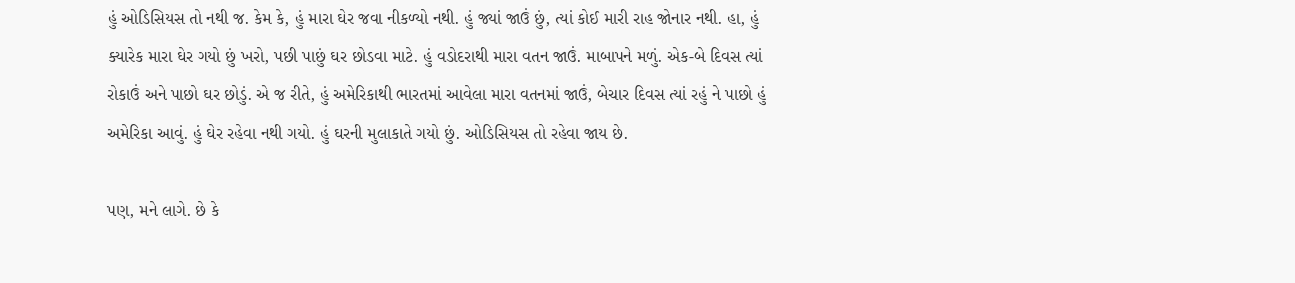હું ઓડિસિયસ તો નથી જ. કેમ કે, હું મારા ઘેર જવા નીકળ્યો નથી. હું જ્યાં જાઉં છું, ત્યાં કોઈ મારી રાહ જોનાર નથી. હા, હું ક્યારેક મારા ઘેર ગયો છું ખરો, પછી પાછું ઘર છોડવા માટે. હું વડોદરાથી મારા વતન જાઉં. માબાપને મળું. એક-બે દિવસ ત્યાં  રોકાઉં અને પાછો ઘર છોડું. એ જ રીતે, હું અમેરિકાથી ભારતમાં આવેલા મારા વતનમાં જાઉં, બેચાર દિવસ ત્યાં રહું ને પાછો હું અમેરિકા આવું. હું ઘેર રહેવા નથી ગયો. હું ઘરની મુલાકાતે ગયો છું. ઓડિસિયસ તો રહેવા જાય છે.

પણ, મને લાગે. છે કે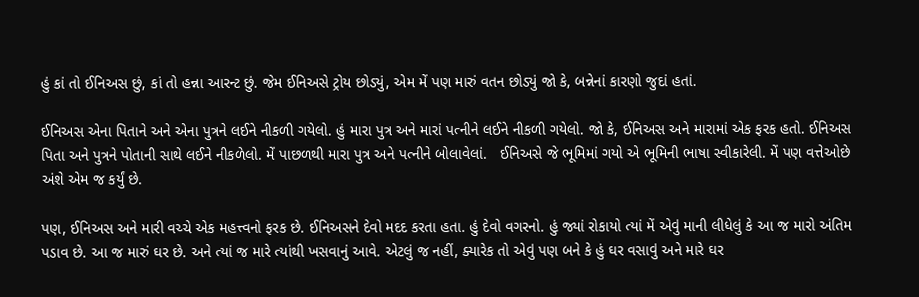હું કાં તો ઈનિઅસ છું, કાં તો હન્ના આરન્ટ છું. જેમ ઈનિઅસે ટ્રોય છોડ્યું, એમ મેં પણ મારું વતન છોડ્યું જો કે, બન્નેનાં કારણો જુદાં હતાં.

ઈનિઅસ એના પિતાને અને એના પુત્રને લઈને નીકળી ગયેલો. હું મારા પુત્ર અને મારાં પત્નીને લઈને નીકળી ગયેલો. જો કે, ઈનિઅસ અને મારામાં એક ફરક હતો. ઈનિઅસ પિતા અને પુત્રને પોતાની સાથે લઈને નીકળેલો. મેં પાછળથી મારા પુત્ર અને પત્નીને બોલાવેલાં.   ઈનિઅસે જે ભૂમિમાં ગયો એ ભૂમિની ભાષા સ્વીકારેલી. મેં પણ વત્તેઓછે અંશે એમ જ કર્યું છે.

પણ, ઈનિઅસ અને મારી વચ્ચે એક મહત્ત્વનો ફરક છે. ઈનિઅસને દેવો મદદ કરતા હતા. હું દેવો વગરનો. હું જ્યાં રોકાયો ત્યાં મેં એવું માની લીધેલું કે આ જ મારો અંતિમ પડાવ છે. આ જ મારું ઘર છે. અને ત્યાં જ મારે ત્યાંથી ખસવાનું આવે. એટલું જ નહીં, ક્યારેક તો એવું પણ બને કે હું ઘર વસાવું અને મારે ઘર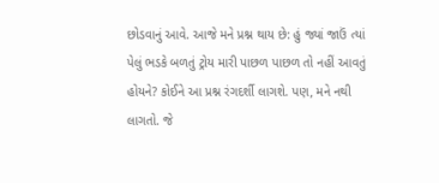છોડવાનું આવે. આજે મને પ્રશ્ન થાય છે: હું જ્યાં જાઉં ત્યાં પેલું ભડકે બળતું ટ્રોય મારી પાછળ પાછળ તો નહીં આવતું હોયને? કોઈને આ પ્રશ્ન રંગદર્શી લાગશે. પણ, મને નથી લાગતો. જે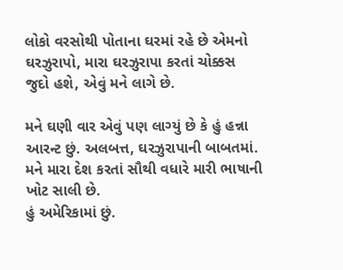લોકો વરસોથી પોતાના ઘરમાં રહે છે એમનો ઘરઝુરાપો, મારા ઘરઝુરાપા કરતાં ચોક્કસ જુદો હશે, એવું મને લાગે છે.

મને ઘણી વાર એવું પણ લાગ્યું છે કે હું હન્ના આરન્ટ છું. અલબત્ત, ઘરઝુરાપાની બાબતમાં. મને મારા દેશ કરતાં સૌથી વધારે મારી ભાષાની ખોટ સાલી છે.
હું અમેરિકામાં છું.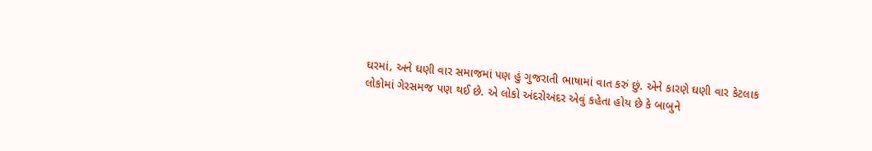ઘરમાં, અને ઘણી વાર સમાજમાં પણ હું ગુજરાતી ભાષામાં વાત કરું છું. એને કારણે ઘણી વાર કેટલાક લોકોમાં ગેરસમજ પણ થઈ છે. એ લોકો અંદરોઅંદર એવું કહેતા હોય છે કે બાબુને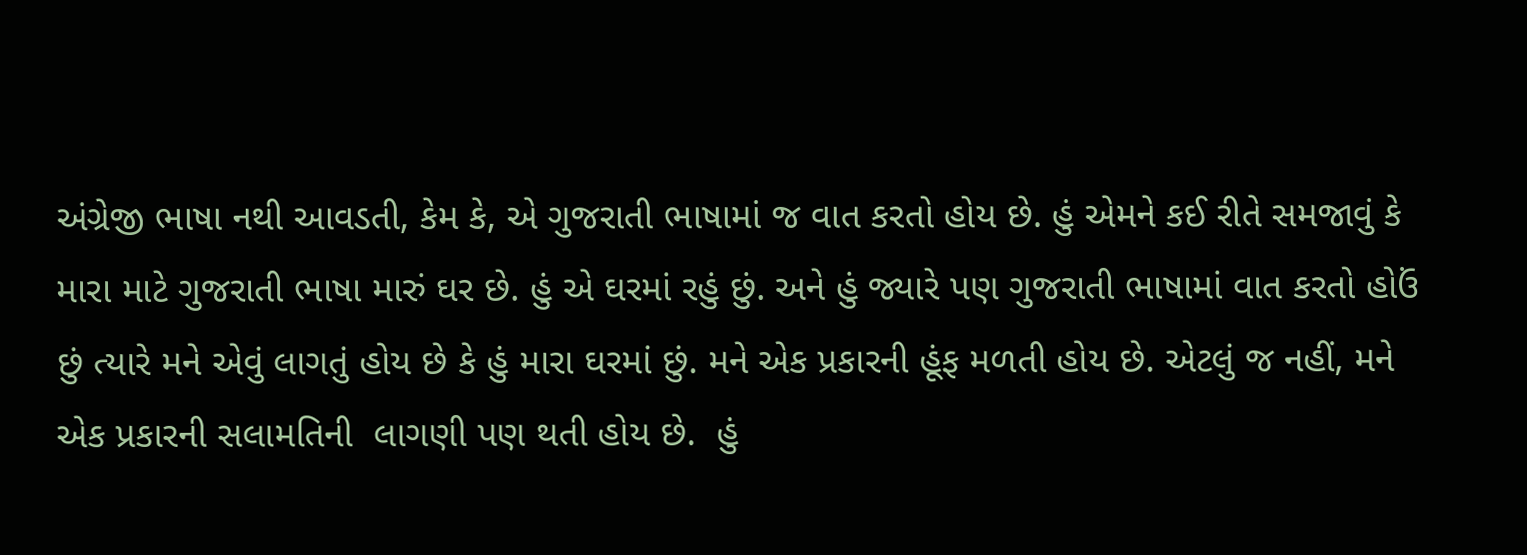અંગ્રેજી ભાષા નથી આવડતી, કેમ કે, એ ગુજરાતી ભાષામાં જ વાત કરતો હોય છે. હું એમને કઈ રીતે સમજાવું કે મારા માટે ગુજરાતી ભાષા મારું ઘર છે. હું એ ઘરમાં રહું છું. અને હું જ્યારે પણ ગુજરાતી ભાષામાં વાત કરતો હોઉં છું ત્યારે મને એવું લાગતું હોય છે કે હું મારા ઘરમાં છું. મને એક પ્રકારની હૂંફ મળતી હોય છે. એટલું જ નહીં, મને એક પ્રકારની સલામતિની  લાગણી પણ થતી હોય છે.  હું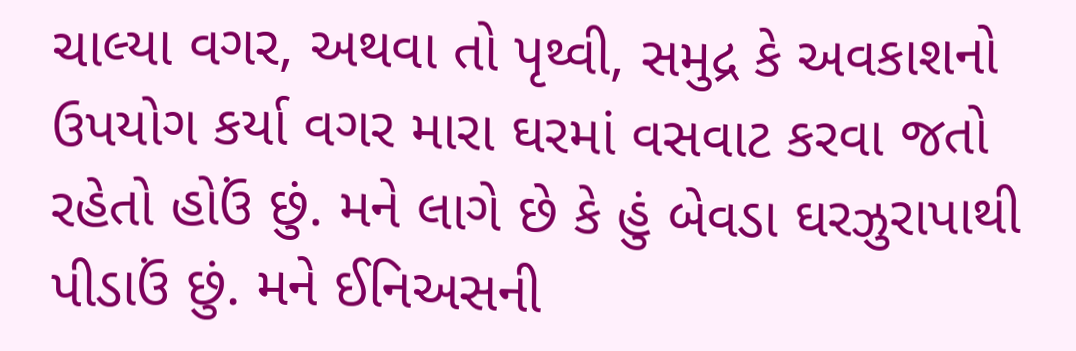ચાલ્યા વગર, અથવા તો પૃથ્વી, સમુદ્ર કે અવકાશનો ઉપયોગ કર્યા વગર મારા ઘરમાં વસવાટ કરવા જતો રહેતો હોઉં છું. મને લાગે છે કે હું બેવડા ઘરઝુરાપાથી પીડાઉં છું. મને ઈનિઅસની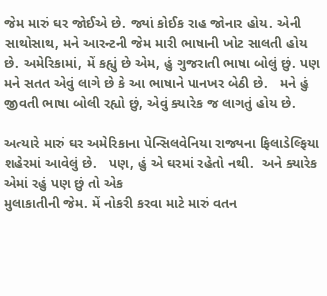જેમ મારું ઘર જોઈએ છે. જ્યાં કોઈક રાહ જોનાર હોય. એની સાથોસાથ, મને આરન્ટની જેમ મારી ભાષાની ખોટ સાલતી હોય છે. અમેરિકામાં, મેં કહ્યું છે એમ, હું ગુજરાતી ભાષા બોલું છું. પણ મને સતત એવું લાગે છે કે આ ભાષાને પાનખર બેઠી છે.   મને હું જીવતી ભાષા બોલી રહ્યો છું, એવું ક્યારેક જ લાગતું હોય છે.

અત્યારે મારું ઘર અમેરિકાના પેન્સિલવેનિયા રાજ્યના ફિલાડેલ્ફિયા શહેરમાં આવેલું છે.   પણ, હું એ ઘરમાં રહેતો નથી.  અને ક્યારેક એમાં રહું પણ છું તો એક
મુલાકાતીની જેમ. મેં નોકરી કરવા માટે મારું વતન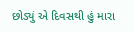છોડ્યું એ દિવસથી હું મારા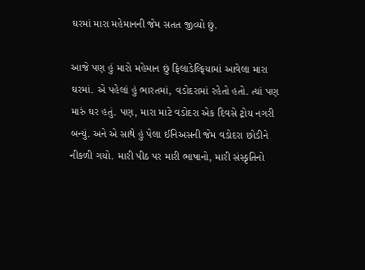ઘરમાં મારા મહેમાનની જેમ સતત જીવ્યો છું.

આજે પણ હું મારો મહેમાન છું ફિલાડેલ્ફિયામાં આવેલા મારા ઘરમાં. એ પહેલાં હું ભારતમાં, વડોદરામાં રહેતો હતો. ત્યાં પણ મારું ઘર હતું. પણ, મારા માટે વડોદરા એક દિવસે ટ્રોય નગરી બન્યું. અને એ સાથે હું પેલા ઈનિઅસની જેમ વડોદરા છોડીને નીકળી ગયો. મારી પીઠ પર મારી ભાષાનો, મારી સંસ્કૃતિનો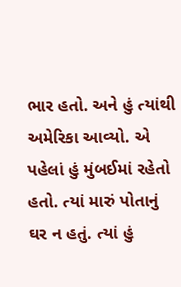ભાર હતો. અને હું ત્યાંથી
અમેરિકા આવ્યો. એ પહેલાં હું મુંબઈમાં રહેતો હતો. ત્યાં મારું પોતાનું ઘર ન હતું. ત્યાં હું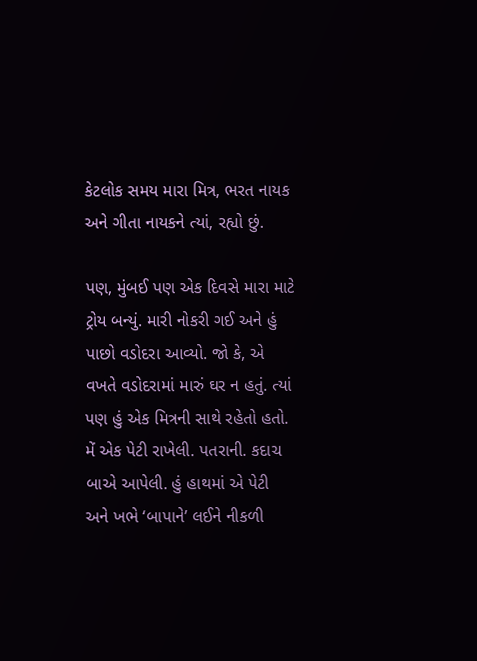કેટલોક સમય મારા મિત્ર, ભરત નાયક અને ગીતા નાયકને ત્યાં, રહ્યો છું.

પણ, મુંબઈ પણ એક દિવસે મારા માટે ટ્રોય બન્યું. મારી નોકરી ગઈ અને હું પાછો વડોદરા આવ્યો. જો કે, એ વખતે વડોદરામાં મારું ઘર ન હતું. ત્યાં પણ હું એક મિત્રની સાથે રહેતો હતો. મેં એક પેટી રાખેલી. પતરાની. કદાચ બાએ આપેલી. હું હાથમાં એ પેટી અને ખભે ‘બાપાને’ લઈને નીકળી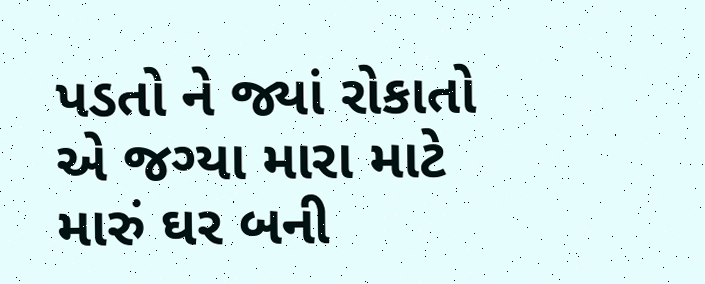પડતો ને જ્યાં રોકાતો એ જગ્યા મારા માટે
મારું ઘર બની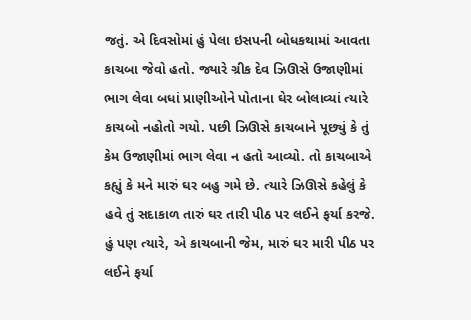જતું. એ દિવસોમાં હું પેલા ઇસપની બોધકથામાં આવતા કાચબા જેવો હતો. જ્યારે ગ્રીક દેવ ઝિઊસે ઉજાણીમાં ભાગ લેવા બધાં પ્રાણીઓને પોતાના ઘેર બોલાવ્યાં ત્યારે કાચબો નહોતો ગયો. પછી ઝિઊસે કાચબાને પૂછ્યું કે તું કેમ ઉજાણીમાં ભાગ લેવા ન હતો આવ્યો. તો કાચબાએ કહ્યું કે મને મારું ઘર બહુ ગમે છે. ત્યારે ઝિઊસે કહેલું કે હવે તું સદાકાળ તારું ઘર તારી પીઠ પર લઈને ફર્યા કરજે. હું પણ ત્યારે, એ કાચબાની જેમ, મારું ઘર મારી પીઠ પર લઈને ફર્યા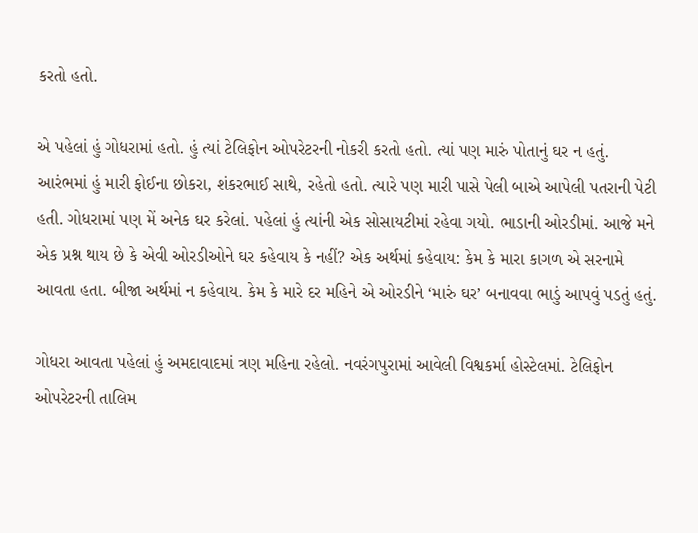કરતો હતો.

એ પહેલાં હું ગોધરામાં હતો. હું ત્યાં ટેલિફોન ઓપરેટરની નોકરી કરતો હતો. ત્યાં પણ મારું પોતાનું ઘર ન હતું. આરંભમાં હું મારી ફોઈના છોકરા, શંકરભાઈ સાથે, રહેતો હતો. ત્યારે પણ મારી પાસે પેલી બાએ આપેલી પતરાની પેટી હતી. ગોધરામાં પણ મેં અનેક ઘર કરેલાં. પહેલાં હું ત્યાંની એક સોસાયટીમાં રહેવા ગયો. ભાડાની ઓરડીમાં. આજે મને એક પ્રશ્ન થાય છે કે એવી ઓરડીઓને ઘર કહેવાય કે નહીં? એક અર્થમાં કહેવાય: કેમ કે મારા કાગળ એ સરનામે આવતા હતા. બીજા અર્થમાં ન કહેવાય. કેમ કે મારે દર મહિને એ ઓરડીને ‘મારું ઘર’ બનાવવા ભાડું આપવું પડતું હતું.

ગોધરા આવતા પહેલાં હું અમદાવાદમાં ત્રણ મહિના રહેલો. નવરંગપુરામાં આવેલી વિશ્વકર્મા હોસ્ટેલમાં. ટેલિફોન ઓપરેટરની તાલિમ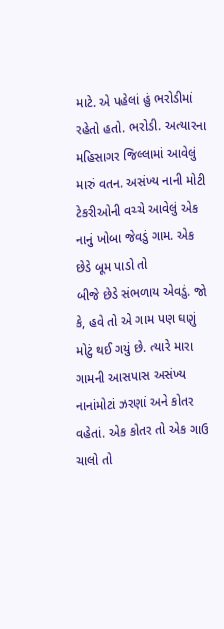માટે. એ પહેલાં હું ભરોડીમાં રહેતો હતો. ભરોડી. અત્યારના મહિસાગર જિલ્લામાં આવેલું મારું વતન. અસંખ્ય નાની મોટી ટેકરીઓની વચ્ચે આવેલું એક નાનું ખોબા જેવડું ગામ. એક છેડે બૂમ પાડો તો
બીજે છેડે સંભળાય એવડું. જો કે, હવે તો એ ગામ પણ ઘણું મોટું થઈ ગયું છે. ત્યારે મારા ગામની આસપાસ અસંખ્ય નાનાંમોટાં ઝરણાં અને કોતર વહેતાં. એક કોતર તો એક ગાઉ ચાલો તો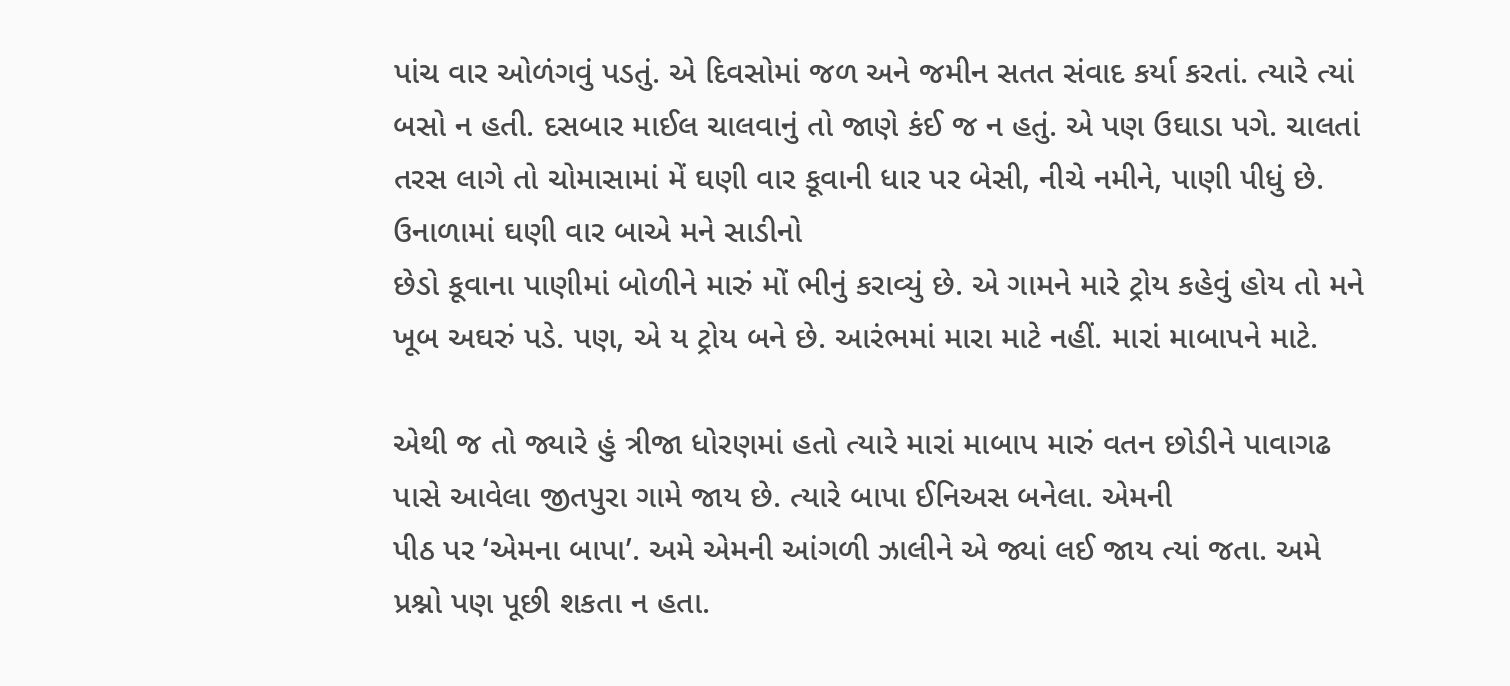પાંચ વાર ઓળંગવું પડતું. એ દિવસોમાં જળ અને જમીન સતત સંવાદ કર્યા કરતાં. ત્યારે ત્યાં બસો ન હતી. દસબાર માઈલ ચાલવાનું તો જાણે કંઈ જ ન હતું. એ પણ ઉઘાડા પગે. ચાલતાં તરસ લાગે તો ચોમાસામાં મેં ઘણી વાર કૂવાની ધાર પર બેસી, નીચે નમીને, પાણી પીધું છે. ઉનાળામાં ઘણી વાર બાએ મને સાડીનો
છેડો કૂવાના પાણીમાં બોળીને મારું મોં ભીનું કરાવ્યું છે. એ ગામને મારે ટ્રોય કહેવું હોય તો મને ખૂબ અઘરું પડે. પણ, એ ય ટ્રોય બને છે. આરંભમાં મારા માટે નહીં. મારાં માબાપને માટે.

એથી જ તો જ્યારે હું ત્રીજા ધોરણમાં હતો ત્યારે મારાં માબાપ મારું વતન છોડીને પાવાગઢ પાસે આવેલા જીતપુરા ગામે જાય છે. ત્યારે બાપા ઈનિઅસ બનેલા. એમની
પીઠ પર ‘એમના બાપા’. અમે એમની આંગળી ઝાલીને એ જ્યાં લઈ જાય ત્યાં જતા. અમે પ્રશ્નો પણ પૂછી શકતા ન હતા.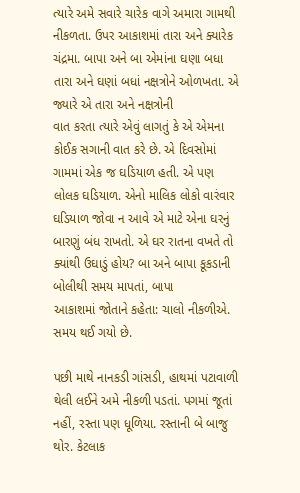ત્યારે અમે સવારે ચારેક વાગે અમારા ગામથી
નીકળતા. ઉપર આકાશમાં તારા અને ક્યારેક ચંદ્રમા. બાપા અને બા એમાંના ઘણા બધા તારા અને ઘણાં બધાં નક્ષત્રોને ઓળખતા. એ જ્યારે એ તારા અને નક્ષત્રોની
વાત કરતા ત્યારે એવું લાગતું કે એ એમના કોઈક સગાની વાત કરે છે. એ દિવસોમાં ગામમાં એક જ ઘડિયાળ હતી. એ પણ લોલક ઘડિયાળ. એનો માલિક લોકો વારંવાર
ઘડિયાળ જોવા ન આવે એ માટે એના ઘરનું બારણું બંધ રાખતો. એ ઘર રાતના વખતે તો ક્યાંથી ઉઘાડું હોય? બા અને બાપા કૂકડાની બોલીથી સમય માપતાં, બાપા
આકાશમાં જોતાને કહેતા: ચાલો નીકળીએ. સમય થઈ ગયો છે.

પછી માથે નાનકડી ગાંસડી, હાથમાં પટાવાળી થેલી લઈને અમે નીકળી પડતાં. પગમાં જૂતાં નહીં, રસ્તા પણ ધૂળિયા. રસ્તાની બે બાજુ થોર. કેટલાક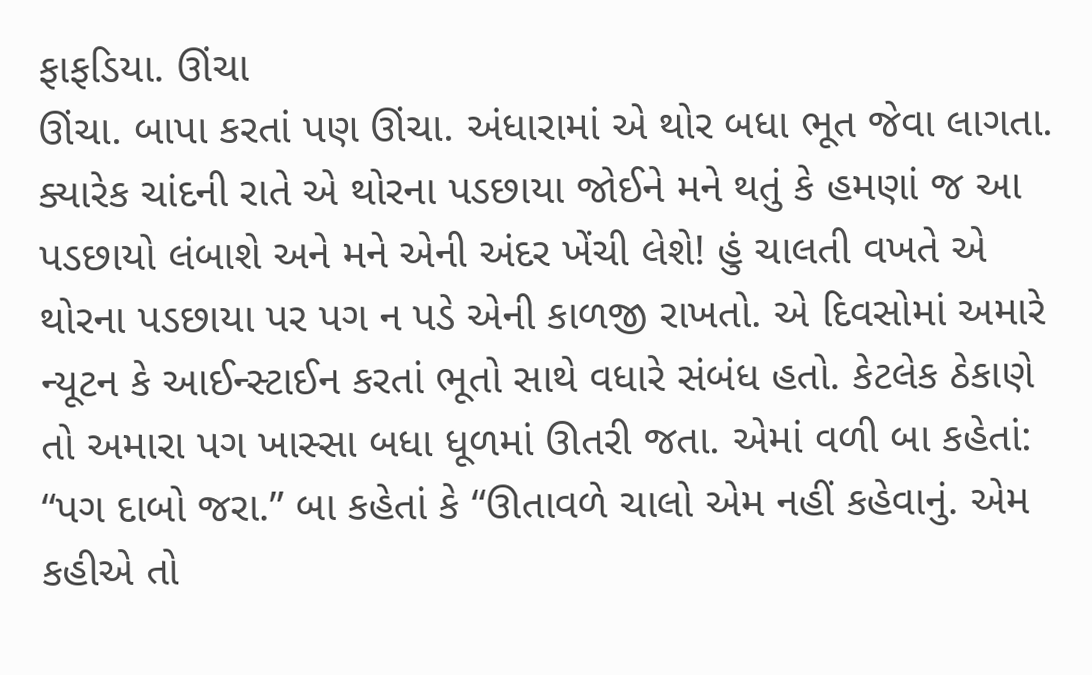ફાફડિયા. ઊંચા
ઊંચા. બાપા કરતાં પણ ઊંચા. અંધારામાં એ થોર બધા ભૂત જેવા લાગતા. ક્યારેક ચાંદની રાતે એ થોરના પડછાયા જોઈને મને થતું કે હમણાં જ આ પડછાયો લંબાશે અને મને એની અંદર ખેંચી લેશે! હું ચાલતી વખતે એ થોરના પડછાયા પર પગ ન પડે એની કાળજી રાખતો. એ દિવસોમાં અમારે ન્યૂટન કે આઈન્સ્ટાઈન કરતાં ભૂતો સાથે વધારે સંબંધ હતો. કેટલેક ઠેકાણે તો અમારા પગ ખાસ્સા બધા ધૂળમાં ઊતરી જતા. એમાં વળી બા કહેતાં: “પગ દાબો જરા.” બા કહેતાં કે “ઊતાવળે ચાલો એમ નહીં કહેવાનું. એમ કહીએ તો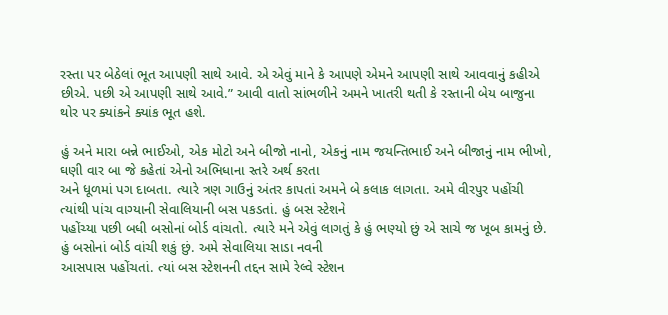રસ્તા પર બેઠેલાં ભૂત આપણી સાથે આવે. એ એવું માને કે આપણે એમને આપણી સાથે આવવાનું કહીએ છીએ. પછી એ આપણી સાથે આવે.” આવી વાતો સાંભળીને અમને ખાતરી થતી કે રસ્તાની બેય બાજુના થોર પર ક્યાંકને ક્યાંક ભૂત હશે.

હું અને મારા બન્ને ભાઈઓ, એક મોટો અને બીજો નાનો, એકનું નામ જયન્તિભાઈ અને બીજાનું નામ ભીખો, ઘણી વાર બા જે કહેતાં એનો અભિધાના સ્તરે અર્થ કરતા
અને ધૂળમાં પગ દાબતા. ત્યારે ત્રણ ગાઉનું અંતર કાપતાં અમને બે કલાક લાગતા. અમે વીરપુર પહોંચી ત્યાંથી પાંચ વાગ્યાની સેવાલિયાની બસ પકડતાં. હું બસ સ્ટેશને
પહોંચ્યા પછી બધી બસોનાં બોર્ડ વાંચતો. ત્યારે મને એવું લાગતું કે હું ભણ્યો છું એ સાચે જ ખૂબ કામનું છે. હું બસોનાં બોર્ડ વાંચી શકું છું. અમે સેવાલિયા સાડા નવની
આસપાસ પહોંચતાં. ત્યાં બસ સ્ટેશનની તદ્દન સામે રેલ્વે સ્ટેશન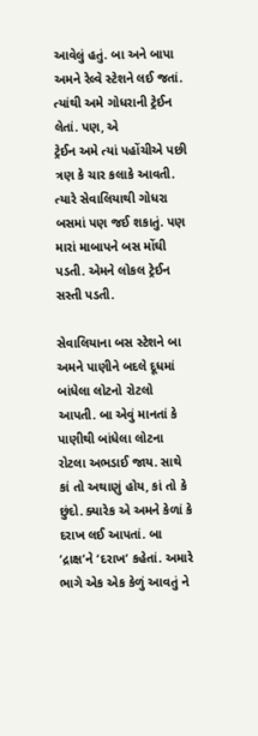આવેલું હતું. બા અને બાપા અમને રેલ્વે સ્ટેશને લઈ જતાં. ત્યાંથી અમે ગોધરાની ટ્રેઈન લેતાં. પણ, એ
ટ્રેઈન અમે ત્યાં પહોંચીએ પછી ત્રણ કે ચાર કલાકે આવતી. ત્યારે સેવાલિયાથી ગોધરા બસમાં પણ જઈ શકાતું. પણ મારાં માબાપને બસ મોંઘી પડતી. એમને લોકલ ટ્રેઈન સસ્તી પડતી.

સેવાલિયાના બસ સ્ટેશને બા અમને પાણીને બદલે દૂધમાં બાંધેલા લોટનો રોટલો આપતી. બા એવું માનતાં કે પાણીથી બાંધેલા લોટના રોટલા અભડાઈ જાય. સાથે
કાં તો અથાણું હોય, કાં તો કે છુંદો. ક્યારેક એ અમને કેળાં કે દરાખ લઈ આપતાં. બા ‘દ્રાક્ષ’ને ‘દરાખ’ કહેતાં. અમારે ભાગે એક એક કેળું આવતું ને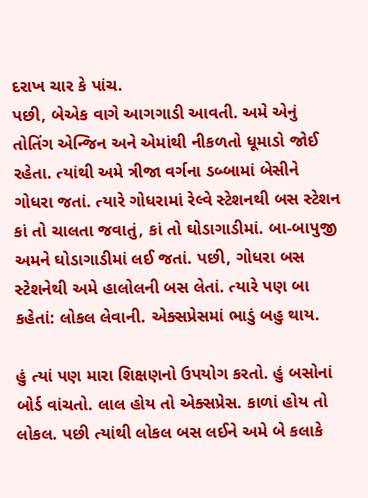દરાખ ચાર કે પાંચ.
પછી, બેએક વાગે આગગાડી આવતી. અમે એનું તોતિંગ એન્જિન અને એમાંથી નીકળતો ધૂમાડો જોઈ રહેતા. ત્યાંથી અમે ત્રીજા વર્ગના ડબ્બામાં બેસીને ગોધરા જતાં. ત્યારે ગોધરામાં રેલ્વે સ્ટેશનથી બસ સ્ટેશન કાં તો ચાલતા જવાતું, કાં તો ઘોડાગાડીમાં. બા-બાપુજી અમને ઘોડાગાડીમાં લઈ જતાં. પછી, ગોધરા બસ સ્ટેશનેથી અમે હાલોલની બસ લેતાં. ત્યારે પણ બા કહેતાં: લોકલ લેવાની. એક્સપ્રેસમાં ભાડું બહુ થાય.

હું ત્યાં પણ મારા શિક્ષણનો ઉપયોગ કરતો. હું બસોનાં બોર્ડ વાંચતો. લાલ હોય તો એક્સપ્રેસ. કાળાં હોય તો લોકલ. પછી ત્યાંથી લોકલ બસ લઈને અમે બે કલાકે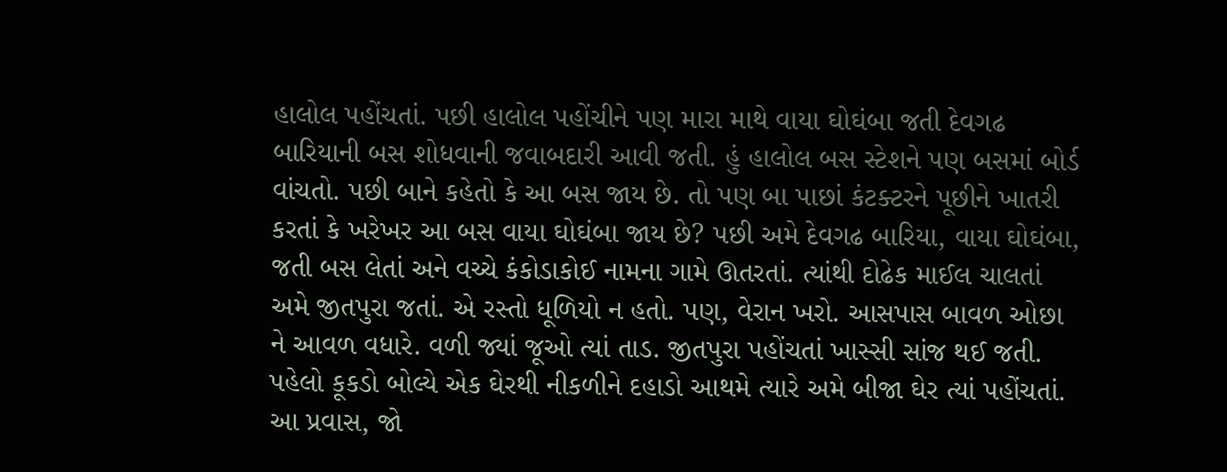હાલોલ પહોંચતાં. પછી હાલોલ પહોંચીને પણ મારા માથે વાયા ઘોઘંબા જતી દેવગઢ બારિયાની બસ શોધવાની જવાબદારી આવી જતી. હું હાલોલ બસ સ્ટેશને પણ બસમાં બોર્ડ વાંચતો. પછી બાને કહેતો કે આ બસ જાય છે. તો પણ બા પાછાં કંટક્ટરને પૂછીને ખાતરી કરતાં કે ખરેખર આ બસ વાયા ઘોઘંબા જાય છે? પછી અમે દેવગઢ બારિયા, વાયા ઘોઘંબા, જતી બસ લેતાં અને વચ્ચે કંકોડાકોઈ નામના ગામે ઊતરતાં. ત્યાંથી દોઢેક માઈલ ચાલતાં અમે જીતપુરા જતાં. એ રસ્તો ધૂળિયો ન હતો. પણ, વેરાન ખરો. આસપાસ બાવળ ઓછા ને આવળ વધારે. વળી જ્યાં જૂઓ ત્યાં તાડ. જીતપુરા પહોંચતાં ખાસ્સી સાંજ થઈ જતી. પહેલો કૂકડો બોલ્યે એક ઘેરથી નીકળીને દહાડો આથમે ત્યારે અમે બીજા ઘેર ત્યાં પહોંચતાં. આ પ્રવાસ, જો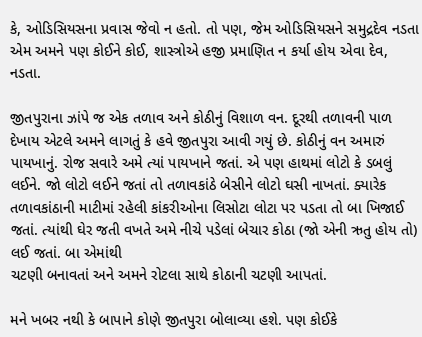કે, ઓડિસિયસના પ્રવાસ જેવો ન હતો. તો પણ, જેમ ઓડિસિયસને સમુદ્રદેવ નડતા એમ અમને પણ કોઈને કોઈ, શાસ્ત્રોએ હજી પ્રમાણિત ન કર્યા હોય એવા દેવ, નડતા.

જીતપુરાના ઝાંપે જ એક તળાવ અને કોઠીનું વિશાળ વન. દૂરથી તળાવની પાળ દેખાય એટલે અમને લાગતું કે હવે જીતપુરા આવી ગયું છે. કોઠીનું વન અમારું પાયખાનું. રોજ સવારે અમે ત્યાં પાયખાને જતાં. એ પણ હાથમાં લોટો કે ડબલું લઈને. જો લોટો લઈને જતાં તો તળાવકાંઠે બેસીને લોટો ઘસી નાખતાં. ક્યારેક તળાવકાંઠાની માટીમાં રહેલી કાંકરીઓના લિસોટા લોટા પર પડતા તો બા ખિજાઈ જતાં. ત્યાંથી ઘેર જતી વખતે અમે નીચે પડેલાં બેચાર કોઠા (જો એની ઋતુ હોય તો) લઈ જતાં. બા એમાંથી
ચટણી બનાવતાં અને અમને રોટલા સાથે કોઠાની ચટણી આપતાં.

મને ખબર નથી કે બાપાને કોણે જીતપુરા બોલાવ્યા હશે. પણ કોઈકે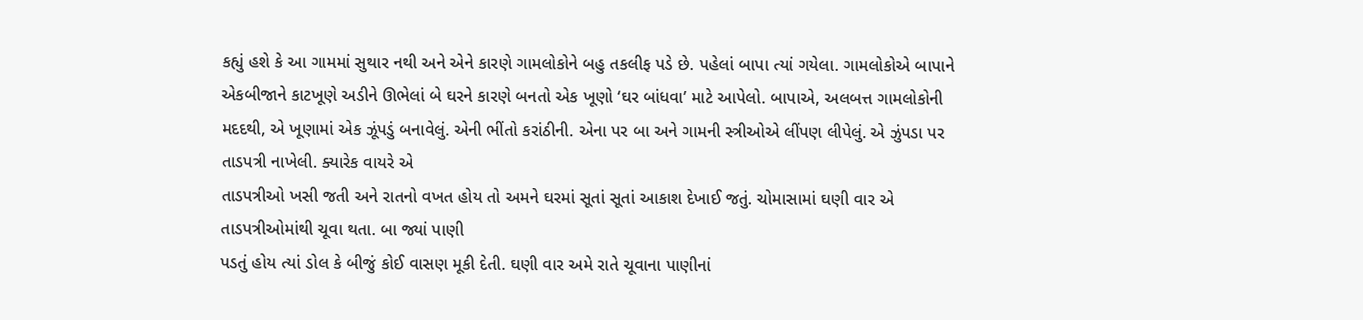કહ્યું હશે કે આ ગામમાં સુથાર નથી અને એને કારણે ગામલોકોને બહુ તકલીફ પડે છે. પહેલાં બાપા ત્યાં ગયેલા. ગામલોકોએ બાપાને એકબીજાને કાટખૂણે અડીને ઊભેલાં બે ઘરને કારણે બનતો એક ખૂણો ‘ઘર બાંધવા’ માટે આપેલો. બાપાએ, અલબત્ત ગામલોકોની
મદદથી, એ ખૂણામાં એક ઝૂંપડું બનાવેલું. એની ભીંતો કરાંઠીની. એના પર બા અને ગામની સ્ત્રીઓએ લીંપણ લીપેલું. એ ઝુંપડા પર તાડપત્રી નાખેલી. ક્યારેક વાયરે એ
તાડપત્રીઓ ખસી જતી અને રાતનો વખત હોય તો અમને ઘરમાં સૂતાં સૂતાં આકાશ દેખાઈ જતું. ચોમાસામાં ઘણી વાર એ તાડપત્રીઓમાંથી ચૂવા થતા. બા જ્યાં પાણી
પડતું હોય ત્યાં ડોલ કે બીજું કોઈ વાસણ મૂકી દેતી. ઘણી વાર અમે રાતે ચૂવાના પાણીનાં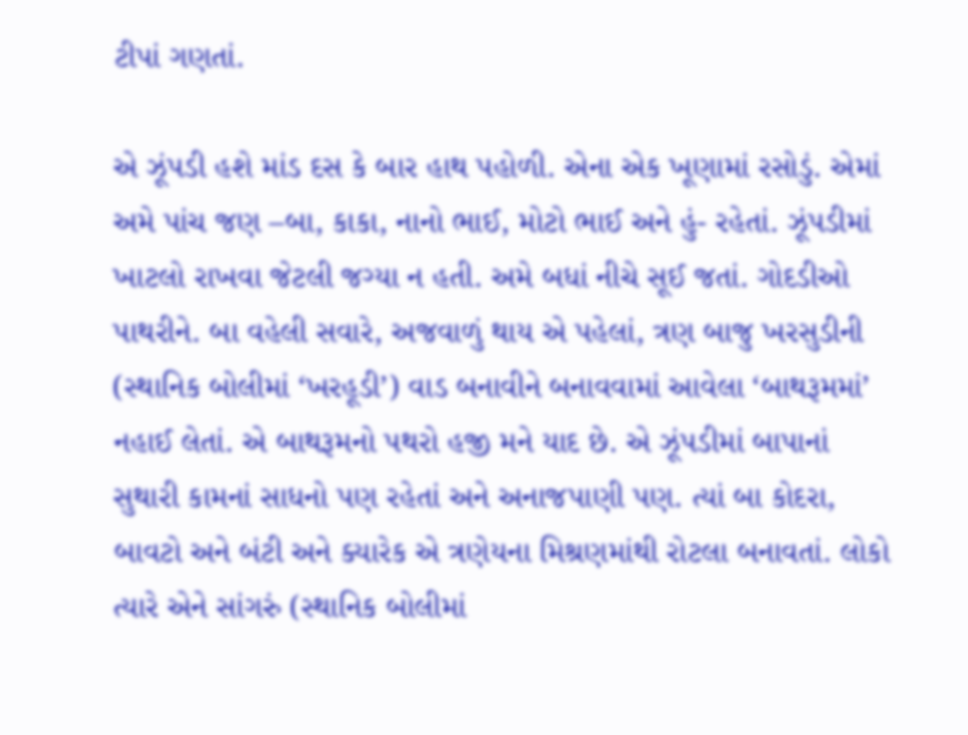ટીપાં ગણતાં.

એ ઝૂંપડી હશે માંડ દસ કે બાર હાથ પહોળી. એના એક ખૂણામાં રસોડું. એમાં અમે પાંચ જણ –બા, કાકા, નાનો ભાઈ, મોટો ભાઈ અને હું- રહેતાં. ઝૂંપડીમાં ખાટલો રાખવા જેટલી જગ્યા ન હતી. અમે બધાં નીચે સૂઈ જતાં. ગોદડીઓ પાથરીને. બા વહેલી સવારે, અજવાળું થાય એ પહેલાં, ત્રણ બાજુ ખરસુડીની (સ્થાનિક બોલીમાં ‘ખરહૂડી’) વાડ બનાવીને બનાવવામાં આવેલા ‘બાથરૂમમાં’ નહાઈ લેતાં. એ બાથરૂમનો પથરો હજી મને યાદ છે. એ ઝૂંપડીમાં બાપાનાં સુથારી કામનાં સાધનો પણ રહેતાં અને અનાજપાણી પણ. ત્યાં બા કોદરા, બાવટો અને બંટી અને ક્યારેક એ ત્રણેયના મિશ્રણમાંથી રોટલા બનાવતાં. લોકો ત્યારે એને સાંગરું (સ્થાનિક બોલીમાં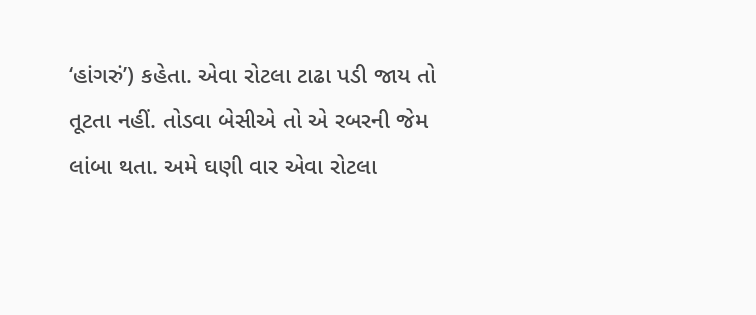‘હાંગરું’) કહેતા. એવા રોટલા ટાઢા પડી જાય તો તૂટતા નહીં. તોડવા બેસીએ તો એ રબરની જેમ લાંબા થતા. અમે ઘણી વાર એવા રોટલા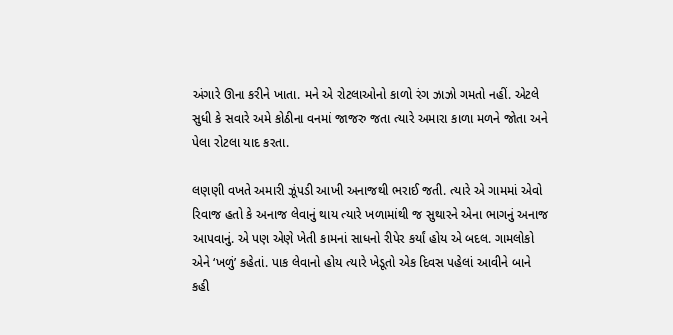અંગારે ઊના કરીને ખાતા. મને એ રોટલાઓનો કાળો રંગ ઝાઝો ગમતો નહીં. એટલે સુધી કે સવારે અમે કોઠીના વનમાં જાજરુ જતા ત્યારે અમારા કાળા મળને જોતા અને પેલા રોટલા યાદ કરતા.

લણણી વખતે અમારી ઝૂંપડી આખી અનાજથી ભરાઈ જતી. ત્યારે એ ગામમાં એવો રિવાજ હતો કે અનાજ લેવાનું થાય ત્યારે ખળામાંથી જ સુથારને એના ભાગનું અનાજ આપવાનું. એ પણ એણે ખેતી કામનાં સાધનો રીપેર કર્યાં હોય એ બદલ. ગામલોકો એને ‘ખળું’ કહેતાં. પાક લેવાનો હોય ત્યારે ખેડૂતો એક દિવસ પહેલાં આવીને બાને કહી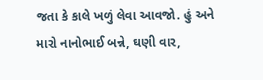જતા કે કાલે ખળું લેવા આવજો. હું અને મારો નાનોભાઈ બન્ને, ઘણી વાર,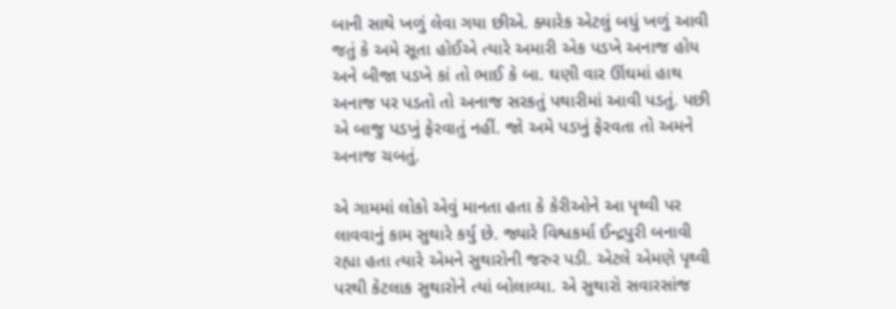બાની સાથે ખળું લેવા ગયા છીએ. ક્યારેક એટલું બધું ખળું આવી જતું કે અમે સૂતા હોઈએ ત્યારે અમારી એક પડખે અનાજ હોય અને બીજા પડખે કાં તો ભાઈ કે બા. ઘણી વાર ઊંઘમાં હાથ અનાજ પર પડતો તો અનાજ સરકતું પથારીમાં આવી પડતું. પછી એ બાજુ પડખું ફેરવાતું નહીં. જો અમે પડખું ફેરવતા તો અમને અનાજ ચબતું.

એ ગામમાં લોકો એવું માનતા હતા કે કેરીઓને આ પૃથ્વી પર લાવવાનું કામ સુથારે કર્યુ છે. જ્યારે વિશ્વકર્મા ઈન્દ્રપુરી બનાવી રહ્યા હતા ત્યારે એમને સુથારોની જરુર પડી. એટલે એમણે પૃથ્વી પરથી કેટલાક સુથારોને ત્યાં બોલાવ્યા. એ સુથારો સવારસાંજ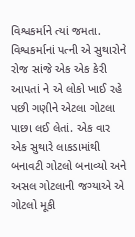વિશ્વકર્માને ત્યાં જમતા. વિશ્વકર્માનાં પત્ની એ સુથારોને રોજ સાંજે એક એક કેરી આપતાં ને એ લોકો ખાઈ રહે પછી ગણીને એટલા ગોટલા પાછા લઈ લેતાં. એક વાર એક સુથારે લાકડામાંથી બનાવટી ગોટલો બનાવ્યો અને અસલ ગોટલાની જગ્યાએ એ ગોટલો મૂકી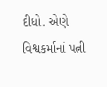દીધો. એણે વિશ્વકર્માનાં પત્ની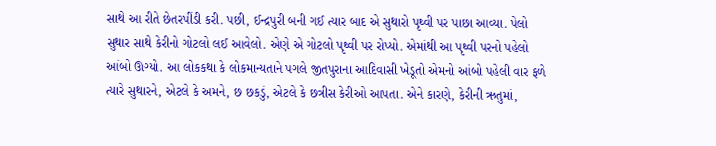સાથે આ રીતે છેતરપીંડી કરી. પછી, ઈન્દ્રપુરી બની ગઈ ત્યાર બાદ એ સુથારો પૃથ્વી પર પાછા આવ્યા. પેલો સુથાર સાથે કેરીનો ગોટલો લઈ આવેલો. એણે એ ગોટલો પૃથ્વી પર રોપ્યો. એમાંથી આ પૃથ્વી પરનો પહેલો આંબો ઊગ્યો. આ લોકકથા કે લોકમાન્યતાને પગલે જીતપુરાના આદિવાસી ખેડૂતો એમનો આંબો પહેલી વાર ફળે ત્યારે સુથારને, એટલે કે અમને, છ છકડું, એટલે કે છત્રીસ કેરીઓ આપતા. એને કારણે, કેરીની ઋતુમાં,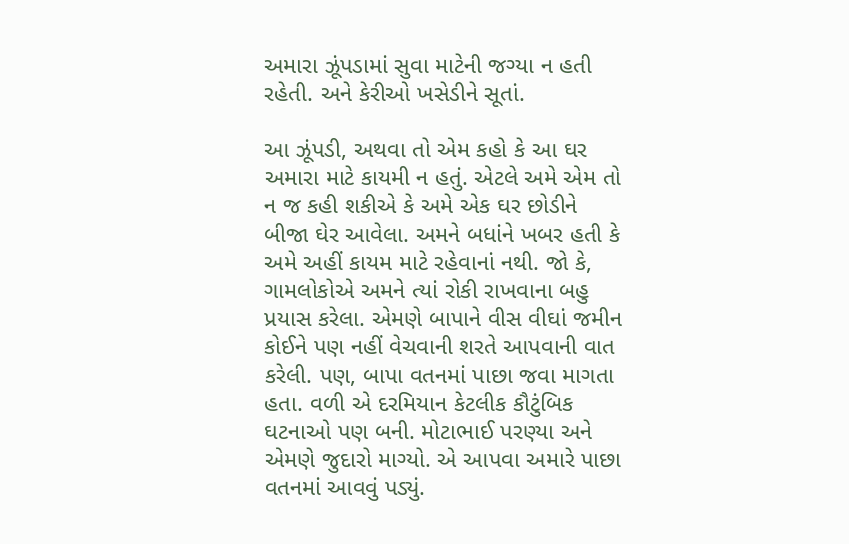અમારા ઝૂંપડામાં સુવા માટેની જગ્યા ન હતી રહેતી. અને કેરીઓ ખસેડીને સૂતાં.

આ ઝૂંપડી, અથવા તો એમ કહો કે આ ઘર અમારા માટે કાયમી ન હતું. એટલે અમે એમ તો ન જ કહી શકીએ કે અમે એક ઘર છોડીને બીજા ઘેર આવેલા. અમને બધાંને ખબર હતી કે અમે અહીં કાયમ માટે રહેવાનાં નથી. જો કે, ગામલોકોએ અમને ત્યાં રોકી રાખવાના બહુ પ્રયાસ કરેલા. એમણે બાપાને વીસ વીઘાં જમીન કોઈને પણ નહીં વેચવાની શરતે આપવાની વાત કરેલી. પણ, બાપા વતનમાં પાછા જવા માગતા હતા. વળી એ દરમિયાન કેટલીક કૌટુંબિક ઘટનાઓ પણ બની. મોટાભાઈ પરણ્યા અને એમણે જુદારો માગ્યો. એ આપવા અમારે પાછા વતનમાં આવવું પડ્યું.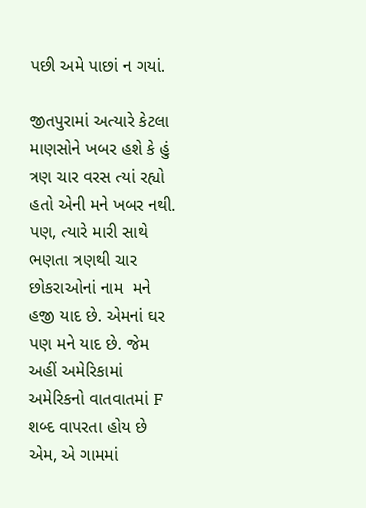પછી અમે પાછાં ન ગયાં.

જીતપુરામાં અત્યારે કેટલા માણસોને ખબર હશે કે હું ત્રણ ચાર વરસ ત્યાં રહ્યો હતો એની મને ખબર નથી. પણ, ત્યારે મારી સાથે ભણતા ત્રણથી ચાર છોકરાઓનાં નામ  મને હજી યાદ છે. એમનાં ઘર પણ મને યાદ છે. જેમ અહીં અમેરિકામાં અમેરિકનો વાતવાતમાં F શબ્દ વાપરતા હોય છે એમ, એ ગામમાં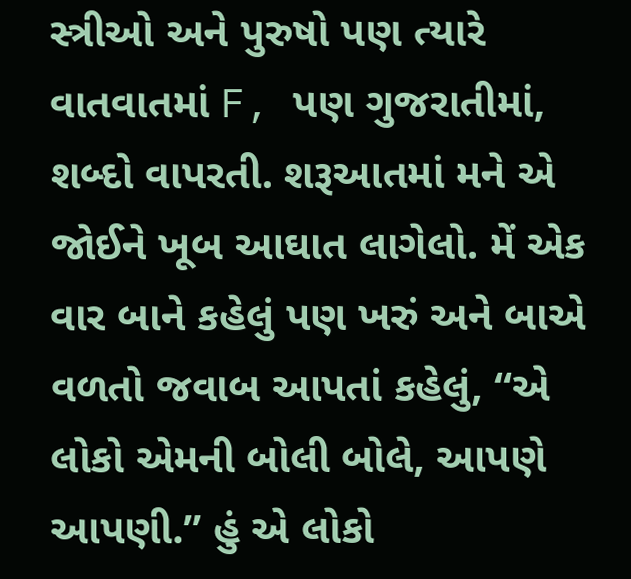સ્ત્રીઓ અને પુરુષો પણ ત્યારે
વાતવાતમાં F, પણ ગુજરાતીમાં, શબ્દો વાપરતી. શરૂઆતમાં મને એ જોઈને ખૂબ આઘાત લાગેલો. મેં એક વાર બાને કહેલું પણ ખરું અને બાએ વળતો જવાબ આપતાં કહેલું, “એ લોકો એમની બોલી બોલે, આપણે આપણી.” હું એ લોકો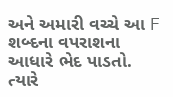અને અમારી વચ્ચે આ F શબ્દના વપરાશના આધારે ભેદ પાડતો. ત્યારે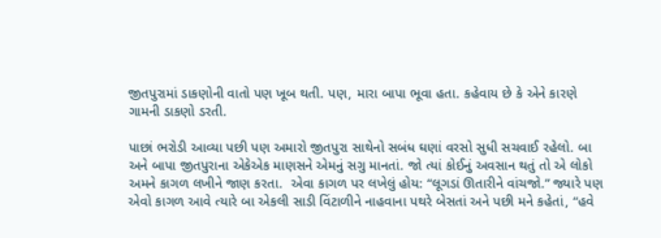જીતપુરામાં ડાકણોની વાતો પણ ખૂબ થતી. પણ, મારા બાપા ભૂવા હતા. કહેવાય છે કે એને કારણે ગામની ડાકણો ડરતી.

પાછાં ભરોડી આવ્યા પછી પણ અમારો જીતપુરા સાથેનો સબંધ ઘણાં વરસો સુધી સચવાઈ રહેલો. બા અને બાપા જીતપુરાના એકેએક માણસને એમનું સગુ માનતાં. જો ત્યાં કોઈનું અવસાન થતું તો એ લોકો અમને કાગળ લખીને જાણ કરતા.  એવા કાગળ પર લખેલું હોય: “લૂગડાં ઊતારીને વાંચજો.” જ્યારે પણ એવો કાગળ આવે ત્યારે બા એકલી સાડી વિંટાળીને નાહવાના પથરે બેસતાં અને પછી મને કહેતાં, “હવે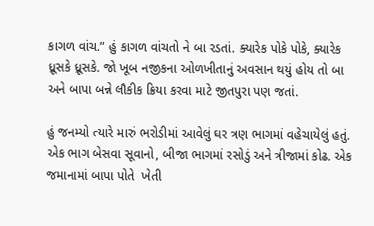કાગળ વાંચ.” હું કાગળ વાંચતો ને બા રડતાં. ક્યારેક પોકે પોકે, ક્યારેક ધ્રૂસકે ધ્રૂસકે. જો ખૂબ નજીકના ઓળખીતાનું અવસાન થયું હોય તો બા અને બાપા બન્ને લૌકીક ક્રિયા કરવા માટે જીતપુરા પણ જતાં.

હું જનમ્યો ત્યારે મારું ભરોડીમાં આવેલું ઘર ત્રણ ભાગમાં વહેચાયેલું હતું. એક ભાગ બેસવા સૂવાનો, બીજા ભાગમાં રસોડું અને ત્રીજામાં કોઢ. એક જમાનામાં બાપા પોતે  ખેતી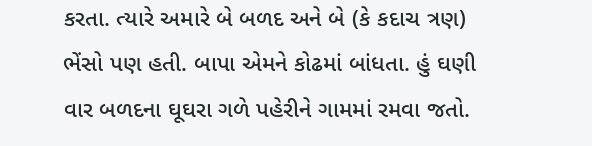કરતા. ત્યારે અમારે બે બળદ અને બે (કે કદાચ ત્રણ) ભેંસો પણ હતી. બાપા એમને કોઢમાં બાંધતા. હું ઘણી વાર બળદના ઘૂઘરા ગળે પહેરીને ગામમાં રમવા જતો.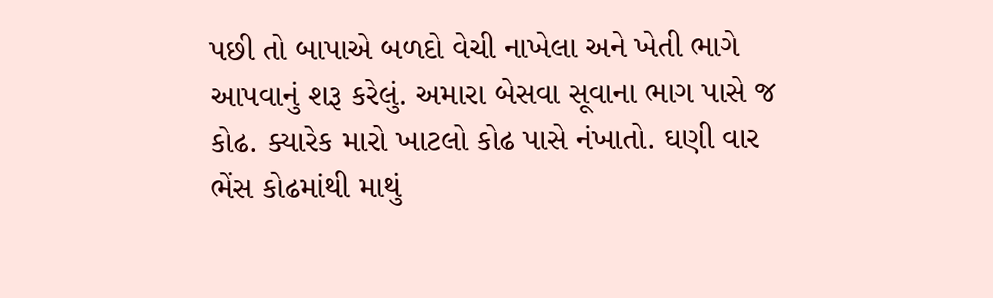પછી તો બાપાએ બળદો વેચી નાખેલા અને ખેતી ભાગે આપવાનું શરૂ કરેલું. અમારા બેસવા સૂવાના ભાગ પાસે જ કોઢ. ક્યારેક મારો ખાટલો કોઢ પાસે નંખાતો. ઘણી વાર ભેંસ કોઢમાંથી માથું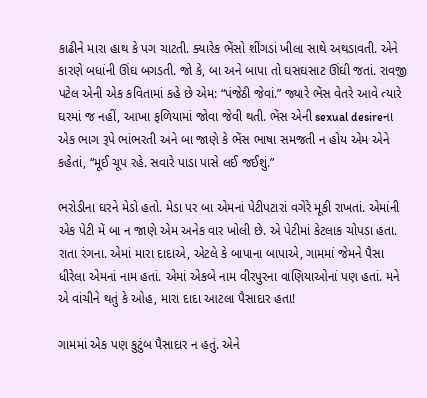કાઢીને મારા હાથ કે પગ ચાટતી. ક્યારેક ભેંસો શીંગડાં ખીલા સાથે અથડાવતી. એને કારણે બધાંની ઊંઘ બગડતી. જો કે, બા અને બાપા તો ઘસઘસાટ ઊંઘી જતાં. રાવજી પટેલ એની એક કવિતામાં કહે છે એમ: “પંજેઠી જેવાં.” જ્યારે ભેંસ વેતરે આવે ત્યારે ઘરમાં જ નહીં, આખા ફળિયામાં જોવા જેવી થતી. ભેંસ એની sexual desireના એક ભાગ રૂપે ભાંભરતી અને બા જાણે કે ભેંસ ભાષા સમજતી ન હોય એમ એને કહેતાં, “મૂઈ ચૂપ રહે. સવારે પાડા પાસે લઈ જઈશું.”

ભરોડીના ઘરને મેડો હતો. મેડા પર બા એમનાં પેટીપટારાં વગેરે મૂકી રાખતાં. એમાંની એક પેટી મેં બા ન જાણે એમ અનેક વાર ખોલી છે. એ પેટીમાં કેટલાક ચોપડા હતા. રાતા રંગના. એમાં મારા દાદાએ, એટલે કે બાપાના બાપાએ, ગામમાં જેમને પૈસા ધીરેલા એમનાં નામ હતાં. એમાં એકબે નામ વીરપુરના વાણિયાઓનાં પણ હતાં. મને એ વાંચીને થતું કે ઓહ, મારા દાદા આટલા પૈસાદાર હતા!

ગામમાં એક પણ કુટુંબ પૈસાદાર ન હતું. એને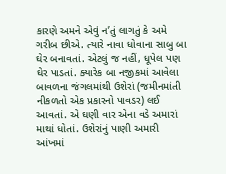કારણે અમને એવું ન’તું લાગતું કે અમે ગરીબ છીએ. ત્યારે નાવા ધોવાના સાબુ બા ઘેર બનાવતાં. એટલું જ નહીં, ધૂપેલ પણ ઘેર પાડતાં. ક્યારેક બા નજીકમાં આવેલા બાવળના જંગલમાંથી ઉશેરાં (જમીનમાંતી નીકળતો એક પ્રકારનો પાવડર) લઈ આવતાં. એ ઘણી વાર એના વડે અમારાં માથાં ધોતાં. ઉશેરાંનું પાણી અમારી આંખમાં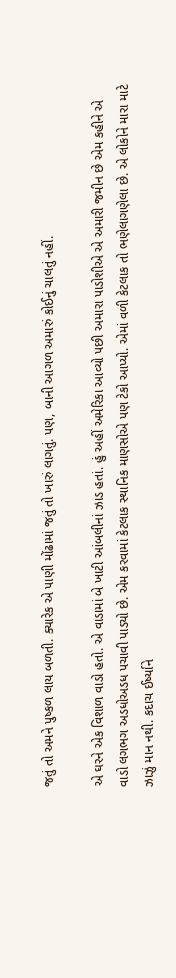જતું તો અમને પુષ્કળ લાય બળતી. ક્યારેક એ પાણી મોંઢામાં જતું તો ખારું લાગતું. પણ, બાની આગળ અમારું કોઈનું ચાલતું નહીં.

એ ઘરને એક વિશાળ વાડો હતો. એ વાડામાં બે ખાટી આંબલીનાં ઝાડ હતાં. હું અહીં અમેરિકા આવ્યો પછી અમારા પાડોશીએ એ અમારી જમીન છે એમ કહીને એ  વાડો લગભગ અડધોઅડધ પચાવી પાડ્યો છે. એમ કરવામાં કેટલાક સ્થાનિક માણસોએ પણ ટેકો આપ્યો. એમાં વળી કેટલાક તો ભણેલાગણેલા છે. એ લોકોને મારા માટે ઝાઝું માન નથી. કદાચ ઈર્ષ્યાને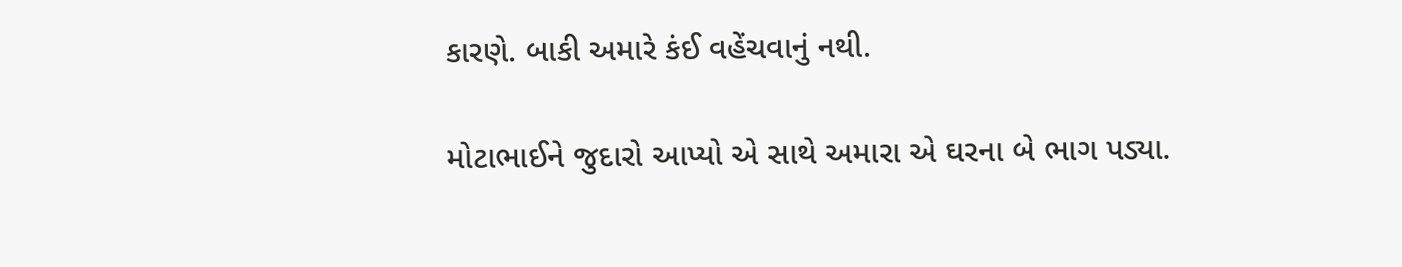કારણે. બાકી અમારે કંઈ વહેંચવાનું નથી.

મોટાભાઈને જુદારો આપ્યો એ સાથે અમારા એ ઘરના બે ભાગ પડ્યા.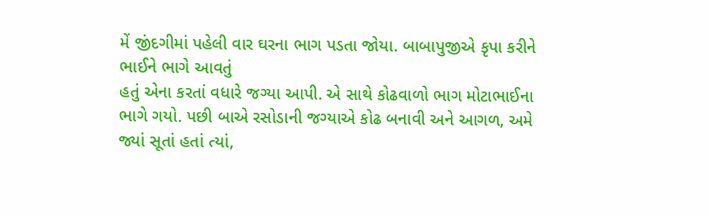મેં જીંદગીમાં પહેલી વાર ઘરના ભાગ પડતા જોયા. બાબાપુજીએ કૃપા કરીને ભાઈને ભાગે આવતું
હતું એના કરતાં વધારે જગ્યા આપી. એ સાથે કોઢવાળો ભાગ મોટાભાઈના ભાગે ગયો. પછી બાએ રસોડાની જગ્યાએ કોઢ બનાવી અને આગળ, અમે જ્યાં સૂતાં હતાં ત્યાં,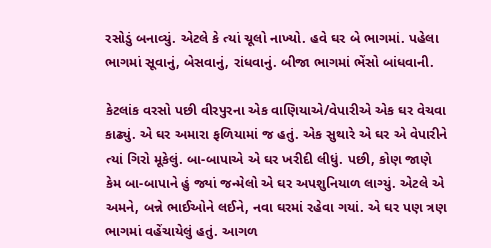રસોડું બનાવ્યું. એટલે કે ત્યાં ચૂલો નાખ્યો. હવે ઘર બે ભાગમાં. પહેલા ભાગમાં સૂવાનું, બેસવાનું, રાંધવાનું. બીજા ભાગમાં ભેંસો બાંધવાની.

કેટલાંક વરસો પછી વીરપુરના એક વાણિયાએ/વેપારીએ એક ઘર વેચવા કાઢ્યું. એ ઘર અમારા ફળિયામાં જ હતું. એક સુથારે એ ઘર એ વેપારીને ત્યાં ગિરો મૂકેલું. બા-બાપાએ એ ઘર ખરીદી લીધું. પછી, કોણ જાણે કેમ બા-બાપાને હું જ્યાં જન્મેલો એ ઘર અપશુનિયાળ લાગ્યું. એટલે એ અમને, બન્ને ભાઈઓને લઈને, નવા ઘરમાં રહેવા ગયાં. એ ઘર પણ ત્રણ ભાગમાં વહેંચાયેલું હતું. આગળ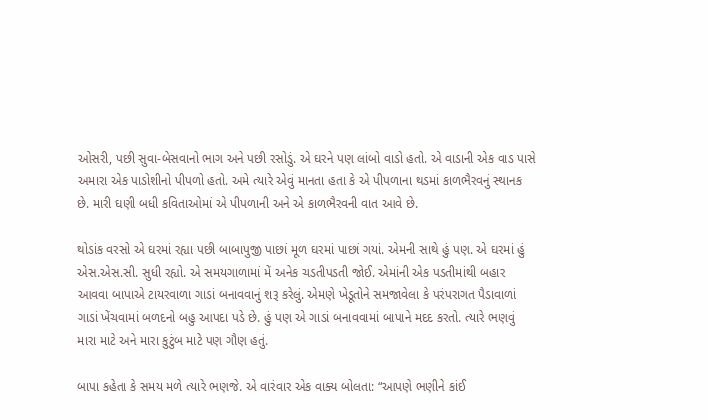ઓસરી, પછી સુવા-બેસવાનો ભાગ અને પછી રસોડું. એ ઘરને પણ લાંબો વાડો હતો. એ વાડાની એક વાડ પાસે અમારા એક પાડોશીનો પીપળો હતો. અમે ત્યારે એવું માનતા હતા કે એ પીપળાના થડમાં કાળભૈરવનું સ્થાનક છે. મારી ઘણી બધી કવિતાઓમાં એ પીપળાની અને એ કાળભૈરવની વાત આવે છે.

થોડાંક વરસો એ ઘરમાં રહ્યા પછી બાબાપુજી પાછાં મૂળ ઘરમાં પાછાં ગયાં. એમની સાથે હું પણ. એ ઘરમાં હું એસ.એસ.સી. સુધી રહ્યો. એ સમયગાળામાં મેં અનેક ચડતીપડતી જોઈ. એમાંની એક પડતીમાંથી બહાર આવવા બાપાએ ટાયરવાળા ગાડાં બનાવવાનું શરૂ કરેલું. એમણે ખેડૂતોને સમજાવેલા કે પરંપરાગત પૈડાવાળાં ગાડાં ખેંચવામાં બળદનો બહુ આપદા પડે છે. હું પણ એ ગાડાં બનાવવામાં બાપાને મદદ કરતો. ત્યારે ભણવું મારા માટે અને મારા કુટુંબ માટે પણ ગૌણ હતું.

બાપા કહેતા કે સમય મળે ત્યારે ભણજે. એ વારંવાર એક વાક્ય બોલતા: “આપણે ભણીને કાંઈ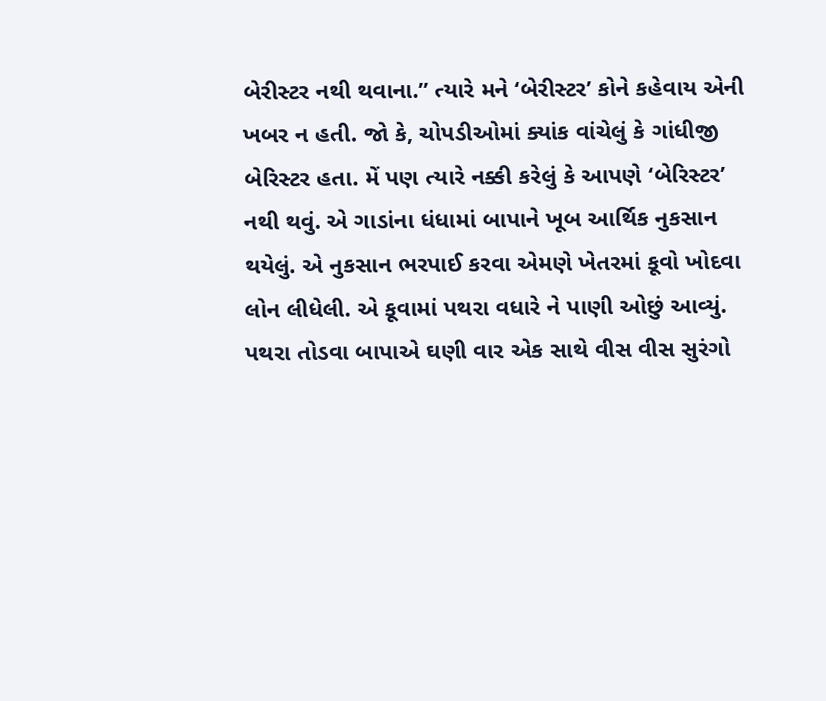બેરીસ્ટર નથી થવાના.” ત્યારે મને ‘બેરીસ્ટર’ કોને કહેવાય એની ખબર ન હતી. જો કે, ચોપડીઓમાં ક્યાંક વાંચેલું કે ગાંધીજી બેરિસ્ટર હતા. મેં પણ ત્યારે નક્કી કરેલું કે આપણે ‘બેરિસ્ટર’ નથી થવું. એ ગાડાંના ધંધામાં બાપાને ખૂબ આર્થિક નુકસાન થયેલું. એ નુકસાન ભરપાઈ કરવા એમણે ખેતરમાં કૂવો ખોદવા લોન લીધેલી. એ કૂવામાં પથરા વધારે ને પાણી ઓછું આવ્યું. પથરા તોડવા બાપાએ ઘણી વાર એક સાથે વીસ વીસ સુરંગો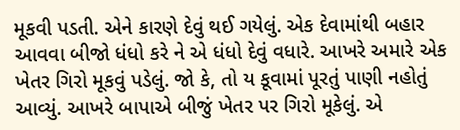મૂકવી પડતી. એને કારણે દેવું થઈ ગયેલું. એક દેવામાંથી બહાર આવવા બીજો ધંધો કરે ને એ ધંધો દેવું વધારે. આખરે અમારે એક ખેતર ગિરો મૂકવું પડેલું. જો કે, તો ય કૂવામાં પૂરતું પાણી નહોતું આવ્યું. આખરે બાપાએ બીજું ખેતર પર ગિરો મૂકેલું. એ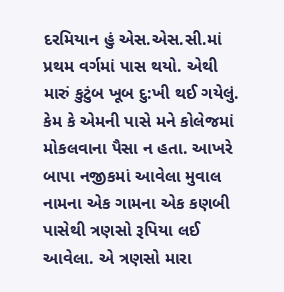દરમિયાન હું એસ.એસ.સી.માં પ્રથમ વર્ગમાં પાસ થયો. એથી મારું કુટુંબ ખૂબ દુ:ખી થઈ ગયેલું. કેમ કે એમની પાસે મને કોલેજમાં મોકલવાના પૈસા ન હતા. આખરે બાપા નજીકમાં આવેલા મુવાલ નામના એક ગામના એક કણબી પાસેથી ત્રણસો રૂપિયા લઈ આવેલા. એ ત્રણસો મારા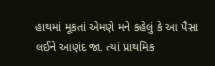હાથમાં મૂકતાં એમણે મને કહેલું કે આ પૈસા લઈને આણંદ જા. ત્યાં પ્રાથમિક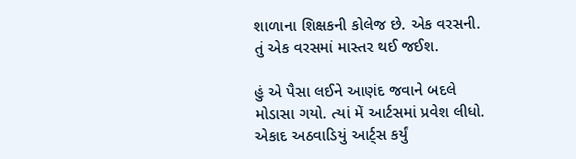શાળાના શિક્ષકની કોલેજ છે. એક વરસની. તું એક વરસમાં માસ્તર થઈ જઈશ.

હું એ પૈસા લઈને આણંદ જવાને બદલે મોડાસા ગયો. ત્યાં મેં આર્ટસમાં પ્રવેશ લીધો. એકાદ અઠવાડિયું આર્ટ્સ કર્યું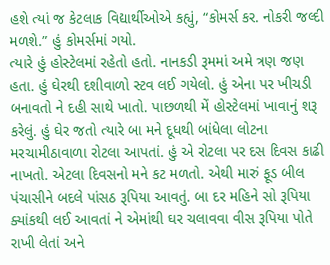હશે ત્યાં જ કેટલાક વિદ્યાર્થીઓએ કહ્યું, “કોમર્સ કર. નોકરી જલ્દી મળશે.” હું કોમર્સમાં ગયો.
ત્યારે હું હોસ્ટેલમાં રહેતો હતો. નાનકડી રૂમમાં અમે ત્રણ જણ હતા. હું ઘેરથી દશીવાળો સ્ટવ લઈ ગયેલો. હું એના પર ખીચડી બનાવતો ને દહી સાથે ખાતો. પાછળથી મેં હોસ્ટેલમાં ખાવાનું શરૂ કરેલું. હું ઘેર જતો ત્યારે બા મને દૂધથી બાંધેલા લોટના મરચામીઠાવાળા રોટલા આપતાં. હું એ રોટલા પર દસ દિવસ કાઢી નાખતો. એટલા દિવસનો મને કટ મળતો. એથી મારું ફૂડ બીલ પંચાસીને બદલે પાંસઠ રૂપિયા આવતું. બા દર મહિને સો રૂપિયા ક્યાંકથી લઈ આવતાં ને એમાંથી ઘર ચલાવવા વીસ રૂપિયા પોતે રાખી લેતાં અને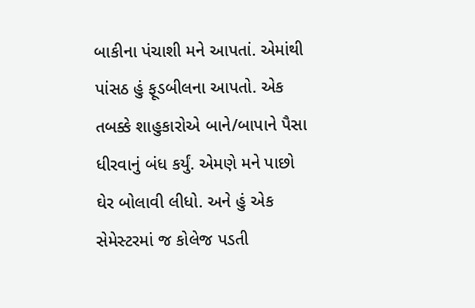બાકીના પંચાશી મને આપતાં. એમાંથી પાંસઠ હું ફૂડબીલના આપતો. એક તબક્કે શાહુકારોએ બાને/બાપાને પૈસા ધીરવાનું બંધ કર્યું. એમણે મને પાછો ઘેર બોલાવી લીધો. અને હું એક સેમેસ્ટરમાં જ કોલેજ પડતી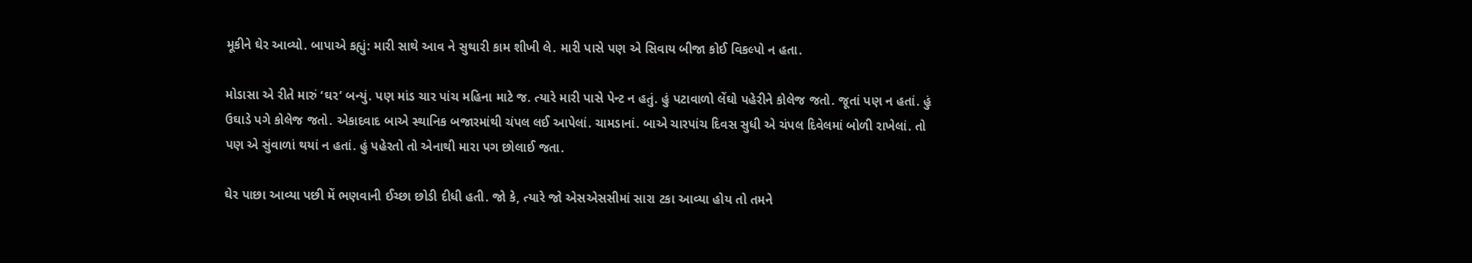મૂકીને ઘેર આવ્યો. બાપાએ કહ્યું: મારી સાથે આવ ને સુથારી કામ શીખી લે. મારી પાસે પણ એ સિવાય બીજા કોઈ વિકલ્પો ન હતા.

મોડાસા એ રીતે મારું ‘ઘર’ બન્યું. પણ માંડ ચાર પાંચ મહિના માટે જ. ત્યારે મારી પાસે પેન્ટ ન હતું. હું પટાવાળો લેંઘો પહેરીને કોલેજ જતો. જૂતાં પણ ન હતાં. હું ઉઘાડે પગે કોલેજ જતો. એકાદવાદ બાએ સ્થાનિક બજારમાંથી ચંપલ લઈ આપેલાં. ચામડાનાં. બાએ ચારપાંચ દિવસ સુધી એ ચંપલ દિવેલમાં બોળી રાખેલાં. તો પણ એ સુંવાળાં થયાં ન હતાં. હું પહેરતો તો એનાથી મારા પગ છોલાઈ જતા.

ઘેર પાછા આવ્યા પછી મેં ભણવાની ઈચ્છા છોડી દીધી હતી. જો કે, ત્યારે જો એસએસસીમાં સારા ટકા આવ્યા હોય તો તમને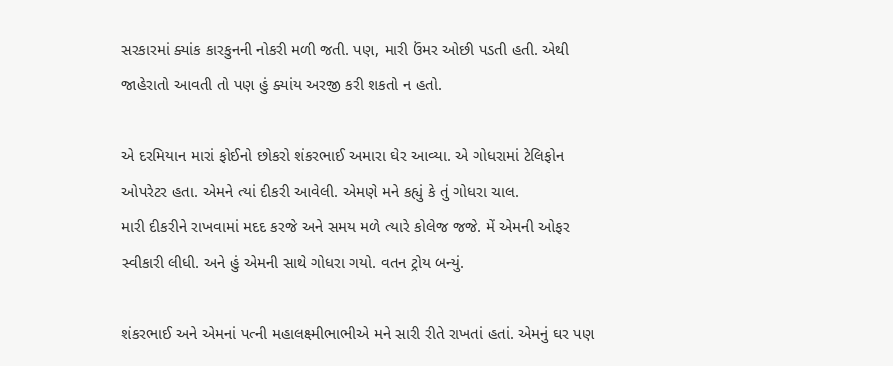સરકારમાં ક્યાંક કારકુનની નોકરી મળી જતી. પણ, મારી ઉંમર ઓછી પડતી હતી. એથી જાહેરાતો આવતી તો પણ હું ક્યાંય અરજી કરી શકતો ન હતો.

એ દરમિયાન મારાં ફોઈનો છોકરો શંકરભાઈ અમારા ઘેર આવ્યા. એ ગોધરામાં ટેલિફોન ઓપરેટર હતા. એમને ત્યાં દીકરી આવેલી. એમણે મને કહ્યું કે તું ગોધરા ચાલ.
મારી દીકરીને રાખવામાં મદદ કરજે અને સમય મળે ત્યારે કોલેજ જજે. મેં એમની ઓફર સ્વીકારી લીધી. અને હું એમની સાથે ગોધરા ગયો. વતન ટ્રોય બન્યું.

શંકરભાઈ અને એમનાં પત્ની મહાલક્ષ્મીભાભીએ મને સારી રીતે રાખતાં હતાં. એમનું ઘર પણ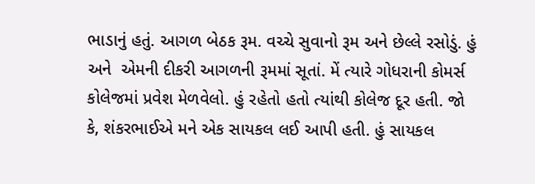ભાડાનું હતું. આગળ બેઠક રૂમ. વચ્ચે સુવાનો રૂમ અને છેલ્લે રસોડું. હું અને  એમની દીકરી આગળની રૂમમાં સૂતાં. મેં ત્યારે ગોધરાની કોમર્સ કોલેજમાં પ્રવેશ મેળવેલો. હું રહેતો હતો ત્યાંથી કોલેજ દૂર હતી. જો કે, શંકરભાઈએ મને એક સાયકલ લઈ આપી હતી. હું સાયકલ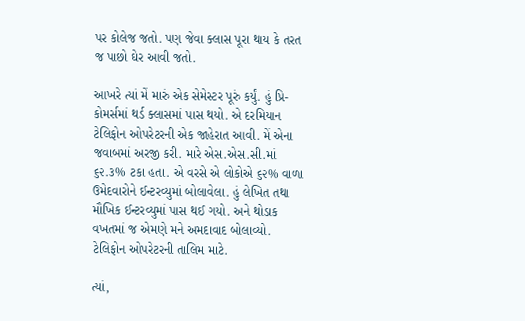પર કોલેજ જતો. પણ જેવા ક્લાસ પૂરા થાય કે તરત જ પાછો ઘેર આવી જતો.

આખરે ત્યાં મેં મારું એક સેમેસ્ટર પૂરું કર્યું. હું પ્રિ-કોમર્સમાં થર્ડ ક્લાસમાં પાસ થયો. એ દરમિયાન ટેલિફોન ઓપરેટરની એક જાહેરાત આવી. મેં એના જવાબમાં અરજી કરી. મારે એસ.એસ.સી.માં ૬૨.૩% ટકા હતા. એ વરસે એ લોકોએ ૬૨% વાળા ઉમેદવારોને ઈન્ટરવ્યુમાં બોલાવેલા. હું લેખિત તથા મૌખિક ઈન્ટરવ્યુમાં પાસ થઈ ગયો. અને થોડાક વખતમાં જ એમણે મને અમદાવાદ બોલાવ્યો. ટેલિફોન ઓપરેટરની તાલિમ માટે.

ત્યાં,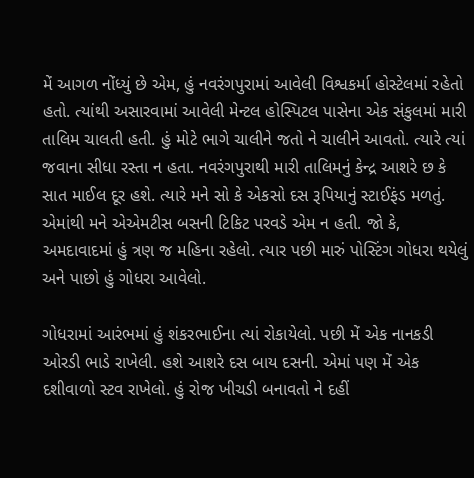મેં આગળ નોંધ્યું છે એમ, હું નવરંગપુરામાં આવેલી વિશ્વકર્મા હોસ્ટેલમાં રહેતો હતો. ત્યાંથી અસારવામાં આવેલી મેન્ટલ હોસ્પિટલ પાસેના એક સંકુલમાં મારી તાલિમ ચાલતી હતી. હું મોટે ભાગે ચાલીને જતો ને ચાલીને આવતો. ત્યારે ત્યાં જવાના સીધા રસ્તા ન હતા. નવરંગપુરાથી મારી તાલિમનું કેન્દ્ર આશરે છ કે સાત માઈલ દૂર હશે. ત્યારે મને સો કે એકસો દસ રૂપિયાનું સ્ટાઈફંડ મળતું. એમાંથી મને એએમટીસ બસની ટિકિટ પરવડે એમ ન હતી. જો કે, અમદાવાદમાં હું ત્રણ જ મહિના રહેલો. ત્યાર પછી મારું પોસ્ટિંગ ગોધરા થયેલું અને પાછો હું ગોધરા આવેલો.

ગોધરામાં આરંભમાં હું શંકરભાઈના ત્યાં રોકાયેલો. પછી મેં એક નાનકડી ઓરડી ભાડે રાખેલી. હશે આશરે દસ બાય દસની. એમાં પણ મેં એક દશીવાળો સ્ટવ રાખેલો. હું રોજ ખીચડી બનાવતો ને દહીં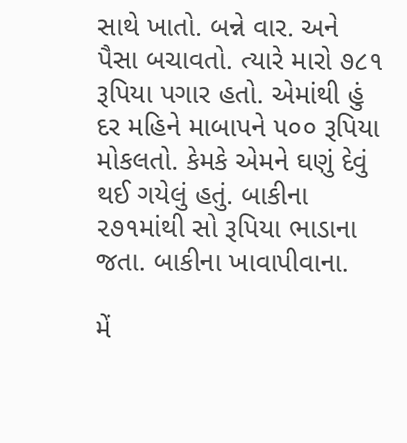સાથે ખાતો. બન્ને વાર. અને પૈસા બચાવતો. ત્યારે મારો ૭૮૧ રૂપિયા પગાર હતો. એમાંથી હું દર મહિને માબાપને ૫૦૦ રૂપિયા મોકલતો. કેમકે એમને ઘણું દેવું થઈ ગયેલું હતું. બાકીના ૨૭૧માંથી સો રૂપિયા ભાડાના જતા. બાકીના ખાવાપીવાના.

મેં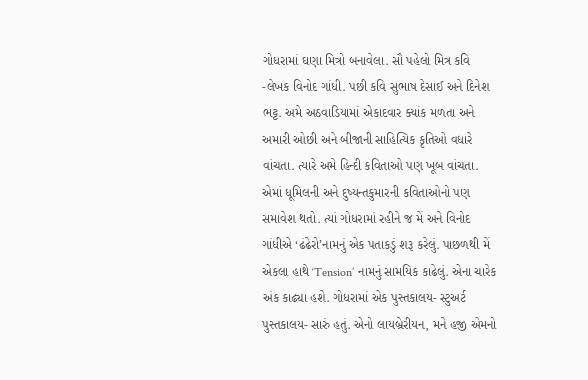ગોધરામાં ઘણા મિત્રો બનાવેલા. સૌ પહેલો મિત્ર કવિ -લેખક વિનોદ ગાંધી. પછી કવિ સુભાષ દેસાઈ અને દિનેશ ભટ્ટ. અમે અઠવાડિયામાં એકાદવાર ક્યાંક મળતા અને અમારી ઓછી અને બીજાની સાહિત્યિક કૃતિઓ વધારે વાંચતા. ત્યારે અમે હિન્દી કવિતાઓ પણ ખૂબ વાંચતા. એમાં ધૂમિલની અને દુષ્યન્તકુમારની કવિતાઓનો પણ સમાવેશ થતો. ત્યાં ગોધરામાં રહીને જ મેં અને વિનોદ ગાંધીએ ‘ઢંઢેરો’નામનું એક પતાકડું શરૂ કરેલું. પાછળથી મેં એકલા હાથે ‘Tension’ નામનું સામયિક કાઢેલું. એના ચારેક અંક કાઢ્યા હશે. ગોધરામાં એક પુસ્તકાલય- સ્ટુઅર્ટ પુસ્તકાલય- સારું હતું. એનો લાયબ્રેરીયન, મને હજી એમનો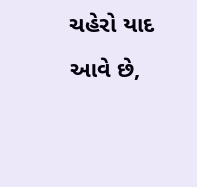ચહેરો યાદ આવે છે,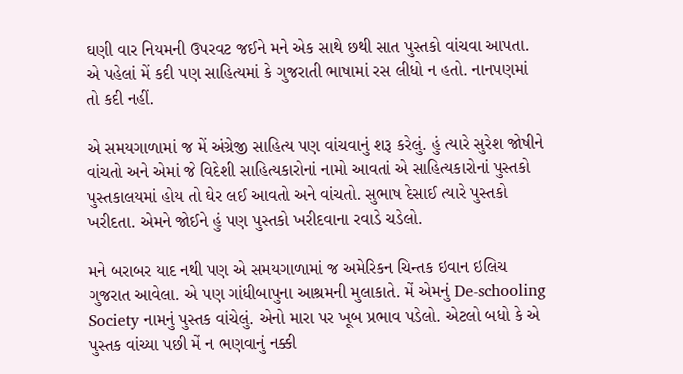ઘણી વાર નિયમની ઉપરવટ જઈને મને એક સાથે છથી સાત પુસ્તકો વાંચવા આપતા. એ પહેલાં મેં કદી પણ સાહિત્યમાં કે ગુજરાતી ભાષામાં રસ લીધો ન હતો. નાનપણમાં તો કદી નહીં.

એ સમયગાળામાં જ મેં અંગ્રેજી સાહિત્ય પણ વાંચવાનું શરૂ કરેલું. હું ત્યારે સુરેશ જોષીને વાંચતો અને એમાં જે વિદેશી સાહિત્યકારોનાં નામો આવતાં એ સાહિત્યકારોનાં પુસ્તકો પુસ્તકાલયમાં હોય તો ઘેર લઈ આવતો અને વાંચતો. સુભાષ દેસાઈ ત્યારે પુસ્તકો ખરીદતા. એમને જોઈને હું પણ પુસ્તકો ખરીદવાના રવાડે ચડેલો.

મને બરાબર યાદ નથી પણ એ સમયગાળામાં જ અમેરિકન ચિન્તક ઇવાન ઇલિચ ગુજરાત આવેલા. એ પણ ગાંધીબાપુના આશ્રમની મુલાકાતે. મેં એમનું De-schooling Society નામનું પુસ્તક વાંચેલું. એનો મારા પર ખૂબ પ્રભાવ પડેલો. એટલો બધો કે એ પુસ્તક વાંચ્યા પછી મેં ન ભણવાનું નક્કી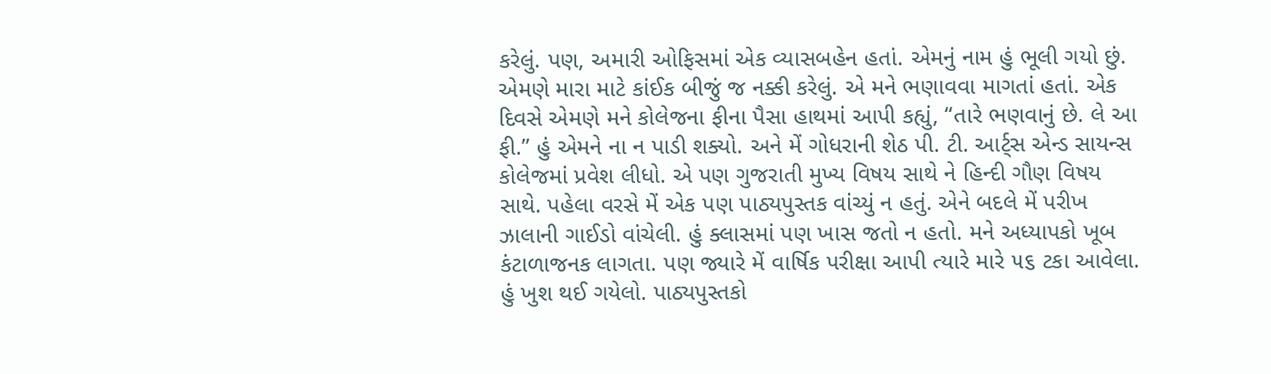કરેલું. પણ, અમારી ઓફિસમાં એક વ્યાસબહેન હતાં. એમનું નામ હું ભૂલી ગયો છું. એમણે મારા માટે કાંઈક બીજું જ નક્કી કરેલું. એ મને ભણાવવા માગતાં હતાં. એક દિવસે એમણે મને કોલેજના ફીના પૈસા હાથમાં આપી કહ્યું, “તારે ભણવાનું છે. લે આ ફી.” હું એમને ના ન પાડી શક્યો. અને મેં ગોધરાની શેઠ પી. ટી. આર્ટ્સ એન્ડ સાયન્સ કોલેજમાં પ્રવેશ લીધો. એ પણ ગુજરાતી મુખ્ય વિષય સાથે ને હિન્દી ગૌણ વિષય સાથે. પહેલા વરસે મેં એક પણ પાઠ્યપુસ્તક વાંચ્યું ન હતું. એને બદલે મેં પરીખ ઝાલાની ગાઈડો વાંચેલી. હું ક્લાસમાં પણ ખાસ જતો ન હતો. મને અધ્યાપકો ખૂબ કંટાળાજનક લાગતા. પણ જ્યારે મેં વાર્ષિક પરીક્ષા આપી ત્યારે મારે ૫૬ ટકા આવેલા. હું ખુશ થઈ ગયેલો. પાઠ્યપુસ્તકો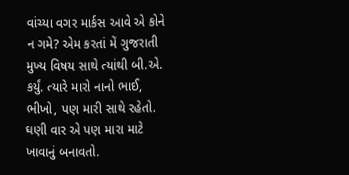વાંચ્યા વગર માર્કસ આવે એ કોને ન ગમે? એમ કરતાં મેં ગુજરાતી મુખ્ય વિષય સાથે ત્યાંથી બી.એ. કર્યું. ત્યારે મારો નાનો ભાઈ, ભીખો, પણ મારી સાથે રહેતો. ઘણી વાર એ પણ મારા માટે ખાવાનું બનાવતો.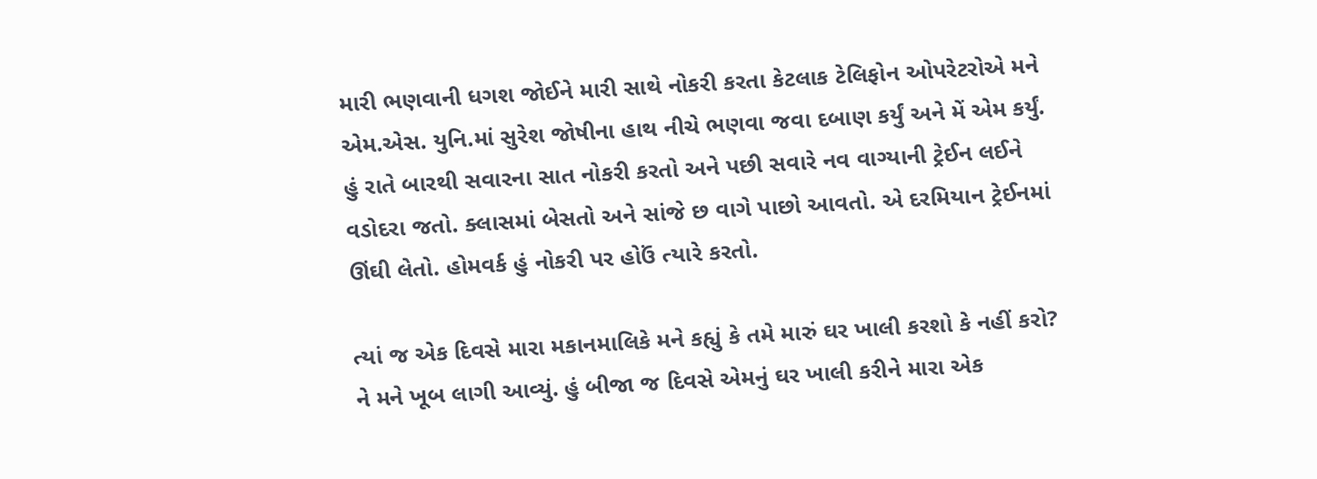મારી ભણવાની ધગશ જોઈને મારી સાથે નોકરી કરતા કેટલાક ટેલિફોન ઓપરેટરોએ મને એમ.એસ. યુનિ.માં સુરેશ જોષીના હાથ નીચે ભણવા જવા દબાણ કર્યું અને મેં એમ કર્યું. હું રાતે બારથી સવારના સાત નોકરી કરતો અને પછી સવારે નવ વાગ્યાની ટ્રેઈન લઈને વડોદરા જતો. ક્લાસમાં બેસતો અને સાંજે છ વાગે પાછો આવતો. એ દરમિયાન ટ્રેઈનમાં ઊંઘી લેતો. હોમવર્ક હું નોકરી પર હોઉં ત્યારે કરતો.

ત્યાં જ એક દિવસે મારા મકાનમાલિકે મને કહ્યું કે તમે મારું ઘર ખાલી કરશો કે નહીં કરો? ને મને ખૂબ લાગી આવ્યું. હું બીજા જ દિવસે એમનું ઘર ખાલી કરીને મારા એક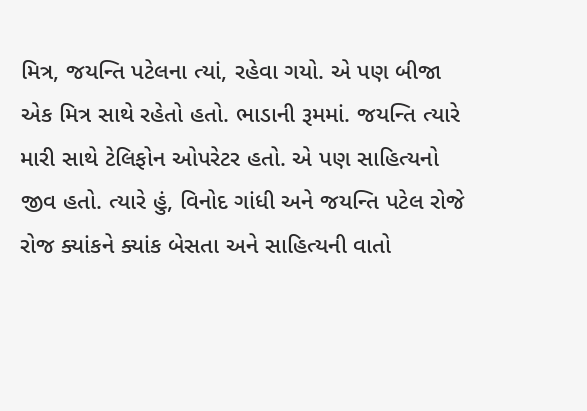મિત્ર, જયન્તિ પટેલના ત્યાં, રહેવા ગયો. એ પણ બીજા એક મિત્ર સાથે રહેતો હતો. ભાડાની રૂમમાં. જયન્તિ ત્યારે મારી સાથે ટેલિફોન ઓપરેટર હતો. એ પણ સાહિત્યનો જીવ હતો. ત્યારે હું, વિનોદ ગાંધી અને જયન્તિ પટેલ રોજે રોજ ક્યાંકને ક્યાંક બેસતા અને સાહિત્યની વાતો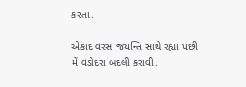કરતા.

એકાદ વરસ જયન્તિ સાથે રહ્યા પછી મેં વડોદરા બદલી કરાવી.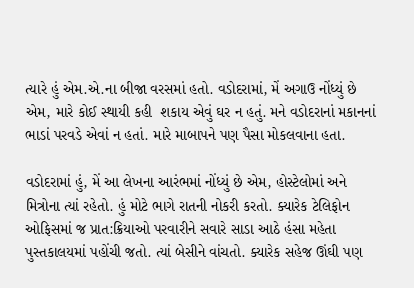ત્યારે હું એમ.એ.ના બીજા વરસમાં હતો. વડોદરામાં, મેં અગાઉ નોંધ્યું છે એમ, મારે કોઈ સ્થાયી કહી  શકાય એવું ઘર ન હતું. મને વડોદરાનાં મકાનનાં ભાડાં પરવડે એવાં ન હતાં. મારે માબાપને પણ પૈસા મોકલવાના હતા.

વડોદરામાં હું, મેં આ લેખના આરંભમાં નોંધ્યું છે એમ, હોસ્ટેલોમાં અને મિત્રોના ત્યાં રહેતો. હું મોટે ભાગે રાતની નોકરી કરતો. ક્યારેક ટેલિફોન ઓફિસમાં જ પ્રાત:ક્રિયાઓ પરવારીને સવારે સાડા આઠે હંસા મહેતા પુસ્તકાલયમાં પહોંચી જતો. ત્યાં બેસીને વાંચતો. ક્યારેક સહેજ ઊંઘી પણ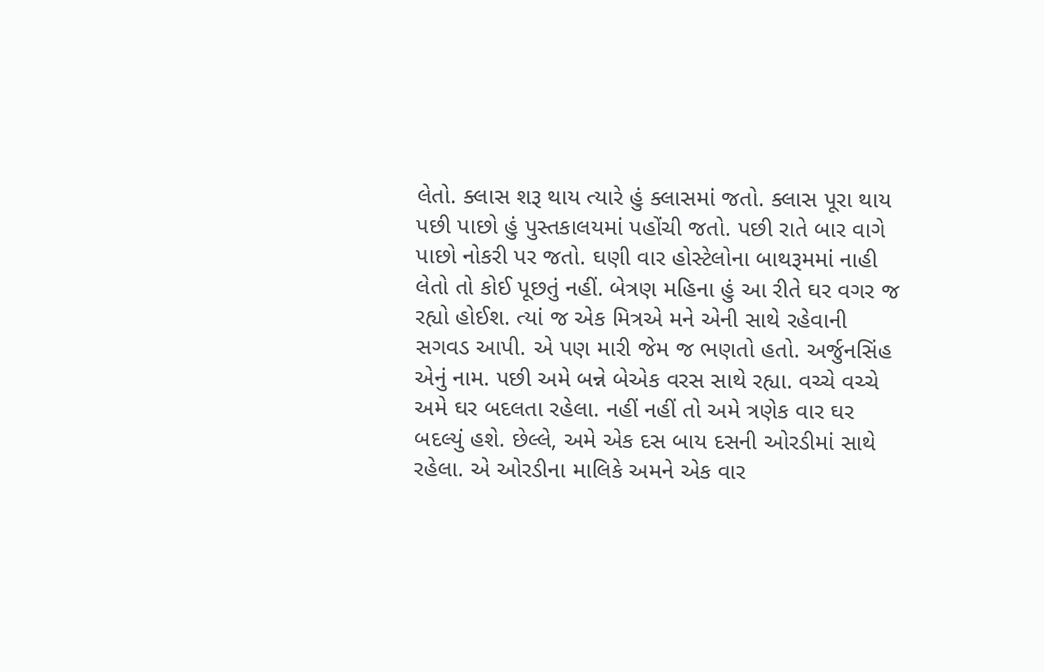લેતો. ક્લાસ શરૂ થાય ત્યારે હું ક્લાસમાં જતો. ક્લાસ પૂરા થાય પછી પાછો હું પુસ્તકાલયમાં પહોંચી જતો. પછી રાતે બાર વાગે પાછો નોકરી પર જતો. ઘણી વાર હોસ્ટેલોના બાથરૂમમાં નાહી લેતો તો કોઈ પૂછતું નહીં. બેત્રણ મહિના હું આ રીતે ઘર વગર જ રહ્યો હોઈશ. ત્યાં જ એક મિત્રએ મને એની સાથે રહેવાની સગવડ આપી. એ પણ મારી જેમ જ ભણતો હતો. અર્જુનસિંહ એનું નામ. પછી અમે બન્ને બેએક વરસ સાથે રહ્યા. વચ્ચે વચ્ચે અમે ઘર બદલતા રહેલા. નહીં નહીં તો અમે ત્રણેક વાર ઘર બદલ્યું હશે. છેલ્લે, અમે એક દસ બાય દસની ઓરડીમાં સાથે રહેલા. એ ઓરડીના માલિકે અમને એક વાર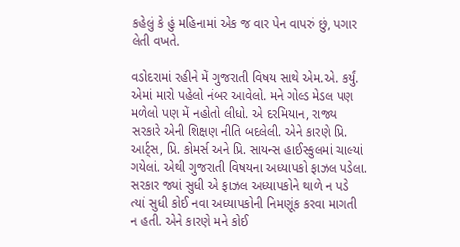કહેલું કે હું મહિનામાં એક જ વાર પેન વાપરું છું, પગાર લેતી વખતે.

વડોદરામાં રહીને મેં ગુજરાતી વિષય સાથે એમ.એ. કર્યું. એમાં મારો પહેલો નંબર આવેલો. મને ગોલ્ડ મેડલ પણ મળેલો પણ મેં નહોતો લીધો. એ દરમિયાન, રાજ્ય સરકારે એની શિક્ષણ નીતિ બદલેલી. એને કારણે પ્રિ. આર્ટ્સ, પ્રિ. કોમર્સ અને પ્રિ. સાયન્સ હાઈસ્કુલમાં ચાલ્યાં ગયેલાં. એથી ગુજરાતી વિષયના અધ્યાપકો ફાઝલ પડેલા. સરકાર જ્યાં સુધી એ ફાઝલ અધ્યાપકોને થાળે ન પડે ત્યાં સુધી કોઈ નવા અધ્યાપકોની નિમણૂંક કરવા માગતી ન હતી. એને કારણે મને કોઈ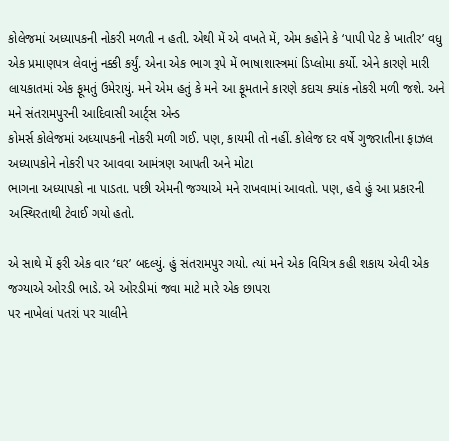કોલેજમાં અધ્યાપકની નોકરી મળતી ન હતી. એથી મેં એ વખતે મેં, એમ કહોને કે ‘પાપી પેટ કે ખાતીર’ વધુ એક પ્રમાણપત્ર લેવાનું નક્કી કર્યું. એના એક ભાગ રૂપે મેં ભાષાશાસ્ત્રમાં ડિપ્લોમા કર્યો. એને કારણે મારી લાયકાતમાં એક ફૂમતું ઉમેરાયું. મને એમ હતું કે મને આ ફૂમતાને કારણે કદાચ ક્યાંક નોકરી મળી જશે. અને મને સંતરામપુરની આદિવાસી આર્ટ્સ એન્ડ
કોમર્સ કોલેજમાં અધ્યાપકની નોકરી મળી ગઈ. પણ, કાયમી તો નહીં. કોલેજ દર વર્ષે ગુજરાતીના ફાઝલ અધ્યાપકોને નોકરી પર આવવા આમંત્રણ આપતી અને મોટા
ભાગના અધ્યાપકો ના પાડતા. પછી એમની જગ્યાએ મને રાખવામાં આવતો. પણ, હવે હું આ પ્રકારની અસ્થિરતાથી ટેવાઈ ગયો હતો.

એ સાથે મેં ફરી એક વાર ‘ઘર’ બદલ્યું. હું સંતરામપુર ગયો. ત્યાં મને એક વિચિત્ર કહી શકાય એવી એક જગ્યાએ ઓરડી ભાડે. એ ઓરડીમાં જવા માટે મારે એક છાપરા
પર નાખેલાં પતરાં પર ચાલીને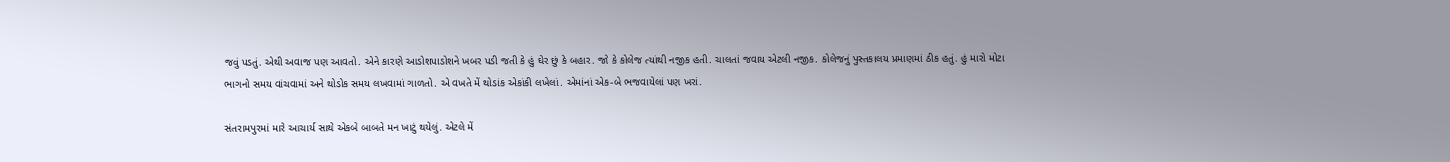જવું પડતું. એથી અવાજ પણ આવતો. એને કારણે આડોશપાડોશને ખબર પડી જતી કે હું ઘેર છું કે બહાર. જો કે કોલેજ ત્યાંથી નજીક હતી. ચાલતાં જવાય એટલી નજીક. કોલેજનું પુસ્તકાલય પ્રમાણમાં ઠીક હતું. હું મારો મોટા ભાગનો સમય વાંચવામાં અને થોડોક સમય લખવામાં ગાળતો. એ વખતે મેં થોડાંક એકાંકી લખેલાં. એમાંનાં એક-બે ભજવાયેલાં પણ ખરાં.

સંતરામપુરમાં મારે આચાર્ય સાથે એકબે બાબતે મન ખાટું થયેલું. એટલે મેં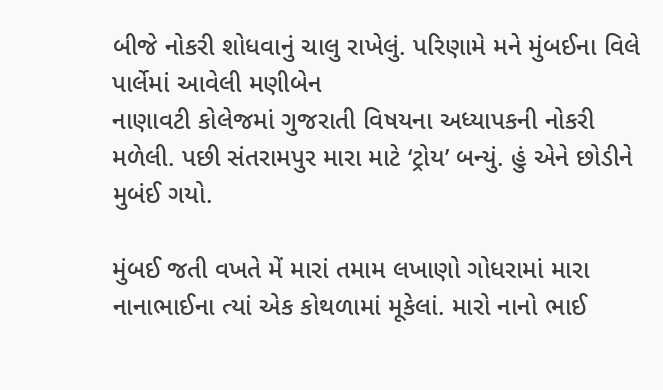બીજે નોકરી શોધવાનું ચાલુ રાખેલું. પરિણામે મને મુંબઈના વિલે પાર્લેમાં આવેલી મણીબેન
નાણાવટી કોલેજમાં ગુજરાતી વિષયના અધ્યાપકની નોકરી મળેલી. પછી સંતરામપુર મારા માટે ‘ટ્રોય’ બન્યું. હું એને છોડીને મુબંઈ ગયો.

મુંબઈ જતી વખતે મેં મારાં તમામ લખાણો ગોધરામાં મારા નાનાભાઈના ત્યાં એક કોથળામાં મૂકેલાં. મારો નાનો ભાઈ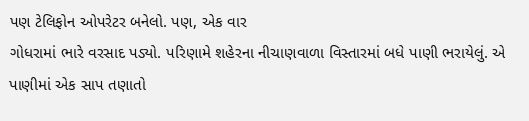પણ ટેલિફોન ઓપરેટર બનેલો. પણ, એક વાર
ગોધરામાં ભારે વરસાદ પડ્યો. પરિણામે શહેરના નીચાણવાળા વિસ્તારમાં બધે પાણી ભરાયેલું. એ પાણીમાં એક સાપ તણાતો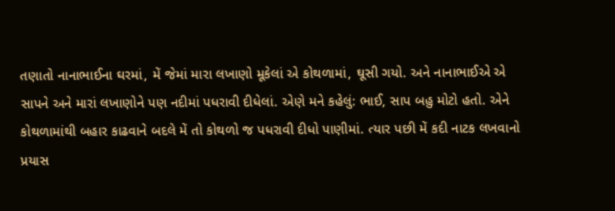તણાતો નાનાભાઈના ઘરમાં, મેં જેમાં મારા લખાણો મૂકેલાં એ કોથળામાં, ઘૂસી ગયો. અને નાનાભાઈએ એ સાપને અને મારાં લખાણોને પણ નદીમાં પધરાવી દીધેલાં. એણે મને કહેલું: ભાઈ, સાપ બહુ મોટો હતો. એને કોથળામાંથી બહાર કાઢવાને બદલે મેં તો કોથળો જ પધરાવી દીધો પાણીમાં. ત્યાર પછી મેં કદી નાટક લખવાનો પ્રયાસ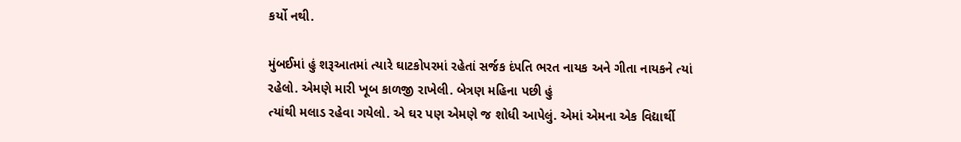કર્યો નથી.

મુંબઈમાં હું શરૂઆતમાં ત્યારે ઘાટકોપરમાં રહેતાં સર્જક દંપતિ ભરત નાયક અને ગીતા નાયકને ત્યાં રહેલો. એમણે મારી ખૂબ કાળજી રાખેલી. બેત્રણ મહિના પછી હું
ત્યાંથી મલાડ રહેવા ગયેલો. એ ઘર પણ એમણે જ શોધી આપેલું. એમાં એમના એક વિદ્યાર્થી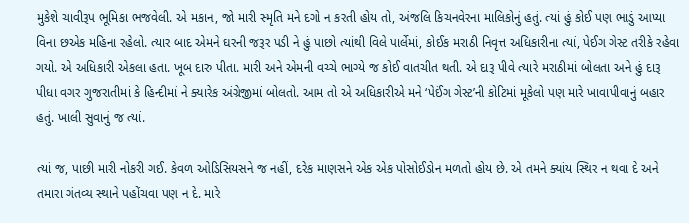મુકેશે ચાવીરૂપ ભૂમિકા ભજવેલી. એ મકાન, જો મારી સ્મૃતિ મને દગો ન કરતી હોય તો, અંજલિ કિચનવેરના માલિકોનું હતું. ત્યાં હું કોઈ પણ ભાડું આપ્યા વિના છએક મહિના રહેલો. ત્યાર બાદ એમને ઘરની જરૂર પડી ને હું પાછો ત્યાંથી વિલે પાર્લેમાં, કોઈક મરાઠી નિવૃત્ત અધિકારીના ત્યાં, પેઈગ ગેસ્ટ તરીકે રહેવા ગયો. એ અધિકારી એકલા હતા. ખૂબ દારુ પીતા. મારી અને એમની વચ્ચે ભાગ્યે જ કોઈ વાતચીત થતી. એ દારૂ પીવે ત્યારે મરાઠીમાં બોલતા અને હું દારૂ પીધા વગર ગુજરાતીમાં કે હિન્દીમાં ને ક્યારેક અંગ્રેજીમાં બોલતો. આમ તો એ અધિકારીએ મને ‘પેઈંગ ગેસ્ટ’ની કોટિમાં મૂકેલો પણ મારે ખાવાપીવાનું બહાર હતું. ખાલી સુવાનું જ ત્યાં.

ત્યાં જ, પાછી મારી નોકરી ગઈ. કેવળ ઓડિસિયસને જ નહીં, દરેક માણસને એક એક પોસોઈડોન મળતો હોય છે. એ તમને ક્યાંય સ્થિર ન થવા દે અને તમારા ગંતવ્ય સ્થાને પહોંચવા પણ ન દે. મારે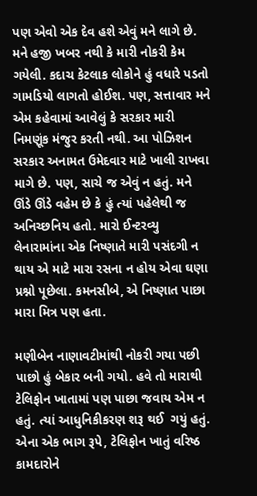પણ એવો એક દેવ હશે એવું મને લાગે છે. મને હજી ખબર નથી કે મારી નોકરી કેમ ગયેલી. કદાચ કેટલાક લોકોને હું વધારે પડતો ગામડિયો લાગતો હોઈશ. પણ, સત્તાવાર મને એમ કહેવામાં આવેલું કે સરકાર મારી નિમણૂંક મંજુર કરતી નથી. આ પોઝિશન સરકાર અનામત ઉમેદવાર માટે ખાલી રાખવા માગે છે. પણ, સાચે જ એવું ન હતું. મને ઊંડે ઊંડે વહેમ છે કે હું ત્યાં પહેલેથી જ અનિચ્છનિય હતો. મારો ઈન્ટરવ્યુ લેનારામાંના એક નિષ્ણાતે મારી પસંદગી ન થાય એ માટે મારા રસના ન હોય એવા ઘણા પ્રશ્નો પૂછેલા. કમનસીબે, એ નિષ્ણાત પાછા મારા મિત્ર પણ હતા.

મણીબેન નાણાવટીમાંથી નોકરી ગયા પછી પાછો હું બેકાર બની ગયો. હવે તો મારાથી ટેલિફોન ખાતામાં પણ પાછા જવાય એમ ન હતું. ત્યાં આધુનિકીકરણ શરૂ થઈ  ગયું હતું. એના એક ભાગ રૂપે, ટેલિફોન ખાતું વરિષ્ઠ કામદારોને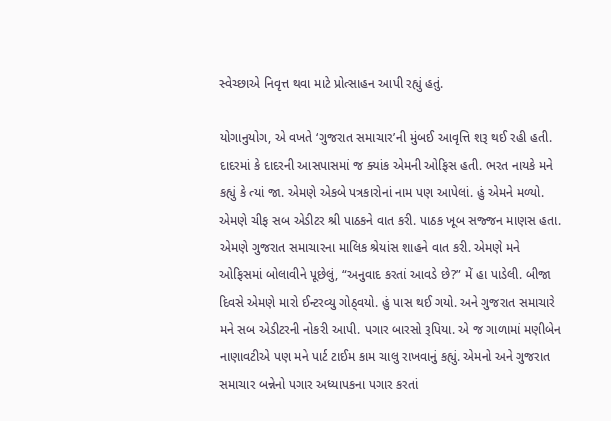સ્વેચ્છાએ નિવૃત્ત થવા માટે પ્રોત્સાહન આપી રહ્યું હતું.

યોગાનુયોગ, એ વખતે ‘ગુજરાત સમાચાર’ની મુંબઈ આવૃત્તિ શરૂ થઈ રહી હતી. દાદરમાં કે દાદરની આસપાસમાં જ ક્યાંક એમની ઓફિસ હતી. ભરત નાયકે મને કહ્યું કે ત્યાં જા. એમણે એકબે પત્રકારોનાં નામ પણ આપેલાં. હું એમને મળ્યો. એમણે ચીફ સબ એડીટર શ્રી પાઠકને વાત કરી. પાઠક ખૂબ સજ્જન માણસ હતા. એમણે ગુજરાત સમાચારના માલિક શ્રેયાંસ શાહને વાત કરી. એમણે મને ઓફિસમાં બોલાવીને પૂછેલું, “અનુવાદ કરતાં આવડે છે?” મેં હા પાડેલી. બીજા દિવસે એમણે મારો ઈન્ટરવ્યુ ગોઠ્વયો. હું પાસ થઈ ગયો. અને ગુજરાત સમાચારે મને સબ એડીટરની નોકરી આપી. પગાર બારસો રૂપિયા. એ જ ગાળામાં મણીબેન નાણાવટીએ પણ મને પાર્ટ ટાઈમ કામ ચાલુ રાખવાનું કહ્યું. એમનો અને ગુજરાત સમાચાર બન્નેનો પગાર અધ્યાપકના પગાર કરતાં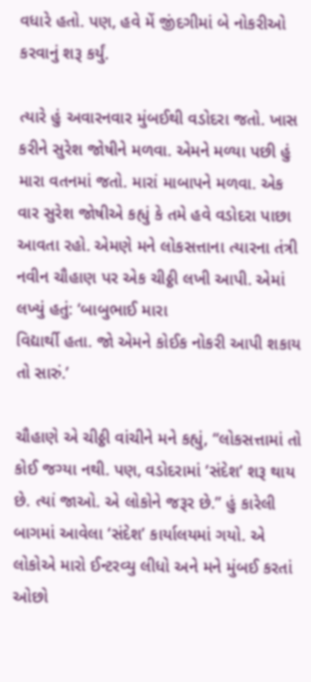વધારે હતો. પણ, હવે મેં જીંદગીમાં બે નોકરીઓ કરવાનું શરૂ કર્યું.

ત્યારે હું અવારનવાર મુંબઈથી વડોદરા જતો. ખાસ કરીને સુરેશ જોષીને મળવા. એમને મળ્યા પછી હું મારા વતનમાં જતો. મારાં માબાપને મળવા. એક વાર સુરેશ જોષીએ કહ્યું કે તમે હવે વડોદરા પાછા આવતા રહો. એમણે મને લોકસત્તાના ત્યારના તંત્રી નવીન ચૌહાણ પર એક ચીઠ્ઠી લખી આપી. એમાં લખ્યું હતું: ‘બાબુભાઈ મારા
વિદ્યાર્થી હતા. જો એમને કોઈક નોકરી આપી શકાય તો સારું.’

ચૌહાણે એ ચીઠ્ઠી વાંચીને મને કહ્યું, “લોકસત્તામાં તો કોઈ જગ્યા નથી. પણ, વડોદરામાં ‘સંદેશ’ શરૂ થાય છે. ત્યાં જાઓ. એ લોકોને જરૂર છે.” હું કારેલી બાગમાં આવેલા ‘સંદેશ’ કાર્યાલયમાં ગયો. એ લોકોએ મારો ઈન્ટરવ્યુ લીધો અને મને મુંબઈ કરતાં ઓછો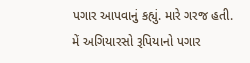પગાર આપવાનું કહ્યું. મારે ગરજ હતી. મેં અગિયારસો રૂપિયાનો પગાર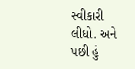સ્વીકારી લીધો. અને પછી હું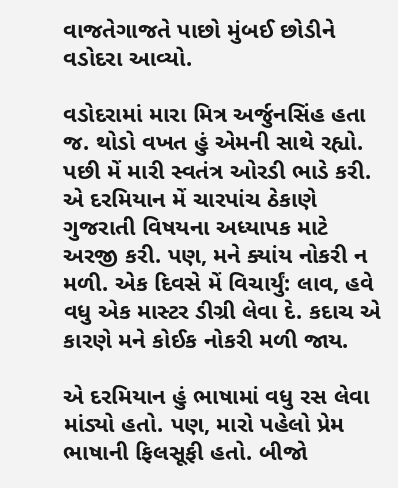વાજતેગાજતે પાછો મુંબઈ છોડીને વડોદરા આવ્યો.

વડોદરામાં મારા મિત્ર અર્જુનસિંહ હતા જ. થોડો વખત હું એમની સાથે રહ્યો. પછી મેં મારી સ્વતંત્ર ઓરડી ભાડે કરી. એ દરમિયાન મેં ચારપાંચ ઠેકાણે ગુજરાતી વિષયના અધ્યાપક માટે અરજી કરી. પણ, મને ક્યાંય નોકરી ન મળી. એક દિવસે મેં વિચાર્યું: લાવ, હવે વધુ એક માસ્ટર ડીગ્રી લેવા દે. કદાચ એ કારણે મને કોઈક નોકરી મળી જાય.

એ દરમિયાન હું ભાષામાં વધુ રસ લેવા માંડ્યો હતો. પણ, મારો પહેલો પ્રેમ ભાષાની ફિલસૂફી હતો. બીજો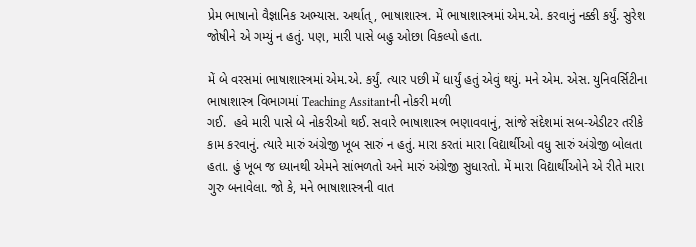પ્રેમ ભાષાનો વૈજ્ઞાનિક અભ્યાસ. અર્થાત્, ભાષાશાસ્ત્ર. મેં ભાષાશાસ્ત્રમાં એમ.એ. કરવાનું નક્કી કર્યું. સુરેશ જોષીને એ ગમ્યું ન હતું. પણ, મારી પાસે બહુ ઓછા વિકલ્પો હતા.

મેં બે વરસમાં ભાષાશાસ્ત્રમાં એમ.એ. કર્યું. ત્યાર પછી મેં ધાર્યું હતું એવું થયું. મને એમ. એસ. યુનિવર્સિટીના ભાષાશાસ્ત્ર વિભાગમાં Teaching Assitantની નોકરી મળી
ગઈ.  હવે મારી પાસે બે નોકરીઓ થઈ. સવારે ભાષાશાસ્ત્ર ભણાવવાનું, સાંજે સંદેશમાં સબ-એડીટર તરીકે કામ કરવાનું. ત્યારે મારું અંગ્રેજી ખૂબ સારું ન હતું. મારા કરતાં મારા વિદ્યાર્થીઓ વધુ સારું અંગ્રેજી બોલતા હતા. હું ખૂબ જ ધ્યાનથી એમને સાંભળતો અને મારું અંગ્રેજી સુધારતો. મેં મારા વિદ્યાર્થીઓને એ રીતે મારા ગુરુ બનાવેલા. જો કે, મને ભાષાશાસ્ત્રની વાત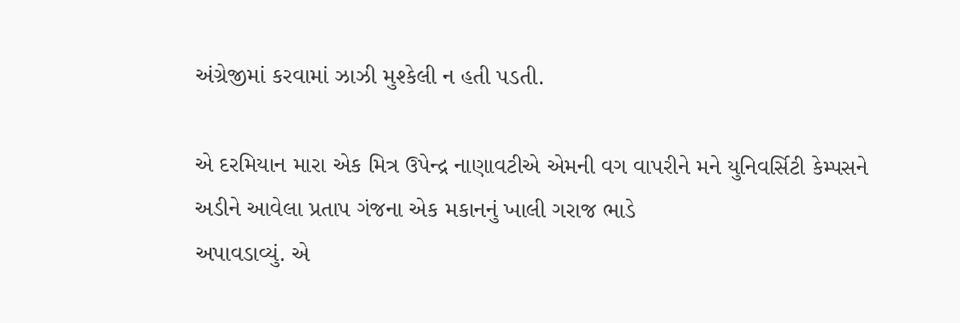અંગ્રેજીમાં કરવામાં ઝાઝી મુશ્કેલી ન હતી પડતી.

એ દરમિયાન મારા એક મિત્ર ઉપેન્દ્ર નાણાવટીએ એમની વગ વાપરીને મને યુનિવર્સિટી કેમ્પસને અડીને આવેલા પ્રતાપ ગંજના એક મકાનનું ખાલી ગરાજ ભાડે
અપાવડાવ્યું. એ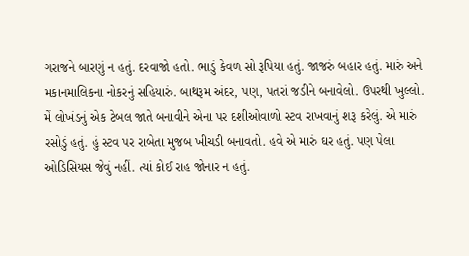ગરાજને બારણું ન હતું. દરવાજો હતો. ભાડું કેવળ સો રૂપિયા હતું. જાજરું બહાર હતું. મારું અને મકાનમાલિકના નોકરનું સહિયારું. બાથરૂમ અંદર, પણ, પતરાં જડીને બનાવેલો. ઉપરથી ખુલ્લો. મેં લોખંડનું એક ટેબલ જાતે બનાવીને એના પર દશીઓવાળો સ્ટવ રાખવાનું શરૂ કરેલું. એ મારું રસોડું હતું. હું સ્ટવ પર રાબેતા મુજબ ખીચડી બનાવતો. હવે એ મારું ઘર હતું. પણ પેલા ઓડિસિયસ જેવું નહીં. ત્યાં કોઈ રાહ જોનાર ન હતું.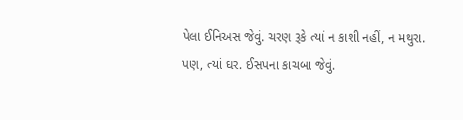પેલા ઈનિઅસ જેવું. ચરણ રૂકે ત્યાં ન કાશી નહીં, ન મથુરા. પણ, ત્યાં ઘર. ઈસપના કાચબા જેવું.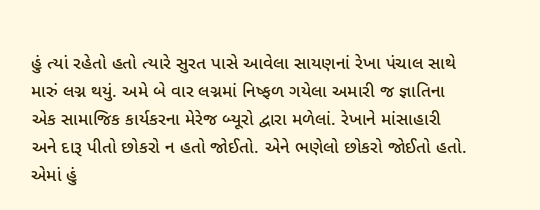હું ત્યાં રહેતો હતો ત્યારે સુરત પાસે આવેલા સાયણનાં રેખા પંચાલ સાથે મારું લગ્ન થયું. અમે બે વાર લગ્નમાં નિષ્ફળ ગયેલા અમારી જ જ્ઞાતિના એક સામાજિક કાર્યકરના મેરેજ બ્યૂરો દ્વારા મળેલાં. રેખાને માંસાહારી અને દારૂ પીતો છોકરો ન હતો જોઈતો. એને ભણેલો છોકરો જોઈતો હતો. એમાં હું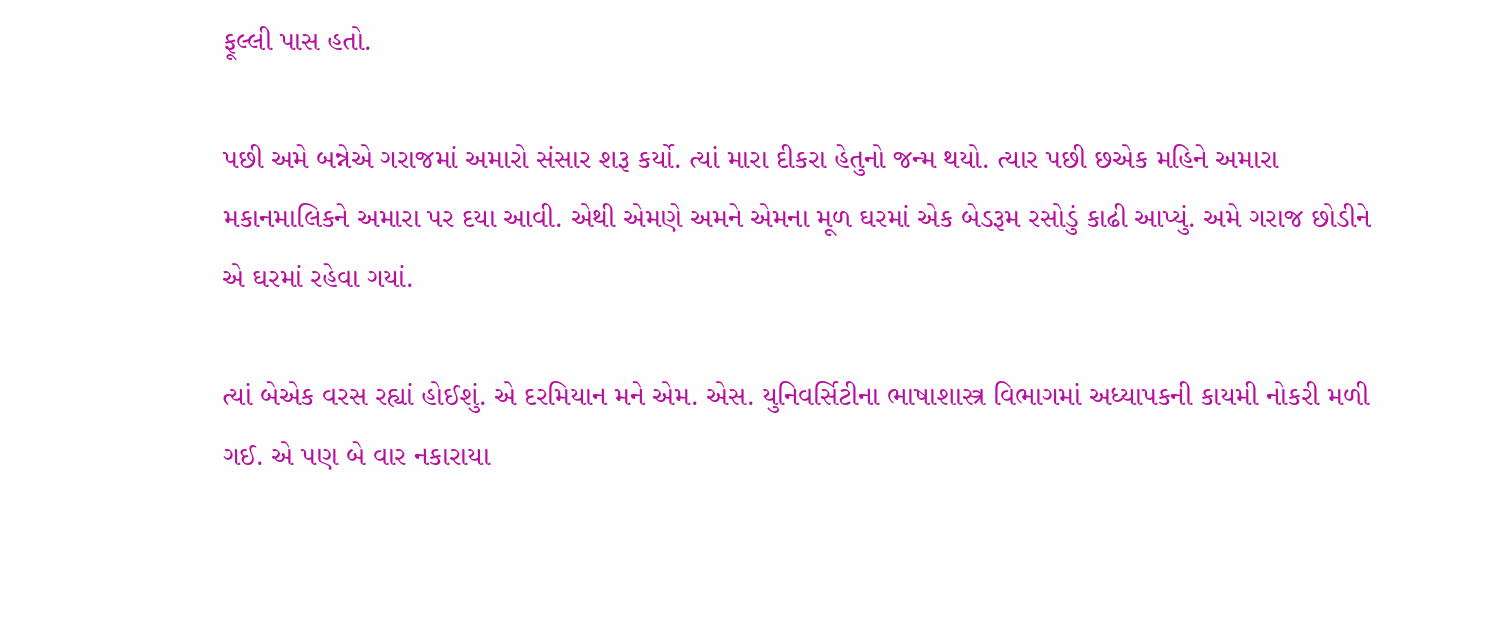ફૂલ્લી પાસ હતો.

પછી અમે બન્નેએ ગરાજમાં અમારો સંસાર શરૂ કર્યો. ત્યાં મારા દીકરા હેતુનો જન્મ થયો. ત્યાર પછી છએક મહિને અમારા મકાનમાલિકને અમારા પર દયા આવી. એથી એમણે અમને એમના મૂળ ઘરમાં એક બેડરૂમ રસોડું કાઢી આપ્યું. અમે ગરાજ છોડીને એ ઘરમાં રહેવા ગયાં.

ત્યાં બેએક વરસ રહ્યાં હોઈશું. એ દરમિયાન મને એમ. એસ. યુનિવર્સિટીના ભાષાશાસ્ત્ર વિભાગમાં અધ્યાપકની કાયમી નોકરી મળી ગઈ. એ પણ બે વાર નકારાયા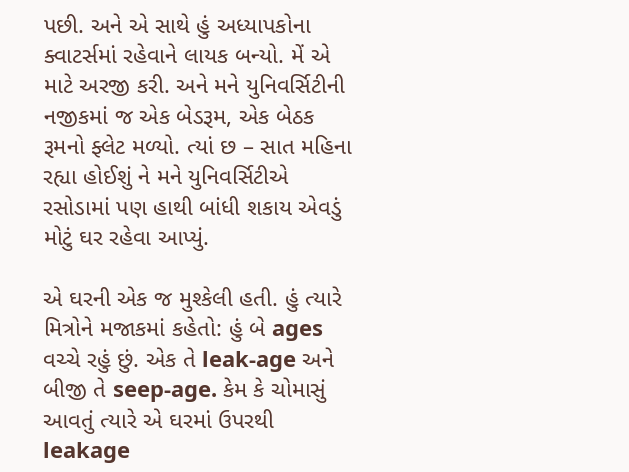પછી. અને એ સાથે હું અધ્યાપકોના ક્વાટર્સમાં રહેવાને લાયક બન્યો. મેં એ માટે અરજી કરી. અને મને યુનિવર્સિટીની નજીકમાં જ એક બેડરૂમ, એક બેઠક રૂમનો ફ્લેટ મળ્યો. ત્યાં છ – સાત મહિના રહ્યા હોઈશું ને મને યુનિવર્સિટીએ રસોડામાં પણ હાથી બાંધી શકાય એવડું મોટું ઘર રહેવા આપ્યું.

એ ઘરની એક જ મુશ્કેલી હતી. હું ત્યારે મિત્રોને મજાકમાં કહેતો: હું બે ages વચ્ચે રહું છું. એક તે leak-age અને બીજી તે seep-age. કેમ કે ચોમાસું આવતું ત્યારે એ ઘરમાં ઉપરથી leakage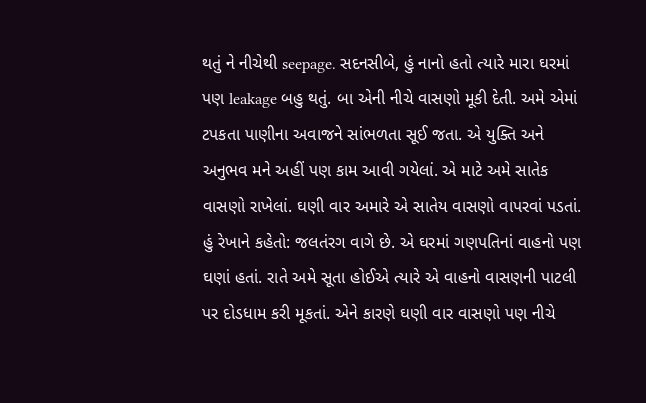થતું ને નીચેથી seepage. સદનસીબે, હું નાનો હતો ત્યારે મારા ઘરમાં પણ leakage બહુ થતું. બા એની નીચે વાસણો મૂકી દેતી. અમે એમાં ટપકતા પાણીના અવાજને સાંભળતા સૂઈ જતા. એ યુક્તિ અને અનુભવ મને અહીં પણ કામ આવી ગયેલાં. એ માટે અમે સાતેક વાસણો રાખેલાં. ઘણી વાર અમારે એ સાતેય વાસણો વાપરવાં પડતાં. હું રેખાને કહેતો: જલતંરગ વાગે છે. એ ઘરમાં ગણપતિનાં વાહનો પણ ઘણાં હતાં. રાતે અમે સૂતા હોઈએ ત્યારે એ વાહનો વાસણની પાટલી પર દોડધામ કરી મૂકતાં. એને કારણે ઘણી વાર વાસણો પણ નીચે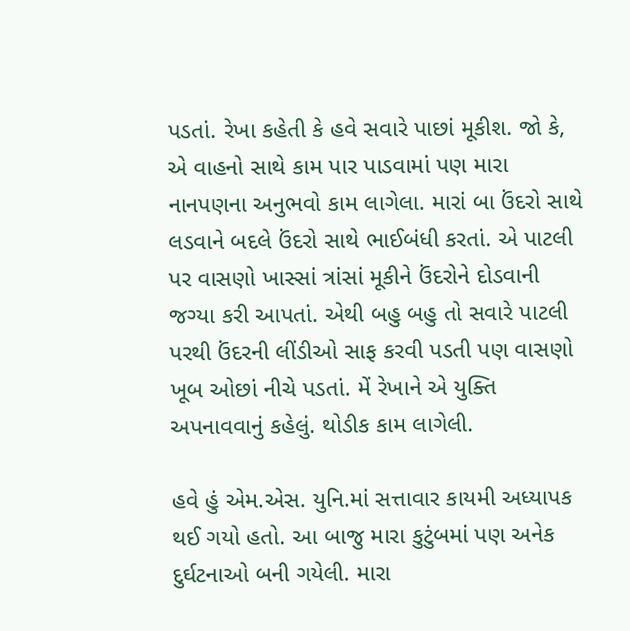પડતાં. રેખા કહેતી કે હવે સવારે પાછાં મૂકીશ. જો કે, એ વાહનો સાથે કામ પાર પાડવામાં પણ મારા નાનપણના અનુભવો કામ લાગેલા. મારાં બા ઉંદરો સાથે લડવાને બદલે ઉંદરો સાથે ભાઈબંધી કરતાં. એ પાટલી પર વાસણો ખાસ્સાં ત્રાંસાં મૂકીને ઉંદરોને દોડવાની જગ્યા કરી આપતાં. એથી બહુ બહુ તો સવારે પાટલી પરથી ઉંદરની લીંડીઓ સાફ કરવી પડતી પણ વાસણો ખૂબ ઓછાં નીચે પડતાં. મેં રેખાને એ યુક્તિ અપનાવવાનું કહેલું. થોડીક કામ લાગેલી.

હવે હું એમ.એસ. યુનિ.માં સત્તાવાર કાયમી અધ્યાપક થઈ ગયો હતો. આ બાજુ મારા કુટુંબમાં પણ અનેક દુર્ઘટનાઓ બની ગયેલી. મારા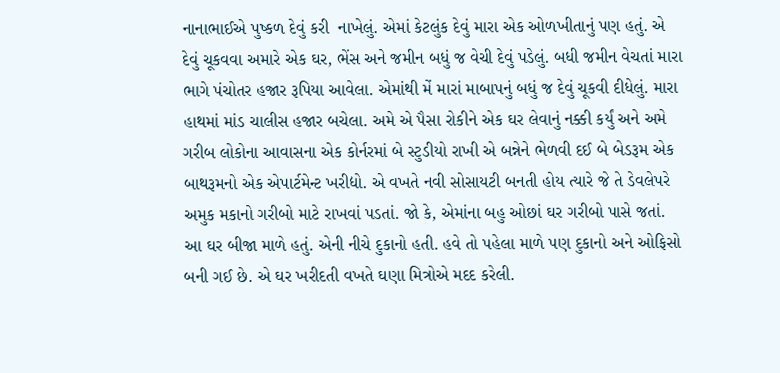નાનાભાઈએ પુષ્કળ દેવું કરી  નાખેલું. એમાં કેટલુંક દેવું મારા એક ઓળખીતાનું પણ હતું. એ દેવું ચૂકવવા અમારે એક ઘર, ભેંસ અને જમીન બધું જ વેચી દેવું પડેલું. બધી જમીન વેચતાં મારા ભાગે પંચોતર હજાર રૂપિયા આવેલા. એમાંથી મેં મારાં માબાપનું બધું જ દેવું ચૂકવી દીધેલું. મારા હાથમાં માંડ ચાલીસ હજાર બચેલા. અમે એ પૈસા રોકીને એક ઘર લેવાનું નક્કી કર્યું અને અમે ગરીબ લોકોના આવાસના એક કોર્નરમાં બે સ્ટુડીયો રાખી એ બન્નેને ભેળવી દઈ બે બેડરૂમ એક બાથરૂમનો એક એપાર્ટમેન્ટ ખરીદ્યો. એ વખતે નવી સોસાયટી બનતી હોય ત્યારે જે તે ડેવલેપરે અમુક મકાનો ગરીબો માટે રાખવાં પડતાં. જો કે, એમાંના બહુ ઓછાં ઘર ગરીબો પાસે જતાં. આ ઘર બીજા માળે હતું. એની નીચે દુકાનો હતી. હવે તો પહેલા માળે પણ દુકાનો અને ઓફિસો બની ગઈ છે. એ ઘર ખરીદતી વખતે ઘણા મિત્રોએ મદદ કરેલી.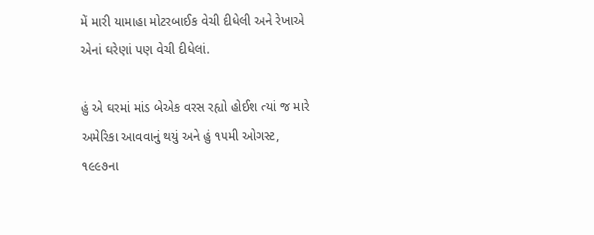મેં મારી યામાહા મોટરબાઈક વેચી દીધેલી અને રેખાએ એનાં ઘરેણાં પણ વેચી દીધેલાં.

હું એ ઘરમાં માંડ બેએક વરસ રહ્યો હોઈશ ત્યાં જ મારે અમેરિકા આવવાનું થયું અને હું ૧૫મી ઓગસ્ટ, ૧૯૯૭ના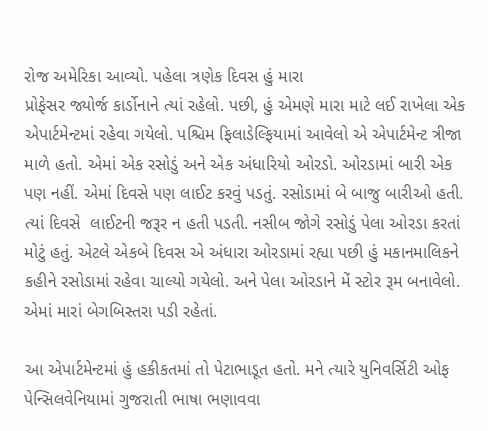રોજ અમેરિકા આવ્યો. પહેલા ત્રણેક દિવસ હું મારા
પ્રોફેસર જ્યોર્જ કાર્ડોનાને ત્યાં રહેલો. પછી, હું એમણે મારા માટે લઈ રાખેલા એક એપાર્ટમેન્ટમાં રહેવા ગયેલો. પશ્ચિમ ફિલાડેલ્ફિયામાં આવેલો એ એપાર્ટમેન્ટ ત્રીજા માળે હતો. એમાં એક રસોડું અને એક અંધારિયો ઓરડો. ઓરડામાં બારી એક પણ નહીં. એમાં દિવસે પણ લાઈટ કરવું પડતું. રસોડામાં બે બાજુ બારીઓ હતી. ત્યાં દિવસે  લાઈટની જરૂર ન હતી પડતી. નસીબ જોગે રસોડું પેલા ઓરડા કરતાં મોટું હતું. એટલે એકબે દિવસ એ અંધારા ઓરડામાં રહ્યા પછી હું મકાનમાલિકને કહીને રસોડામાં રહેવા ચાલ્યો ગયેલો. અને પેલા ઓરડાને મેં સ્ટોર રૂમ બનાવેલો. એમાં મારાં બેગબિસ્તરા પડી રહેતાં.

આ એપાર્ટમેન્ટમાં હું હકીકતમાં તો પેટાભાડૂત હતો. મને ત્યારે યુનિવર્સિટી ઓફ પેન્સિલવેનિયામાં ગુજરાતી ભાષા ભણાવવા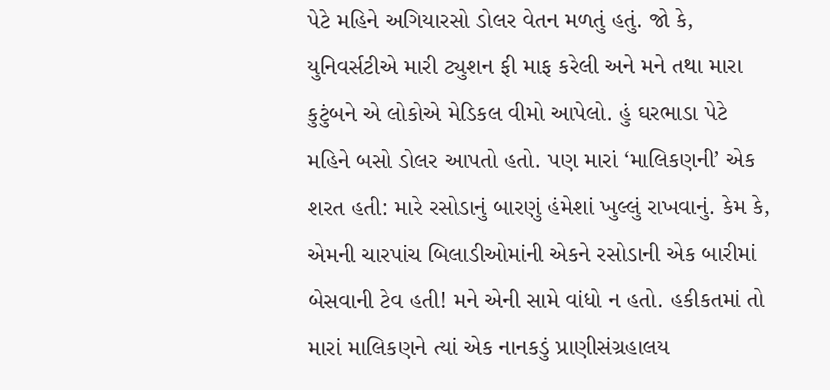પેટે મહિને અગિયારસો ડોલર વેતન મળતું હતું. જો કે, યુનિવર્સટીએ મારી ટ્યુશન ફી માફ કરેલી અને મને તથા મારા કુટુંબને એ લોકોએ મેડિકલ વીમો આપેલો. હું ઘરભાડા પેટે મહિને બસો ડોલર આપતો હતો. પણ મારાં ‘માલિકણની’ એક શરત હતી: મારે રસોડાનું બારણું હંમેશાં ખુલ્લું રાખવાનું. કેમ કે, એમની ચારપાંચ બિલાડીઓમાંની એકને રસોડાની એક બારીમાં બેસવાની ટેવ હતી! મને એની સામે વાંધો ન હતો. હકીકતમાં તો મારાં માલિકણને ત્યાં એક નાનકડું પ્રાણીસંગ્રહાલય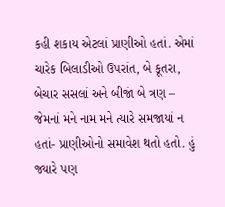કહી શકાય એટલાં પ્રાણીઓ હતાં. એમાં ચારેક બિલાડીઓ ઉપરાંત, બે કૂતરા, બેચાર સસલાં અને બીજાં બે ત્રણ – જેમનાં મને નામ મને ત્યારે સમજાયાં ન હતાં- પ્રાણીઓનો સમાવેશ થતો હતો. હું જ્યારે પણ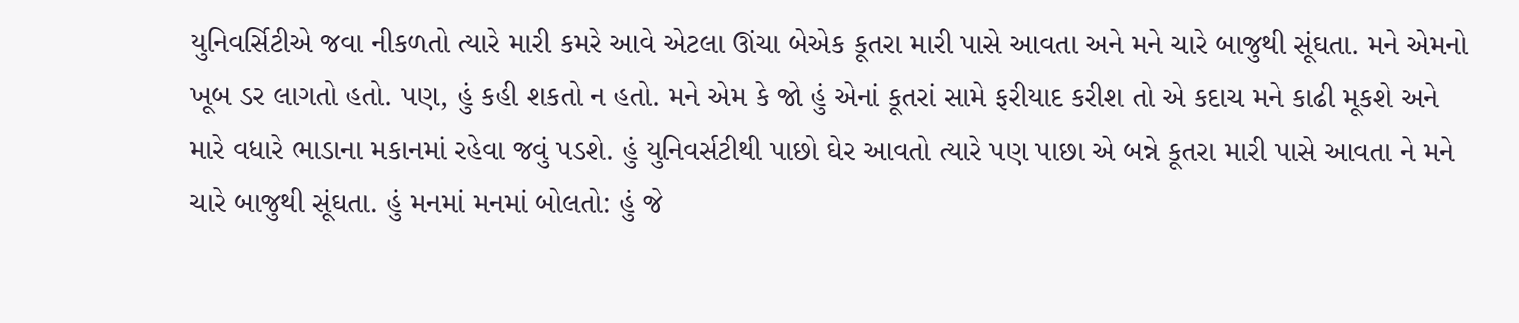યુનિવર્સિટીએ જવા નીકળતો ત્યારે મારી કમરે આવે એટલા ઊંચા બેએક કૂતરા મારી પાસે આવતા અને મને ચારે બાજુથી સૂંઘતા. મને એમનો ખૂબ ડર લાગતો હતો. પણ, હું કહી શકતો ન હતો. મને એમ કે જો હું એનાં કૂતરાં સામે ફરીયાદ કરીશ તો એ કદાચ મને કાઢી મૂકશે અને મારે વધારે ભાડાના મકાનમાં રહેવા જવું પડશે. હું યુનિવર્સટીથી પાછો ઘેર આવતો ત્યારે પણ પાછા એ બન્ને કૂતરા મારી પાસે આવતા ને મને ચારે બાજુથી સૂંઘતા. હું મનમાં મનમાં બોલતો: હું જે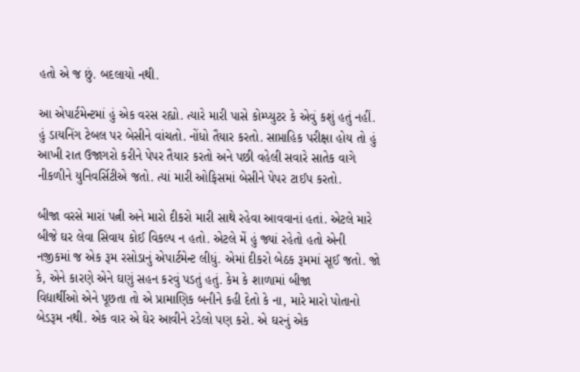હતો એ જ છું. બદલાયો નથી.

આ એપાર્ટમેન્ટમાં હું એક વરસ રહ્યો. ત્યારે મારી પાસે કોમ્પ્યુટર કે એવું કશું હતું નહીં. હું ડાયનિંગ ટેબલ પર બેસીને વાંચતો. નોંધો તૈયાર કરતો. સાપ્તાહિક પરીક્ષા હોય તો હું આખી રાત ઉજાગરો કરીને પેપર તૈયાર કરતો અને પછી વહેલી સવારે સાતેક વાગે નીકળીને યુનિવર્સિટીએ જતો. ત્યાં મારી ઓફિસમાં બેસીને પેપર ટાઈપ કરતો.

બીજા વરસે મારાં પત્ની અને મારો દીકરો મારી સાથે રહેવા આવવાનાં હતાં. એટલે મારે બીજે ઘર લેવા સિવાય કોઈ વિકલ્પ ન હતો. એટલે મેં હું જ્યાં રહેતો હતો એની
નજીકમાં જ એક રૂમ રસોડાનું એપાર્ટમેન્ટ લીધું. એમાં દીકરો બેઠક રૂમમાં સૂઈ જતો. જો કે, એને કારણે એને ઘણું સહન કરવું પડતું હતું. કેમ કે શાળામાં બીજા
વિદ્યાર્થીઓ એને પૂછતા તો એ પ્રામાણિક બનીને કહી દેતો કે ના, મારે મારો પોતાનો બેડરૂમ નથી. એક વાર એ ઘેર આવીને રડેલો પણ કરો. એ ઘરનું એક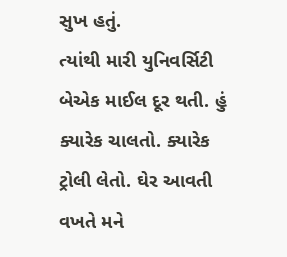સુખ હતું.
ત્યાંથી મારી યુનિવર્સિટી બેએક માઈલ દૂર થતી. હું ક્યારેક ચાલતો. ક્યારેક ટ્રોલી લેતો. ઘેર આવતી વખતે મને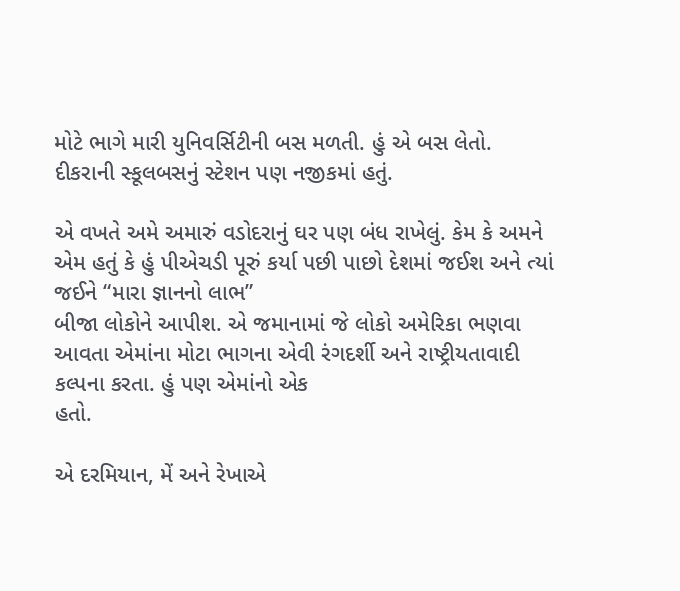મોટે ભાગે મારી યુનિવર્સિટીની બસ મળતી. હું એ બસ લેતો. દીકરાની સ્કૂલબસનું સ્ટેશન પણ નજીકમાં હતું.

એ વખતે અમે અમારું વડોદરાનું ઘર પણ બંધ રાખેલું. કેમ કે અમને એમ હતું કે હું પીએચડી પૂરું કર્યા પછી પાછો દેશમાં જઈશ અને ત્યાં જઈને “મારા જ્ઞાનનો લાભ”
બીજા લોકોને આપીશ. એ જમાનામાં જે લોકો અમેરિકા ભણવા આવતા એમાંના મોટા ભાગના એવી રંગદર્શી અને રાષ્ટ્રીયતાવાદી કલ્પના કરતા. હું પણ એમાંનો એક
હતો.

એ દરમિયાન, મેં અને રેખાએ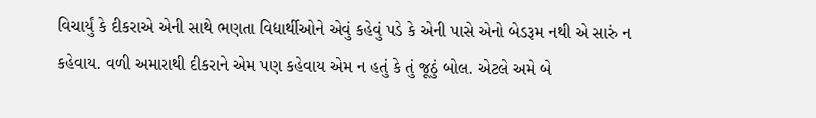વિચાર્યું કે દીકરાએ એની સાથે ભણતા વિદ્યાર્થીઓને એવું કહેવું પડે કે એની પાસે એનો બેડરૂમ નથી એ સારું ન કહેવાય. વળી અમારાથી દીકરાને એમ પણ કહેવાય એમ ન હતું કે તું જૂઠું બોલ. એટલે અમે બે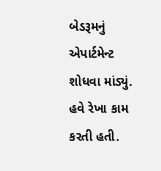બેડરૂમનું એપાર્ટમેન્ટ શોધવા માંડ્યું. હવે રેખા કામ કરતી હતી.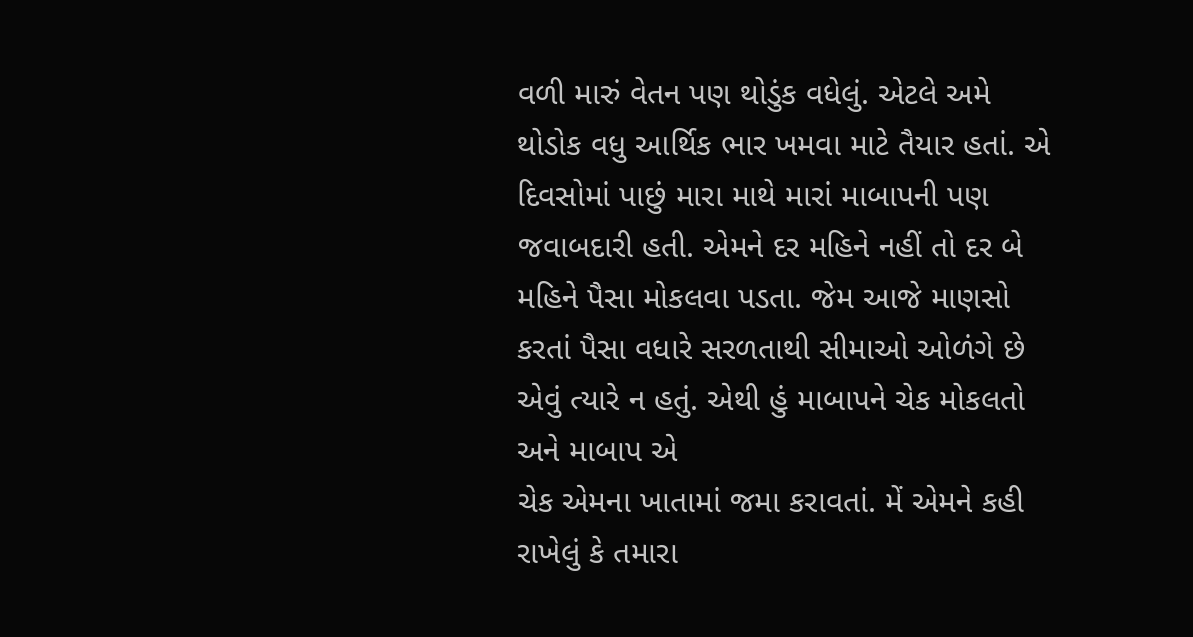વળી મારું વેતન પણ થોડુંક વધેલું. એટલે અમે થોડોક વધુ આર્થિક ભાર ખમવા માટે તૈયાર હતાં. એ દિવસોમાં પાછું મારા માથે મારાં માબાપની પણ જવાબદારી હતી. એમને દર મહિને નહીં તો દર બે
મહિને પૈસા મોકલવા પડતા. જેમ આજે માણસો કરતાં પૈસા વધારે સરળતાથી સીમાઓ ઓળંગે છે એવું ત્યારે ન હતું. એથી હું માબાપને ચેક મોકલતો અને માબાપ એ
ચેક એમના ખાતામાં જમા કરાવતાં. મેં એમને કહી રાખેલું કે તમારા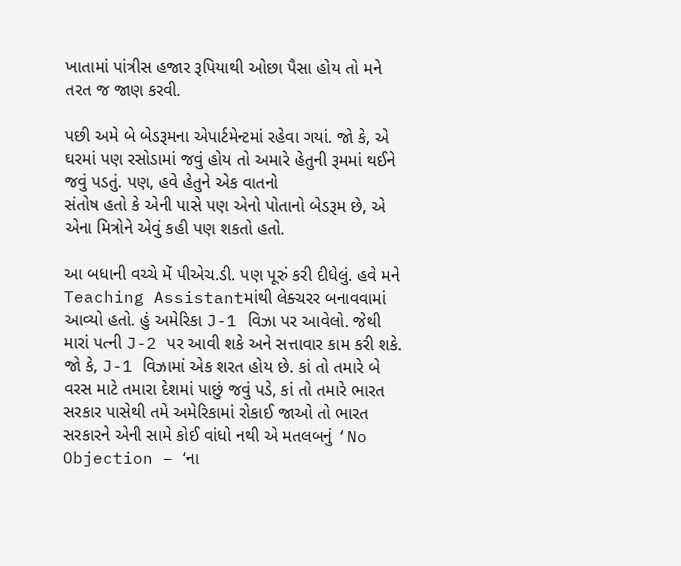ખાતામાં પાંત્રીસ હજાર રૂપિયાથી ઓછા પૈસા હોય તો મને તરત જ જાણ કરવી.

પછી અમે બે બેડરૂમના એપાર્ટમેન્ટમાં રહેવા ગયાં. જો કે, એ ઘરમાં પણ રસોડામાં જવું હોય તો અમારે હેતુની રૂમમાં થઈને જવું પડતું. પણ, હવે હેતુને એક વાતનો
સંતોષ હતો કે એની પાસે પણ એનો પોતાનો બેડરૂમ છે, એ એના મિત્રોને એવું કહી પણ શકતો હતો.

આ બધાની વચ્ચે મેં પીએચ.ડી. પણ પૂરું કરી દીધેલું. હવે મને Teaching Assistantમાંથી લેક્ચરર બનાવવામાં આવ્યો હતો. હું અમેરિકા J-1 વિઝા પર આવેલો. જેથી મારાં પત્ની J-2 પર આવી શકે અને સત્તાવાર કામ કરી શકે. જો કે, J-1 વિઝામાં એક શરત હોય છે. કાં તો તમારે બે વરસ માટે તમારા દેશમાં પાછું જવું પડે, કાં તો તમારે ભારત સરકાર પાસેથી તમે અમેરિકામાં રોકાઈ જાઓ તો ભારત સરકારને એની સામે કોઈ વાંધો નથી એ મતલબનું ‘No Objection – ‘ના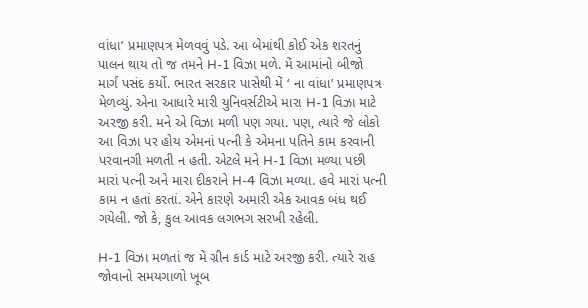વાંધા’ પ્રમાણપત્ર મેળવવું પડે. આ બેમાંથી કોઈ એક શરતનું પાલન થાય તો જ તમને H-1 વિઝા મળે. મેં આમાંનો બીજો માર્ગ પસંદ કર્યો. ભારત સરકાર પાસેથી મેં ‘ ના વાંધા’ પ્રમાણપત્ર મેળવ્યું. એના આધારે મારી યુનિવર્સટીએ મારા H-1 વિઝા માટે અરજી કરી. મને એ વિઝા મળી પણ ગયા. પણ, ત્યારે જે લોકો આ વિઝા પર હોય એમનાં પત્ની કે એમના પતિને કામ કરવાની પરવાનગી મળતી ન હતી. એટલે મને H-1 વિઝા મળ્યા પછી મારાં પત્ની અને મારા દીકરાને H-4 વિઝા મળ્યા. હવે મારાં પત્ની કામ ન હતાં કરતાં. એને કારણે અમારી એક આવક બંધ થઈ ગયેલી. જો કે, કુલ આવક લગભગ સરખી રહેલી.

H-1 વિઝા મળતાં જ મેં ગ્રીન કાર્ડ માટે અરજી કરી. ત્યારે રાહ જોવાનો સમયગાળો ખૂબ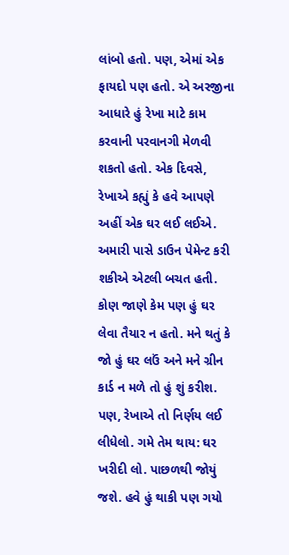લાંબો હતો. પણ, એમાં એક ફાયદો પણ હતો. એ અરજીના આધારે હું રેખા માટે કામ કરવાની પરવાનગી મેળવી શકતો હતો. એક દિવસે, રેખાએ કહ્યું કે હવે આપણે અહીં એક ઘર લઈ લઈએ. અમારી પાસે ડાઉન પેમેન્ટ કરી શકીએ એટલી બચત હતી. કોણ જાણે કેમ પણ હું ઘર લેવા તૈયાર ન હતો. મને થતું કે જો હું ઘર લઉં અને મને ગ્રીન કાર્ડ ન મળે તો હું શું કરીશ. પણ, રેખાએ તો નિર્ણય લઈ લીધેલો. ગમે તેમ થાય: ઘર ખરીદી લો. પાછળથી જોયું જશે. હવે હું થાકી પણ ગયો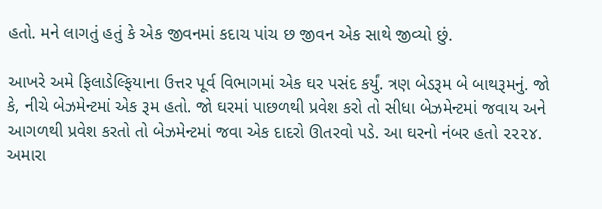હતો. મને લાગતું હતું કે એક જીવનમાં કદાચ પાંચ છ જીવન એક સાથે જીવ્યો છું.

આખરે અમે ફિલાડેલ્ફિયાના ઉત્તર પૂર્વ વિભાગમાં એક ઘર પસંદ કર્યું. ત્રણ બેડરૂમ બે બાથરૂમનું. જો કે, નીચે બેઝમેન્ટમાં એક રૂમ હતો. જો ઘરમાં પાછળથી પ્રવેશ કરો તો સીધા બેઝમેન્ટમાં જવાય અને આગળથી પ્રવેશ કરતો તો બેઝમેન્ટમાં જવા એક દાદરો ઊતરવો પડે. આ ઘરનો નંબર હતો ૨૨૨૪. અમારા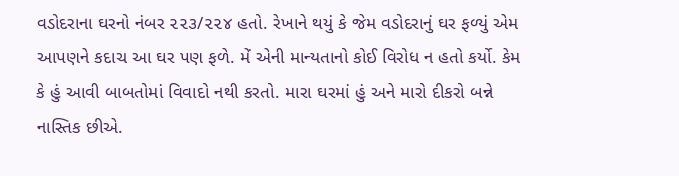વડોદરાના ઘરનો નંબર ૨૨૩/૨૨૪ હતો. રેખાને થયું કે જેમ વડોદરાનું ઘર ફળ્યું એમ આપણને કદાચ આ ઘર પણ ફળે. મેં એની માન્યતાનો કોઈ વિરોધ ન હતો કર્યો. કેમ કે હું આવી બાબતોમાં વિવાદો નથી કરતો. મારા ઘરમાં હું અને મારો દીકરો બન્ને નાસ્તિક છીએ.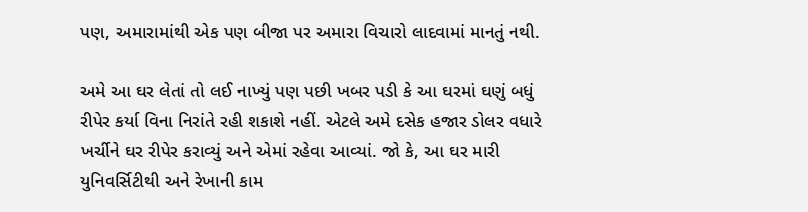પણ, અમારામાંથી એક પણ બીજા પર અમારા વિચારો લાદવામાં માનતું નથી.

અમે આ ઘર લેતાં તો લઈ નાખ્યું પણ પછી ખબર પડી કે આ ઘરમાં ઘણું બધું રીપેર કર્યા વિના નિરાંતે રહી શકાશે નહીં. એટલે અમે દસેક હજાર ડોલર વધારે ખર્ચીને ઘર રીપેર કરાવ્યું અને એમાં રહેવા આવ્યાં. જો કે, આ ઘર મારી યુનિવર્સિટીથી અને રેખાની કામ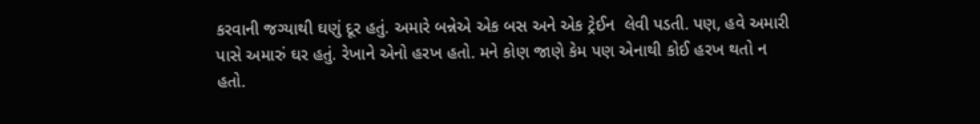કરવાની જગ્યાથી ઘણું દૂર હતું. અમારે બન્નેએ એક બસ અને એક ટ્રેઈન  લેવી પડતી. પણ, હવે અમારી પાસે અમારું ઘર હતું. રેખાને એનો હરખ હતો. મને કોણ જાણે કેમ પણ એનાથી કોઈ હરખ થતો ન હતો.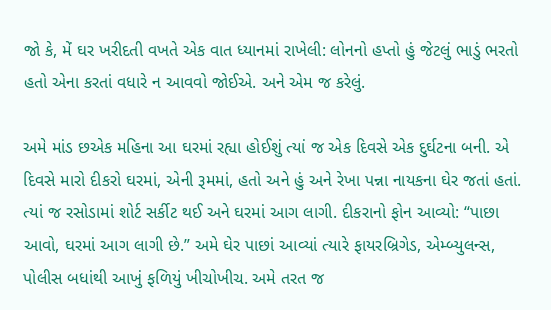જો કે, મેં ઘર ખરીદતી વખતે એક વાત ધ્યાનમાં રાખેલી: લોનનો હપ્તો હું જેટલું ભાડું ભરતો હતો એના કરતાં વધારે ન આવવો જોઈએ. અને એમ જ કરેલું.

અમે માંડ છએક મહિના આ ઘરમાં રહ્યા હોઈશું ત્યાં જ એક દિવસે એક દુર્ઘટના બની. એ દિવસે મારો દીકરો ઘરમાં, એની રૂમમાં, હતો અને હું અને રેખા પન્ના નાયકના ઘેર જતાં હતાં. ત્યાં જ રસોડામાં શોર્ટ સર્કીટ થઈ અને ઘરમાં આગ લાગી. દીકરાનો ફોન આવ્યો: “પાછા આવો, ઘરમાં આગ લાગી છે.” અમે ઘેર પાછાં આવ્યાં ત્યારે ફાયરબ્રિગેડ, એમ્બ્યુલન્સ, પોલીસ બધાંથી આખું ફળિયું ખીચોખીચ. અમે તરત જ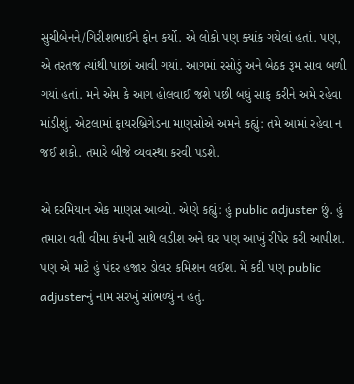સુચીબેનને/ગિરીશભાઈને ફોન કર્યો. એ લોકો પણ ક્યાંક ગયેલાં હતાં. પણ, એ તરતજ ત્યાંથી પાછાં આવી ગયાં. આગમાં રસોડું અને બેઠક રૂમ સાવ બળી ગયાં હતાં. મને એમ કે આગ હોલવાઈ જશે પછી બધું સાફ કરીને અમે રહેવા માંડીશું. એટલામાં ફાયરબ્રિગેડના માણસોએ અમને કહ્યું: તમે આમાં રહેવા ન જઈ શકો. તમારે બીજે વ્યવસ્થા કરવી પડશે.

એ દરમિયાન એક માણસ આવ્યો. એણે કહ્યું: હું public adjuster છું. હું તમારા વતી વીમા કંપની સાથે લડીશ અને ઘર પણ આખું રીપેર કરી આપીશ. પણ એ માટે હું પંદર હજાર ડોલર કમિશન લઈશ. મેં કદી પણ public adjusterનું નામ સરખું સાંભળ્યું ન હતું.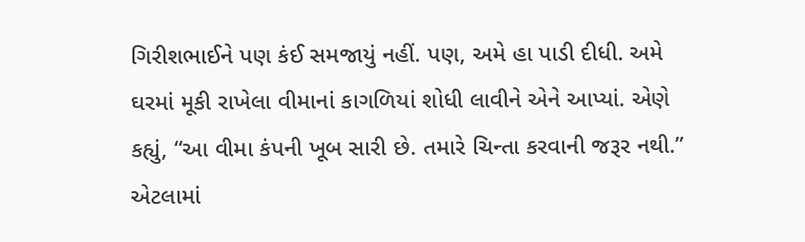ગિરીશભાઈને પણ કંઈ સમજાયું નહીં. પણ, અમે હા પાડી દીધી. અમે ઘરમાં મૂકી રાખેલા વીમાનાં કાગળિયાં શોધી લાવીને એને આપ્યાં. એણે કહ્યું, “આ વીમા કંપની ખૂબ સારી છે. તમારે ચિન્તા કરવાની જરૂર નથી.” એટલામાં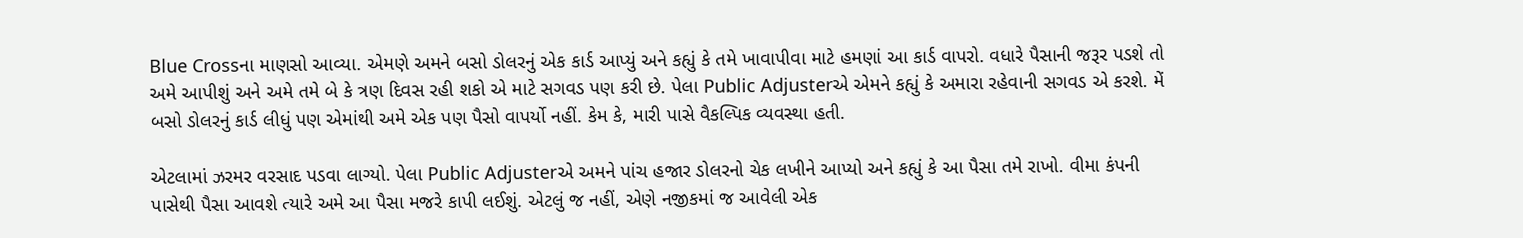Blue Crossના માણસો આવ્યા. એમણે અમને બસો ડોલરનું એક કાર્ડ આપ્યું અને કહ્યું કે તમે ખાવાપીવા માટે હમણાં આ કાર્ડ વાપરો. વધારે પૈસાની જરૂર પડશે તો અમે આપીશું અને અમે તમે બે કે ત્રણ દિવસ રહી શકો એ માટે સગવડ પણ કરી છે. પેલા Public Adjusterએ એમને કહ્યું કે અમારા રહેવાની સગવડ એ કરશે. મેં બસો ડોલરનું કાર્ડ લીધું પણ એમાંથી અમે એક પણ પૈસો વાપર્યો નહીં. કેમ કે, મારી પાસે વૈકલ્પિક વ્યવસ્થા હતી.

એટલામાં ઝરમર વરસાદ પડવા લાગ્યો. પેલા Public Adjusterએ અમને પાંચ હજાર ડોલરનો ચેક લખીને આપ્યો અને કહ્યું કે આ પૈસા તમે રાખો. વીમા કંપની પાસેથી પૈસા આવશે ત્યારે અમે આ પૈસા મજરે કાપી લઈશું. એટલું જ નહીં, એણે નજીકમાં જ આવેલી એક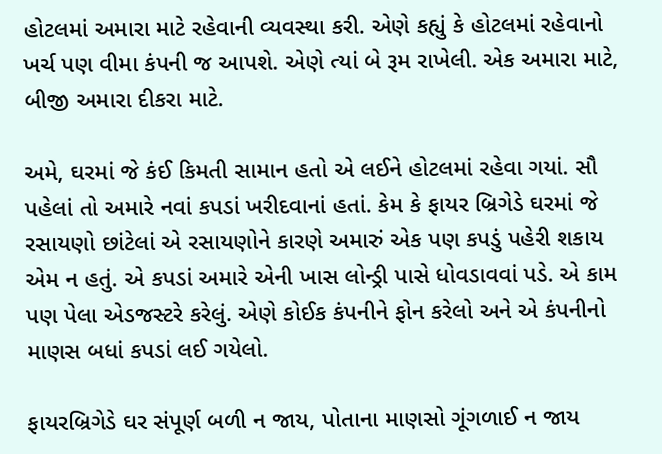હોટલમાં અમારા માટે રહેવાની વ્યવસ્થા કરી. એણે કહ્યું કે હોટલમાં રહેવાનો ખર્ચ પણ વીમા કંપની જ આપશે. એણે ત્યાં બે રૂમ રાખેલી. એક અમારા માટે, બીજી અમારા દીકરા માટે.

અમે, ઘરમાં જે કંઈ કિમતી સામાન હતો એ લઈને હોટલમાં રહેવા ગયાં. સૌ પહેલાં તો અમારે નવાં કપડાં ખરીદવાનાં હતાં. કેમ કે ફાયર બ્રિગેડે ઘરમાં જે રસાયણો છાંટેલાં એ રસાયણોને કારણે અમારું એક પણ કપડું પહેરી શકાય એમ ન હતું. એ કપડાં અમારે એની ખાસ લોન્ડ્રી પાસે ધોવડાવવાં પડે. એ કામ પણ પેલા એડજસ્ટરે કરેલું. એણે કોઈક કંપનીને ફોન કરેલો અને એ કંપનીનો માણસ બધાં કપડાં લઈ ગયેલો.

ફાયરબ્રિગેડે ઘર સંપૂર્ણ બળી ન જાય, પોતાના માણસો ગૂંગળાઈ ન જાય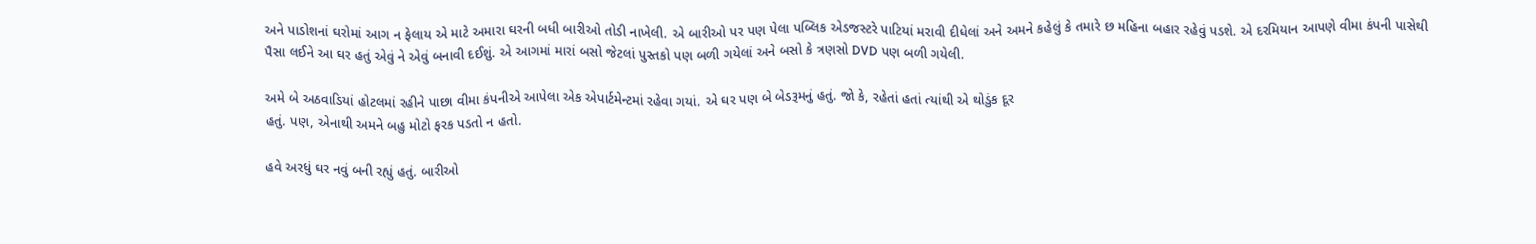અને પાડોશનાં ઘરોમાં આગ ન ફેલાય એ માટે અમારા ઘરની બધી બારીઓ તોડી નાખેલી. એ બારીઓ પર પણ પેલા પબ્લિક એડજસ્ટરે પાટિયાં મરાવી દીધેલાં અને અમને કહેલું કે તમારે છ મહિના બહાર રહેવું પડશે. એ દરમિયાન આપણે વીમા કંપની પાસેથી
પૈસા લઈને આ ઘર હતું એવું ને એવું બનાવી દઈશું. એ આગમાં મારાં બસો જેટલાં પુસ્તકો પણ બળી ગયેલાં અને બસો કે ત્રણસો DVD પણ બળી ગયેલી.

અમે બે અઠવાડિયાં હોટલમાં રહીને પાછા વીમા કંપનીએ આપેલા એક એપાર્ટમેન્ટમાં રહેવા ગયાં. એ ઘર પણ બે બેડરૂમનું હતું. જો કે, રહેતાં હતાં ત્યાંથી એ થોડુંક દૂર
હતું. પણ, એનાથી અમને બહુ મોટો ફરક પડતો ન હતો.

હવે અરધું ઘર નવું બની રહ્યું હતું. બારીઓ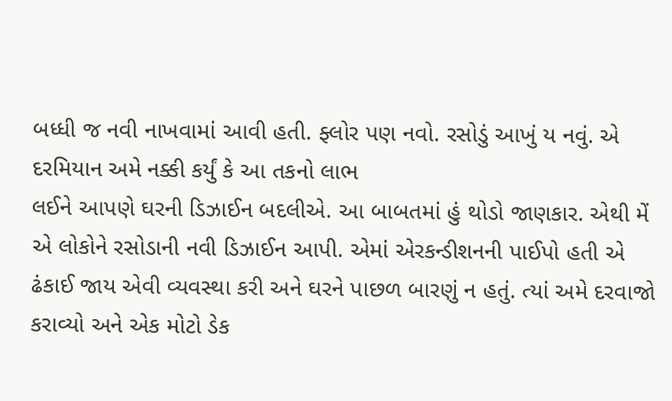બધ્ધી જ નવી નાખવામાં આવી હતી. ફ્લોર પણ નવો. રસોડું આખું ય નવું. એ દરમિયાન અમે નક્કી કર્યું કે આ તકનો લાભ
લઈને આપણે ઘરની ડિઝાઈન બદલીએ. આ બાબતમાં હું થોડો જાણકાર. એથી મેં એ લોકોને રસોડાની નવી ડિઝાઈન આપી. એમાં એરકન્ડીશનની પાઈપો હતી એ  ઢંકાઈ જાય એવી વ્યવસ્થા કરી અને ઘરને પાછળ બારણું ન હતું. ત્યાં અમે દરવાજો કરાવ્યો અને એક મોટો ડેક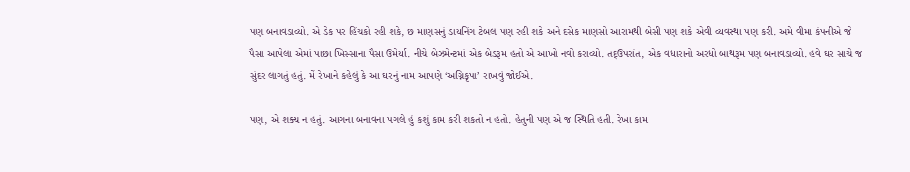પણ બનાવડાવ્યો. એ ડેક પર હિંચકો રહી શકે, છ માણસનું ડાયનિંગ ટેબલ પણ રહી શકે અને દસેક માણસો આરામથી બેસી પણ શકે એવી વ્યવસ્થા પણ કરી. અમે વીમા કંપનીએ જે પૈસા આપેલા એમાં પાછા ખિસ્સાના પૈસા ઉમેર્યા. નીચે બેઝમેન્ટમાં એક બેડરૂમ હતો એ આખો નવો કરાવ્યો. તદ્ઉપરાંત, એક વધારાનો અરધો બાથરૂમ પણ બનાવડાવ્યો. હવે ઘર સાચે જ સુંદર લાગતું હતું. મેં રેખાને કહેલું કે આ ઘરનું નામ આપણે ‘અગ્નિકૃપા’ રાખવું જોઈએ.

પણ, એ શક્ય ન હતું. આગના બનાવના પગલે હું કશું કામ કરી શકતો ન હતો. હેતુની પણ એ જ સ્થિતિ હતી. રેખા કામ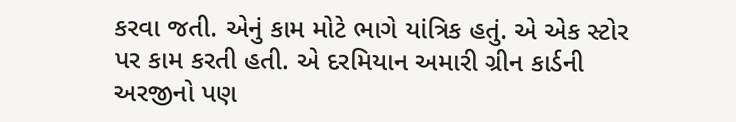કરવા જતી. એનું કામ મોટે ભાગે યાંત્રિક હતું. એ એક સ્ટોર પર કામ કરતી હતી. એ દરમિયાન અમારી ગ્રીન કાર્ડની અરજીનો પણ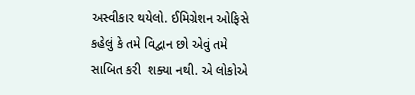અસ્વીકાર થયેલો. ઈમિગ્રેશન ઓફિસે કહેલું કે તમે વિદ્વાન છો એવું તમે સાબિત કરી  શક્યા નથી. એ લોકોએ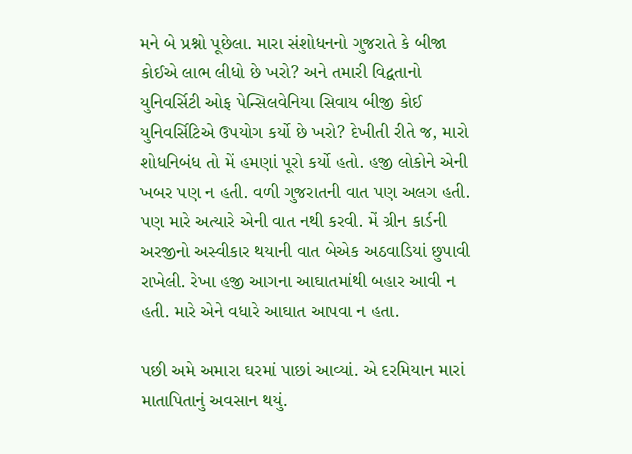મને બે પ્રશ્નો પૂછેલા. મારા સંશોધનનો ગુજરાતે કે બીજા કોઈએ લાભ લીધો છે ખરો? અને તમારી વિદ્વતાનો યુનિવર્સિટી ઓફ પેન્સિલવેનિયા સિવાય બીજી કોઈ યુનિવર્સિટિએ ઉપયોગ કર્યો છે ખરો? દેખીતી રીતે જ, મારો શોધનિબંધ તો મેં હમણાં પૂરો કર્યો હતો. હજી લોકોને એની ખબર પણ ન હતી. વળી ગુજરાતની વાત પણ અલગ હતી. પણ મારે અત્યારે એની વાત નથી કરવી. મેં ગ્રીન કાર્ડની અરજીનો અસ્વીકાર થયાની વાત બેએક અઠવાડિયાં છુપાવી રાખેલી. રેખા હજી આગના આઘાતમાંથી બહાર આવી ન હતી. મારે એને વધારે આઘાત આપવા ન હતા.

પછી અમે અમારા ઘરમાં પાછાં આવ્યાં. એ દરમિયાન મારાં માતાપિતાનું અવસાન થયું.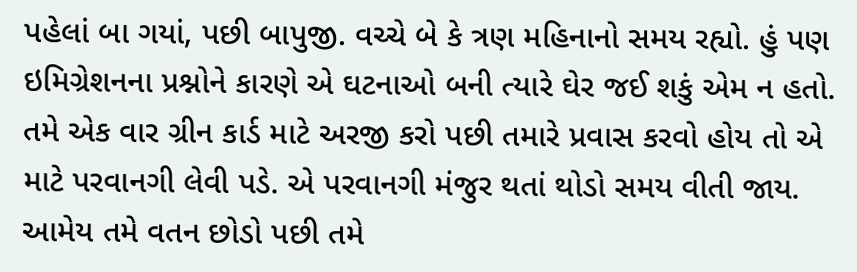પહેલાં બા ગયાં, પછી બાપુજી. વચ્ચે બે કે ત્રણ મહિનાનો સમય રહ્યો. હું પણ  ઇમિગ્રેશનના પ્રશ્નોને કારણે એ ઘટનાઓ બની ત્યારે ઘેર જઈ શકું એમ ન હતો. તમે એક વાર ગ્રીન કાર્ડ માટે અરજી કરો પછી તમારે પ્રવાસ કરવો હોય તો એ માટે પરવાનગી લેવી પડે. એ પરવાનગી મંજુર થતાં થોડો સમય વીતી જાય. આમેય તમે વતન છોડો પછી તમે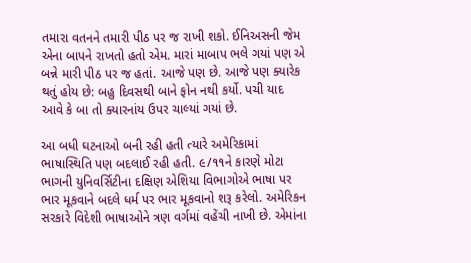તમારા વતનને તમારી પીઠ પર જ રાખી શકો. ઈનિઅસની જેમ એના બાપને રાખતો હતો એમ. મારાં માબાપ ભલે ગયાં પણ એ બન્ને મારી પીઠ પર જ હતાં. આજે પણ છે. આજે પણ ક્યારેક થતું હોય છે: બહુ દિવસથી બાને ફોન નથી કર્યો. પચી યાદ આવે કે બા તો ક્યારનાંય ઉપર ચાલ્યાં ગયાં છે.

આ બધી ઘટનાઓ બની રહી હતી ત્યારે અમેરિકામાં ભાષાસ્થિતિ પણ બદલાઈ રહી હતી. ૯/૧૧ને કારણે મોટા ભાગની યુનિવર્સિટીના દક્ષિણ એશિયા વિભાગોએ ભાષા પર ભાર મૂકવાને બદલે ધર્મ પર ભાર મૂકવાનો શરૂ કરેલો. અમેરિકન સરકારે વિદેશી ભાષાઓને ત્રણ વર્ગમાં વહેંચી નાખી છે. એમાંના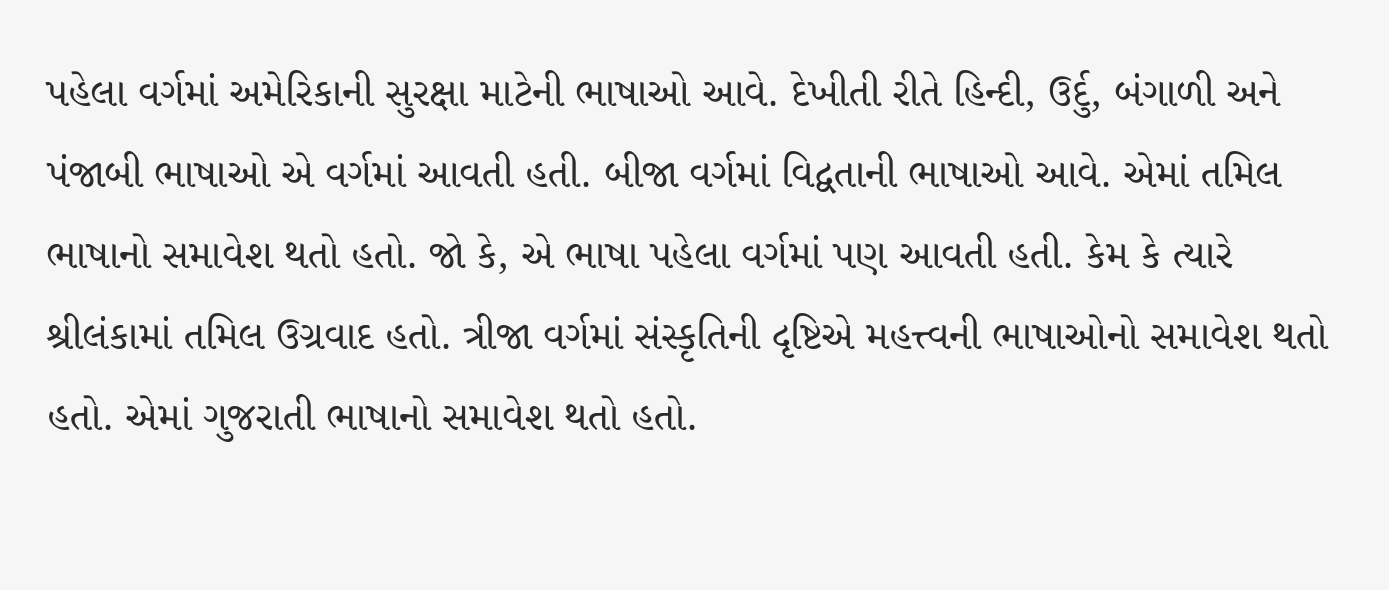પહેલા વર્ગમાં અમેરિકાની સુરક્ષા માટેની ભાષાઓ આવે. દેખીતી રીતે હિન્દી, ઉર્દુ, બંગાળી અને પંજાબી ભાષાઓ એ વર્ગમાં આવતી હતી. બીજા વર્ગમાં વિદ્વતાની ભાષાઓ આવે. એમાં તમિલ ભાષાનો સમાવેશ થતો હતો. જો કે, એ ભાષા પહેલા વર્ગમાં પણ આવતી હતી. કેમ કે ત્યારે શ્રીલંકામાં તમિલ ઉગ્રવાદ હતો. ત્રીજા વર્ગમાં સંસ્કૃતિની દૃષ્ટિએ મહત્ત્વની ભાષાઓનો સમાવેશ થતો હતો. એમાં ગુજરાતી ભાષાનો સમાવેશ થતો હતો.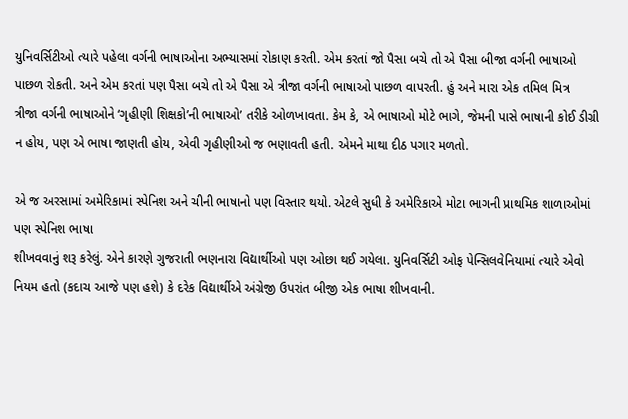યુનિવર્સિટીઓ ત્યારે પહેલા વર્ગની ભાષાઓના અભ્યાસમાં રોકાણ કરતી. એમ કરતાં જો પૈસા બચે તો એ પૈસા બીજા વર્ગની ભાષાઓ પાછળ રોકતી. અને એમ કરતાં પણ પૈસા બચે તો એ પૈસા એ ત્રીજા વર્ગની ભાષાઓ પાછળ વાપરતી. હું અને મારા એક તમિલ મિત્ર
ત્રીજા વર્ગની ભાષાઓને ‘ગૃહીણી શિક્ષકો’ની ભાષાઓ’ તરીકે ઓળખાવતા. કેમ કે, એ ભાષાઓ મોટે ભાગે, જેમની પાસે ભાષાની કોઈ ડીગ્રી ન હોય, પણ એ ભાષા જાણતી હોય, એવી ગૃહીણીઓ જ ભણાવતી હતી. એમને માથા દીઠ પગાર મળતો.

એ જ અરસામાં અમેરિકામાં સ્પેનિશ અને ચીની ભાષાનો પણ વિસ્તાર થયો. એટલે સુધી કે અમેરિકાએ મોટા ભાગની પ્રાથમિક શાળાઓમાં પણ સ્પેનિશ ભાષા
શીખવવાનું શરૂ કરેલું. એને કારણે ગુજરાતી ભણનારા વિદ્યાર્થીઓ પણ ઓછા થઈ ગયેલા. યુનિવર્સિટી ઓફ પેન્સિલવેનિયામાં ત્યારે એવો નિયમ હતો (કદાચ આજે પણ હશે) કે દરેક વિદ્યાર્થીએ અંગ્રેજી ઉપરાંત બીજી એક ભાષા શીખવાની.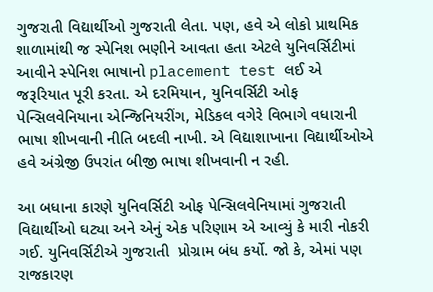ગુજરાતી વિદ્યાર્થીઓ ગુજરાતી લેતા. પણ, હવે એ લોકો પ્રાથમિક શાળામાંથી જ સ્પેનિશ ભણીને આવતા હતા એટલે યુનિવર્સિટીમાં આવીને સ્પેનિશ ભાષાનો placement test લઈ એ જરૂરિયાત પૂરી કરતા. એ દરમિયાન, યુનિવર્સિટી ઓફ પેન્સિલવેનિયાના એન્જિનિયરીંગ, મેડિકલ વગેરે વિભાગે વધારાની ભાષા શીખવાની નીતિ બદલી નાખી. એ વિદ્યાશાખાના વિદ્યાર્થીઓએ હવે અંગ્રેજી ઉપરાંત બીજી ભાષા શીખવાની ન રહી.

આ બધાના કારણે યુનિવર્સિટી ઓફ પેન્સિલવેનિયામાં ગુજરાતી વિદ્યાર્થીઓ ઘટ્યા અને એનું એક પરિણામ એ આવ્યું કે મારી નોકરી ગઈ. યુનિવર્સિટીએ ગુજરાતી  પ્રોગ્રામ બંધ કર્યો. જો કે, એમાં પણ રાજકારણ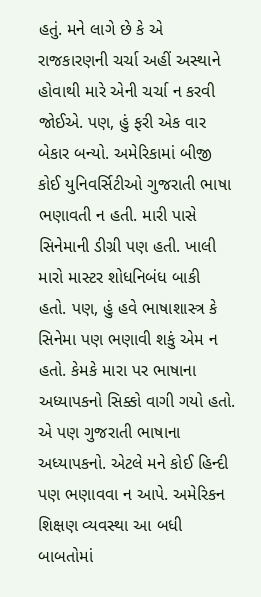હતું. મને લાગે છે કે એ રાજકારણની ચર્ચા અહીં અસ્થાને હોવાથી મારે એની ચર્ચા ન કરવી જોઈએ. પણ, હું ફરી એક વાર બેકાર બન્યો. અમેરિકામાં બીજી કોઈ યુનિવર્સિટીઓ ગુજરાતી ભાષા ભણાવતી ન હતી. મારી પાસે સિનેમાની ડીગ્રી પણ હતી. ખાલી મારો માસ્ટર શોધનિબંધ બાકી
હતો. પણ, હું હવે ભાષાશાસ્ત્ર કે સિનેમા પણ ભણાવી શકું એમ ન હતો. કેમકે મારા પર ભાષાના અધ્યાપકનો સિક્કો વાગી ગયો હતો. એ પણ ગુજરાતી ભાષાના
અધ્યાપકનો. એટલે મને કોઈ હિન્દી પણ ભણાવવા ન આપે. અમેરિકન શિક્ષણ વ્યવસ્થા આ બધી બાબતોમાં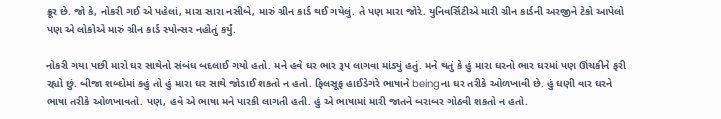ક્રૂર છે. જો કે, નોકરી ગઈ એ પહેલાં, મારા સારા નસીબે, મારું ગ્રીન કાર્ડ થઈ ગયેલું. તે પણ મારા જોરે. યુનિવર્સિટીએ મારી ગ્રીન કાર્ડની અરજીને ટેકો આપેલો પણ એ લોકોએ મારું ગ્રીન કાર્ડ સ્પોન્સર નહોતું કર્યું.

નોકરી ગયા પછી મારો ઘર સાથેનો સંબંધ બદલાઈ ગયો હતો. મને હવે ઘર ભાર રૂપ લાગવા માંડ્યું હતું. મને થતું કે હું મારા ઘરનો ભાર ઘરમાં પણ ઊંચકીને ફરી રહ્યો છું. બીજા શબ્દોમાં કહું તો હું મારા ઘર સાથે જોડાઈ શકતો ન હતો. ફિલસૂફ હાઈડેગરે ભાષાને beingના ઘર તરીકે ઓળખાવી છે. હું ઘણી વાર ઘરને ભાષા તરીકે ઓળખાવતો. પણ, હવે એ ભાષા મને પારકી લાગતી હતી. હું એ ભાષામાં મારી જાતને બરાબર ગોઠવી શકતો ન હતો.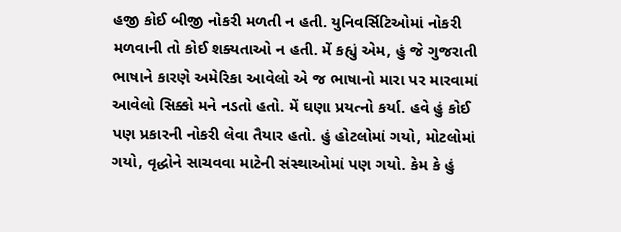હજી કોઈ બીજી નોકરી મળતી ન હતી. યુનિવર્સિટિઓમાં નોકરી મળવાની તો કોઈ શક્યતાઓ ન હતી. મેં કહ્યું એમ, હું જે ગુજરાતી ભાષાને કારણે અમેરિકા આવેલો એ જ ભાષાનો મારા પર મારવામાં આવેલો સિક્કો મને નડતો હતો. મેં ઘણા પ્રયત્નો કર્યા. હવે હું કોઈ પણ પ્રકારની નોકરી લેવા તૈયાર હતો. હું હોટલોમાં ગયો, મોટલોમાં ગયો, વૃદ્ધોને સાચવવા માટેની સંસ્થાઓમાં પણ ગયો. કેમ કે હું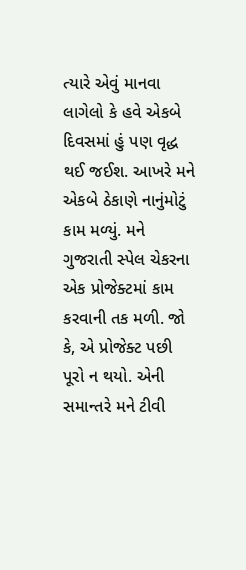ત્યારે એવું માનવા લાગેલો કે હવે એકબે દિવસમાં હું પણ વૃદ્ધ થઈ જઈશ. આખરે મને એકબે ઠેકાણે નાનુંમોટું કામ મળ્યું. મને ગુજરાતી સ્પેલ ચેકરના એક પ્રોજેક્ટમાં કામ કરવાની તક મળી. જો કે, એ પ્રોજેક્ટ પછી પૂરો ન થયો. એની સમાન્તરે મને ટીવી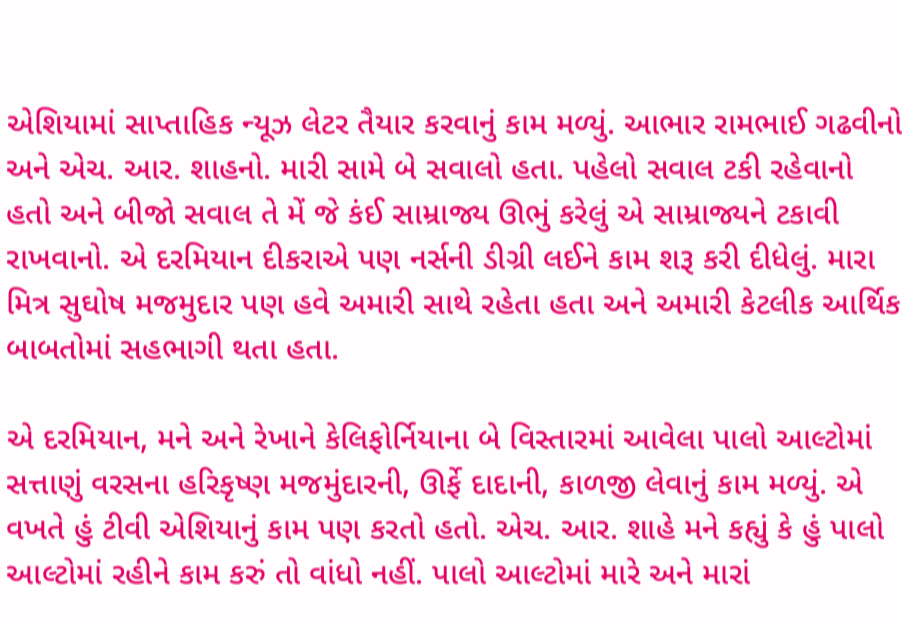એશિયામાં સાપ્તાહિક ન્યૂઝ લેટર તૈયાર કરવાનું કામ મળ્યું. આભાર રામભાઈ ગઢવીનો અને એચ. આર. શાહનો. મારી સામે બે સવાલો હતા. પહેલો સવાલ ટકી રહેવાનો હતો અને બીજો સવાલ તે મેં જે કંઈ સામ્રાજ્ય ઊભું કરેલું એ સામ્રાજ્યને ટકાવી રાખવાનો. એ દરમિયાન દીકરાએ પણ નર્સની ડીગ્રી લઈને કામ શરૂ કરી દીધેલું. મારા મિત્ર સુઘોષ મજમુદાર પણ હવે અમારી સાથે રહેતા હતા અને અમારી કેટલીક આર્થિક બાબતોમાં સહભાગી થતા હતા.

એ દરમિયાન, મને અને રેખાને કેલિફોર્નિયાના બે વિસ્તારમાં આવેલા પાલો આલ્ટોમાં સત્તાણું વરસના હરિકૃષ્ણ મજમુંદારની, ઊર્ફે દાદાની, કાળજી લેવાનું કામ મળ્યું. એ વખતે હું ટીવી એશિયાનું કામ પણ કરતો હતો. એચ. આર. શાહે મને કહ્યું કે હું પાલો આલ્ટોમાં રહીને કામ કરું તો વાંધો નહીં. પાલો આલ્ટોમાં મારે અને મારાં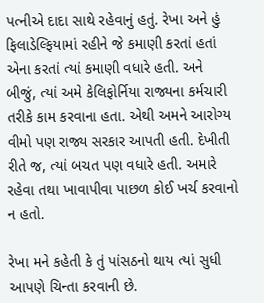પત્નીએ દાદા સાથે રહેવાનું હતું. રેખા અને હું ફિલાડેલ્ફિયામાં રહીને જે કમાણી કરતાં હતાં એના કરતાં ત્યાં કમાણી વધારે હતી. અને બીજું, ત્યાં અમે કેલિફોર્નિયા રાજ્યના કર્મચારી તરીકે કામ કરવાના હતા. એથી અમને આરોગ્ય વીમો પણ રાજ્ય સરકાર આપતી હતી. દેખીતી રીતે જ, ત્યાં બચત પણ વધારે હતી. અમારે રહેવા તથા ખાવાપીવા પાછળ કોઈ ખર્ચ કરવાનો ન હતો.

રેખા મને કહેતી કે તું પાંસઠનો થાય ત્યાં સુધી આપણે ચિન્તા કરવાની છે.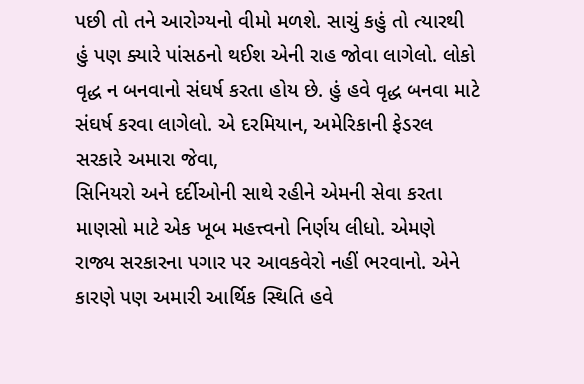પછી તો તને આરોગ્યનો વીમો મળશે. સાચું કહું તો ત્યારથી હું પણ ક્યારે પાંસઠનો થઈશ એની રાહ જોવા લાગેલો. લોકો વૃદ્ધ ન બનવાનો સંઘર્ષ કરતા હોય છે. હું હવે વૃદ્ધ બનવા માટે સંઘર્ષ કરવા લાગેલો. એ દરમિયાન, અમેરિકાની ફેડરલ સરકારે અમારા જેવા,
સિનિયરો અને દર્દીઓની સાથે રહીને એમની સેવા કરતા માણસો માટે એક ખૂબ મહત્ત્વનો નિર્ણય લીધો. એમણે રાજ્ય સરકારના પગાર પર આવકવેરો નહીં ભરવાનો. એને કારણે પણ અમારી આર્થિક સ્થિતિ હવે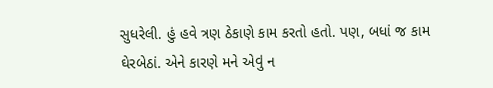સુધરેલી. હું હવે ત્રણ ઠેકાણે કામ કરતો હતો. પણ, બધાં જ કામ ઘેરબેઠાં. એને કારણે મને એવું ન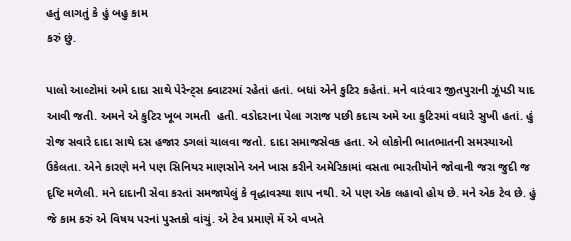હતું લાગતું કે હું બહુ કામ
કરું છું.

પાલો આલ્ટોમાં અમે દાદા સાથે પેરેન્ટ્સ ક્વાટરમાં રહેતાં હતાં. બધાં એને કુટિર કહેતાં. મને વારંવાર જીતપુરાની ઝૂંપડી યાદ આવી જતી. અમને એ કુટિર ખૂબ ગમતી  હતી. વડોદરાના પેલા ગરાજ પછી કદાચ અમે આ કુટિરમાં વધારે સુખી હતાં. હું રોજ સવારે દાદા સાથે દસ હજાર ડગલાં ચાલવા જતો. દાદા સમાજસેવક હતા. એ લોકોની ભાતભાતની સમસ્યાઓ ઉકેલતા. એને કારણે મને પણ સિનિયર માણસોને અને ખાસ કરીને અમેરિકામાં વસતા ભારતીયોને જોવાની જરા જુદી જ દૃષ્ટિ મળેલી. મને દાદાની સેવા કરતાં સમજાયેલું કે વૃદ્ધાવસ્થા શાપ નથી. એ પણ એક લહાવો હોય છે. મને એક ટેવ છે. હું જે કામ કરું એ વિષય પરનાં પુસ્તકો વાંચું. એ ટેવ પ્રમાણે મેં એ વખતે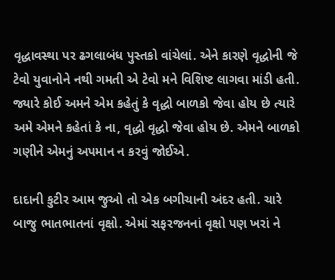વૃદ્ધાવસ્થા પર ઢગલાબંધ પુસ્તકો વાંચેલાં. એને કારણે વૃદ્ધોની જે ટેવો યુવાનોને નથી ગમતી એ ટેવો મને વિશિષ્ટ લાગવા માંડી હતી. જ્યારે કોઈ અમને એમ કહેતું કે વૃદ્ધો બાળકો જેવા હોય છે ત્યારે અમે એમને કહેતાં કે ના, વૃદ્ધો વૃદ્ધો જેવા હોય છે. એમને બાળકો ગણીને એમનું અપમાન ન કરવું જોઈએ.

દાદાની કુટીર આમ જુઓ તો એક બગીચાની અંદર હતી. ચારે બાજુ ભાતભાતનાં વૃક્ષો. એમાં સફરજનનાં વૃક્ષો પણ ખરાં ને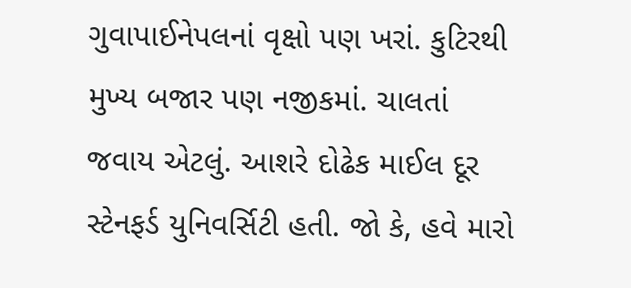ગુવાપાઈનેપલનાં વૃક્ષો પણ ખરાં. કુટિરથી
મુખ્ય બજાર પણ નજીકમાં. ચાલતાં જવાય એટલું. આશરે દોઢેક માઈલ દૂર સ્ટેનફર્ડ યુનિવર્સિટી હતી. જો કે, હવે મારો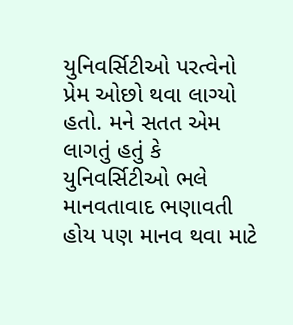યુનિવર્સિટીઓ પરત્વેનો પ્રેમ ઓછો થવા લાગ્યો  હતો. મને સતત એમ લાગતું હતું કે યુનિવર્સિટીઓ ભલે માનવતાવાદ ભણાવતી હોય પણ માનવ થવા માટે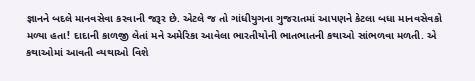જ્ઞાનને બદલે માનવસેવા કરવાની જરૂર છે. એટલે જ તો ગાંધીયુગના ગુજરાતમાં આપણને કેટલા બધા માનવસેવકો મળ્યા હતા! દાદાની કાળજી લેતાં મને અમેરિકા આવેલા ભારતીયોની ભાતભાતની કથાઓ સાંભળવા મળતી. એ કથાઓમાં આવતી વ્યથાઓ વિશે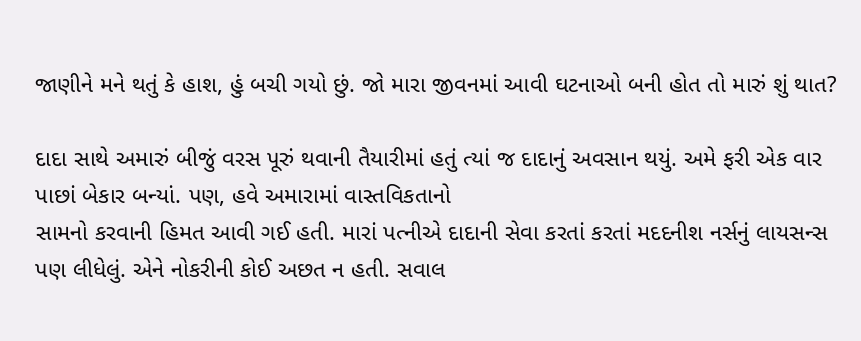જાણીને મને થતું કે હાશ, હું બચી ગયો છું. જો મારા જીવનમાં આવી ઘટનાઓ બની હોત તો મારું શું થાત?

દાદા સાથે અમારું બીજું વરસ પૂરું થવાની તૈયારીમાં હતું ત્યાં જ દાદાનું અવસાન થયું. અમે ફરી એક વાર પાછાં બેકાર બન્યાં. પણ, હવે અમારામાં વાસ્તવિકતાનો
સામનો કરવાની હિમત આવી ગઈ હતી. મારાં પત્નીએ દાદાની સેવા કરતાં કરતાં મદદનીશ નર્સનું લાયસન્સ પણ લીધેલું. એને નોકરીની કોઈ અછત ન હતી. સવાલ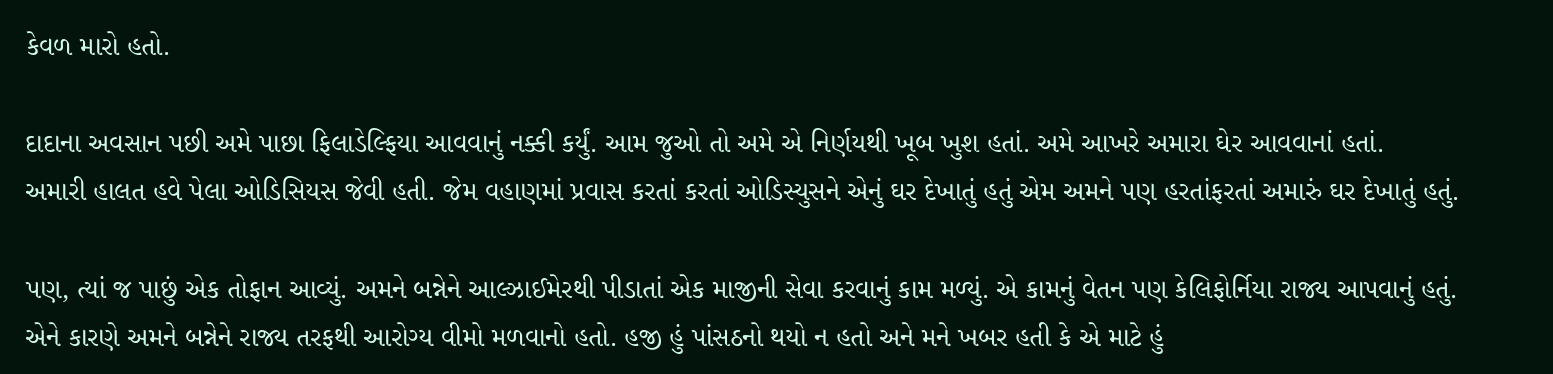કેવળ મારો હતો.

દાદાના અવસાન પછી અમે પાછા ફિલાડેલ્ફિયા આવવાનું નક્કી કર્યું. આમ જુઓ તો અમે એ નિર્ણયથી ખૂબ ખુશ હતાં. અમે આખરે અમારા ઘેર આવવાનાં હતાં.
અમારી હાલત હવે પેલા ઓડિસિયસ જેવી હતી. જેમ વહાણમાં પ્રવાસ કરતાં કરતાં ઓડિસ્યુસને એનું ઘર દેખાતું હતું એમ અમને પણ હરતાંફરતાં અમારું ઘર દેખાતું હતું.

પણ, ત્યાં જ પાછું એક તોફાન આવ્યું. અમને બન્નેને આલ્ઝાઈમેરથી પીડાતાં એક માજીની સેવા કરવાનું કામ મળ્યું. એ કામનું વેતન પણ કેલિફોર્નિયા રાજ્ય આપવાનું હતું. એને કારણે અમને બન્નેને રાજ્ય તરફથી આરોગ્ય વીમો મળવાનો હતો. હજી હું પાંસઠનો થયો ન હતો અને મને ખબર હતી કે એ માટે હું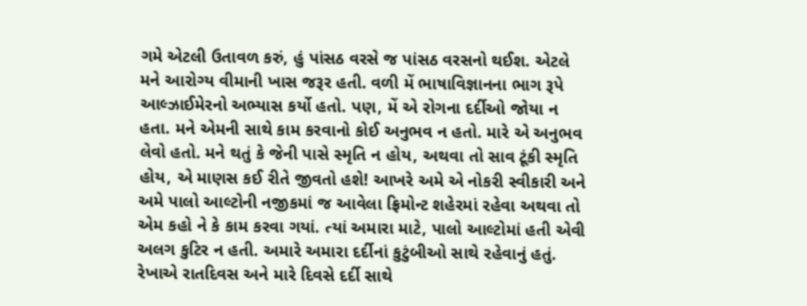ગમે એટલી ઉતાવળ કરું, હું પાંસઠ વરસે જ પાંસઠ વરસનો થઈશ. એટલે મને આરોગ્ય વીમાની ખાસ જરૂર હતી. વળી મેં ભાષાવિજ્ઞાનના ભાગ રૂપે આલ્ઝાઈમેરનો અભ્યાસ કર્યો હતો. પણ, મેં એ રોગના દર્દીઓ જોયા ન હતા. મને એમની સાથે કામ કરવાનો કોઈ અનુભવ ન હતો. મારે એ અનુભવ લેવો હતો. મને થતું કે જેની પાસે સ્મૃતિ ન હોય, અથવા તો સાવ ટૂંકી સ્મૃતિ હોય, એ માણસ કઈ રીતે જીવતો હશે! આખરે અમે એ નોકરી સ્વીકારી અને અમે પાલો આલ્ટોની નજીકમાં જ આવેલા ફ્રિમોન્ટ શહેરમાં રહેવા અથવા તો એમ કહો ને કે કામ કરવા ગયાં. ત્યાં અમારા માટે, પાલો આલ્ટોમાં હતી એવી અલગ કુટિર ન હતી. અમારે અમારા દર્દીનાં કુટુંબીઓ સાથે રહેવાનું હતું. રેખાએ રાતદિવસ અને મારે દિવસે દર્દી સાથે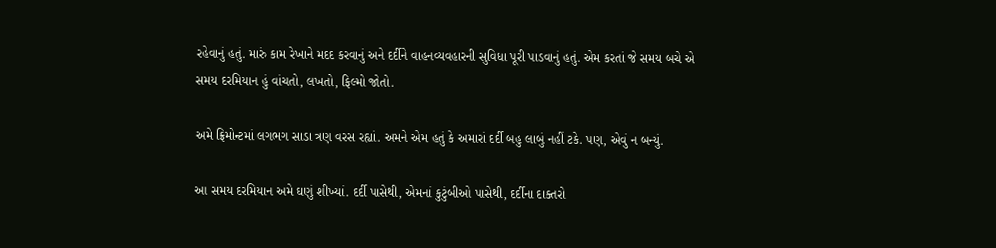રહેવાનું હતું. મારું કામ રેખાને મદદ કરવાનું અને દર્દીને વાહનવ્યવહારની સુવિધા પૂરી પાડવાનું હતું. એમ કરતાં જે સમય બચે એ સમય દરમિયાન હું વાંચતો, લખતો, ફિલ્મો જોતો.

અમે ફ્રિમોન્ટમાં લગભગ સાડા ત્રણ વરસ રહ્યાં. અમને એમ હતું કે અમારાં દર્દી બહુ લાબું નહીં ટકે. પણ, એવું ન બન્યું.

આ સમય દરમિયાન અમે ઘણું શીખ્યાં. દર્દી પાસેથી, એમનાં કુટુંબીઓ પાસેથી, દર્દીના દાક્તરો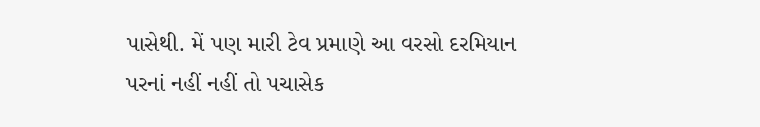પાસેથી. મેં પણ મારી ટેવ પ્રમાણે આ વરસો દરમિયાન
પરનાં નહીં નહીં તો પચાસેક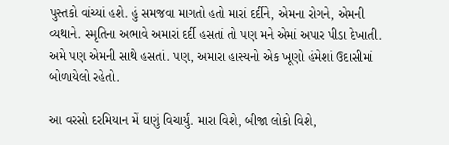પુસ્તકો વાંચ્યાં હશે. હું સમજવા માગતો હતો મારાં દર્દીને, એમના રોગને, એમની વ્યથાને. સ્મૃતિના અભાવે અમારાં દર્દી હસતાં તો પણ મને એમાં અપાર પીડા દેખાતી. અમે પણ એમની સાથે હસતાં. પણ, અમારા હાસ્યનો એક ખૂણો હંમેશાં ઉદાસીમાં બોળાયેલો રહેતો.

આ વરસો દરમિયાન મેં ઘણું વિચાર્યું. મારા વિશે, બીજા લોકો વિશે,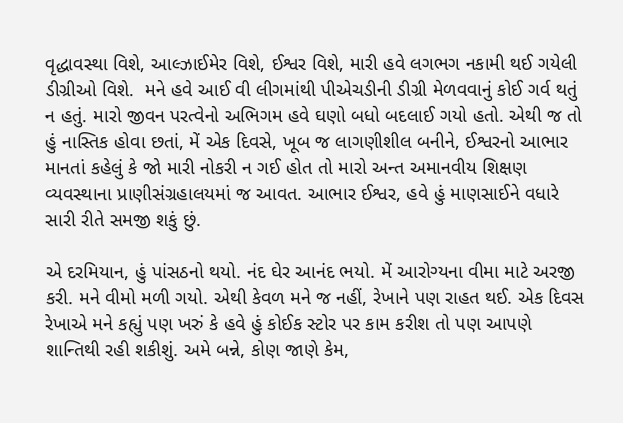વૃદ્ધાવસ્થા વિશે, આલ્ઝાઈમેર વિશે, ઈશ્વર વિશે, મારી હવે લગભગ નકામી થઈ ગયેલી ડીગ્રીઓ વિશે.  મને હવે આઈ વી લીગમાંથી પીએચડીની ડીગ્રી મેળવવાનું કોઈ ગર્વ થતું ન હતું. મારો જીવન પરત્વેનો અભિગમ હવે ઘણો બધો બદલાઈ ગયો હતો. એથી જ તો હું નાસ્તિક હોવા છતાં, મેં એક દિવસે, ખૂબ જ લાગણીશીલ બનીને, ઈશ્વરનો આભાર માનતાં કહેલું કે જો મારી નોકરી ન ગઈ હોત તો મારો અન્ત અમાનવીય શિક્ષણ વ્યવસ્થાના પ્રાણીસંગ્રહાલયમાં જ આવત. આભાર ઈશ્વર, હવે હું માણસાઈને વધારે સારી રીતે સમજી શકું છું.

એ દરમિયાન, હું પાંસઠનો થયો. નંદ ઘેર આનંદ ભયો. મેં આરોગ્યના વીમા માટે અરજી કરી. મને વીમો મળી ગયો. એથી કેવળ મને જ નહીં, રેખાને પણ રાહત થઈ. એક દિવસ રેખાએ મને કહ્યું પણ ખરું કે હવે હું કોઈક સ્ટોર પર કામ કરીશ તો પણ આપણે શાન્તિથી રહી શકીશું. અમે બન્ને, કોણ જાણે કેમ,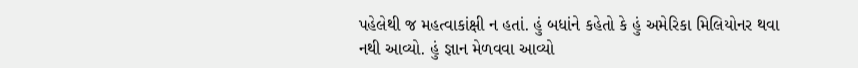પહેલેથી જ મહત્વાકાંક્ષી ન હતાં. હું બધાંને કહેતો કે હું અમેરિકા મિલિયોનર થવા નથી આવ્યો. હું જ્ઞાન મેળવવા આવ્યો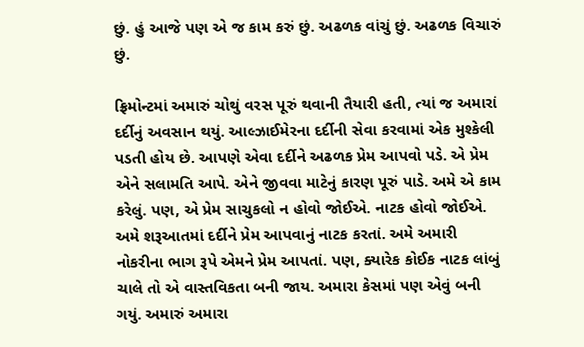છું. હું આજે પણ એ જ કામ કરું છું. અઢળક વાંચું છું. અઢળક વિચારું છું.

ફ્રિમોન્ટમાં અમારું ચોથું વરસ પૂરું થવાની તૈયારી હતી, ત્યાં જ અમારાં દર્દીનું અવસાન થયું. આલ્ઝાઈમેરના દર્દીની સેવા કરવામાં એક મુશ્કેલી પડતી હોય છે. આપણે એવા દર્દીને અઢળક પ્રેમ આપવો પડે. એ પ્રેમ એને સલામતિ આપે. એને જીવવા માટેનું કારણ પૂરું પાડે. અમે એ કામ કરેલું. પણ, એ પ્રેમ સાચુકલો ન હોવો જોઈએ. નાટક હોવો જોઈએ. અમે શરૂઆતમાં દર્દીને પ્રેમ આપવાનું નાટક કરતાં. અમે અમારી નોકરીના ભાગ રૂપે એમને પ્રેમ આપતાં. પણ, ક્યારેક કોઈક નાટક લાંબું ચાલે તો એ વાસ્તવિકતા બની જાય. અમારા કેસમાં પણ એવું બની ગયું. અમારું અમારા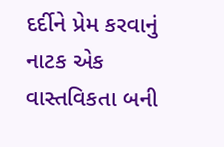દર્દીને પ્રેમ કરવાનું નાટક એક વાસ્તવિકતા બની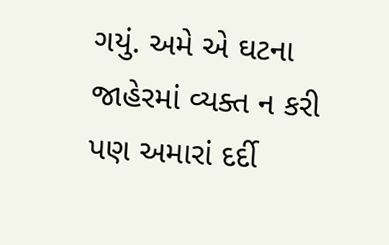ગયું. અમે એ ઘટના જાહેરમાં વ્યક્ત ન કરી પણ અમારાં દર્દી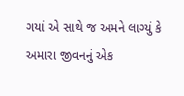ગયાં એ સાથે જ અમને લાગ્યું કે અમારા જીવનનું એક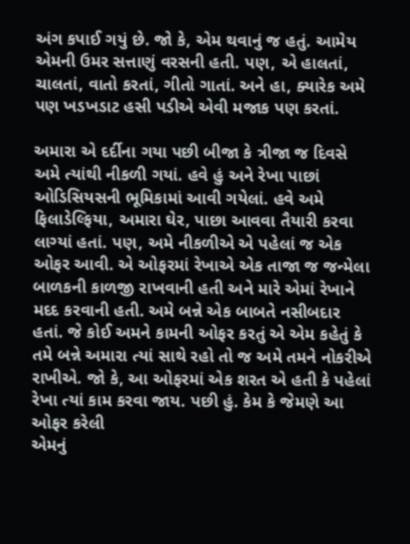અંગ કપાઈ ગયું છે. જો કે, એમ થવાનું જ હતું. આમેય એમની ઉમર સત્તાણું વરસની હતી. પણ, એ હાલતાં, ચાલતાં, વાતો કરતાં, ગીતો ગાતાં. અને હા, ક્યારેક અમે પણ ખડખડાટ હસી પડીએ એવી મજાક પણ કરતાં.

અમારા એ દર્દીના ગયા પછી બીજા કે ત્રીજા જ દિવસે અમે ત્યાંથી નીકળી ગયાં. હવે હું અને રેખા પાછાં ઓડિસિયસની ભૂમિકામાં આવી ગયેલાં. હવે અમે ફિલાડેલ્ફિયા, અમારા ઘેર, પાછા આવવા તૈયારી કરવા લાગ્યાં હતાં. પણ, અમે નીકળીએ એ પહેલાં જ એક ઓફર આવી. એ ઓફરમાં રેખાએ એક તાજા જ જન્મેલા બાળકની કાળજી રાખવાની હતી અને મારે એમાં રેખાને મદદ કરવાની હતી. અમે બન્ને એક બાબતે નસીબદાર હતાં. જે કોઈ અમને કામની ઓફર કરતું એ એમ કહેતું કે તમે બન્ને અમારા ત્યાં સાથે રહો તો જ અમે તમને નોકરીએ રાખીએ. જો કે, આ ઓફરમાં એક શરત એ હતી કે પહેલાં રેખા ત્યાં કામ કરવા જાય. પછી હું. કેમ કે જેમણે આ ઓફર કરેલી
એમનું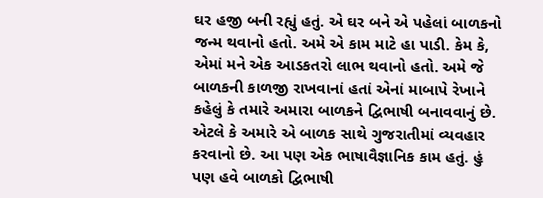ઘર હજી બની રહ્યું હતું. એ ઘર બને એ પહેલાં બાળકનો જન્મ થવાનો હતો. અમે એ કામ માટે હા પાડી. કેમ કે, એમાં મને એક આડકતરો લાભ થવાનો હતો. અમે જે બાળકની કાળજી રાખવાનાં હતાં એનાં માબાપે રેખાને કહેલું કે તમારે અમારા બાળકને દ્વિભાષી બનાવવાનું છે. એટલે કે અમારે એ બાળક સાથે ગુજરાતીમાં વ્યવહાર કરવાનો છે. આ પણ એક ભાષાવૈજ્ઞાનિક કામ હતું. હું પણ હવે બાળકો દ્વિભાષી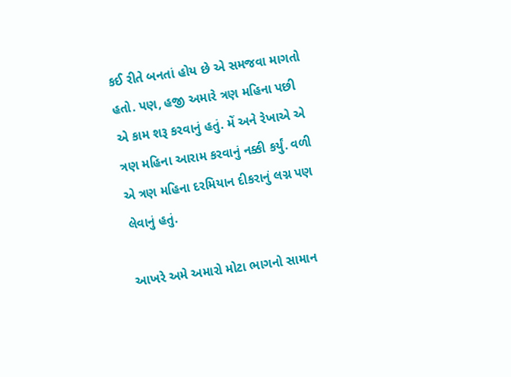કઈ રીતે બનતાં હોય છે એ સમજવા માગતો હતો. પણ, હજી અમારે ત્રણ મહિના પછી એ કામ શરૂ કરવાનું હતું. મેં અને રેખાએ એ ત્રણ મહિના આરામ કરવાનું નક્કી કર્યું. વળી એ ત્રણ મહિના દરમિયાન દીકરાનું લગ્ન પણ લેવાનું હતું.

આખરે અમે અમારો મોટા ભાગનો સામાન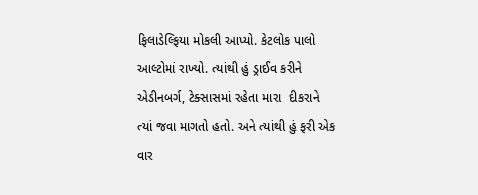ફિલાડેલ્ફિયા મોકલી આપ્યો. કેટલોક પાલો આલ્ટોમાં રાખ્યો. ત્યાંથી હું ડ્રાઈવ કરીને એડીનબર્ગ, ટેક્સાસમાં રહેતા મારા  દીકરાને ત્યાં જવા માગતો હતો. અને ત્યાંથી હું ફરી એક વાર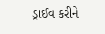ડ્રાઈવ કરીને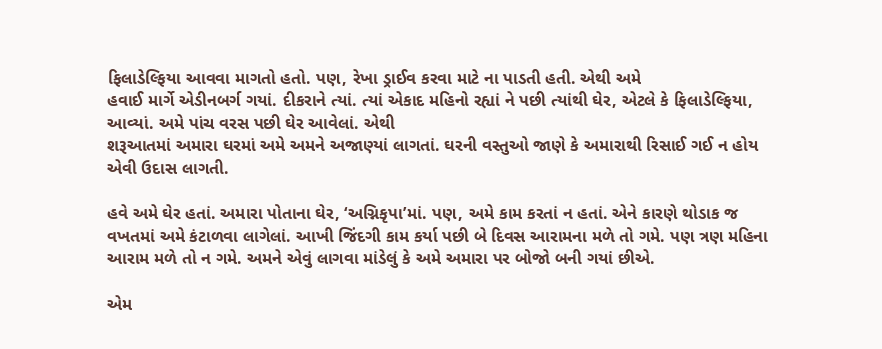ફિલાડેલ્ફિયા આવવા માગતો હતો. પણ, રેખા ડ્રાઈવ કરવા માટે ના પાડતી હતી. એથી અમે
હવાઈ માર્ગે એડીનબર્ગ ગયાં. દીકરાને ત્યાં. ત્યાં એકાદ મહિનો રહ્યાં ને પછી ત્યાંથી ઘેર, એટલે કે ફિલાડેલ્ફિયા, આવ્યાં. અમે પાંચ વરસ પછી ઘેર આવેલાં. એથી
શરૂઆતમાં અમારા ઘરમાં અમે અમને અજાણ્યાં લાગતાં. ઘરની વસ્તુઓ જાણે કે અમારાથી રિસાઈ ગઈ ન હોય એવી ઉદાસ લાગતી.

હવે અમે ઘેર હતાં. અમારા પોતાના ઘેર, ‘અગ્નિકૃપા’માં. પણ, અમે કામ કરતાં ન હતાં. એને કારણે થોડાક જ વખતમાં અમે કંટાળવા લાગેલાં. આખી જિંદગી કામ કર્યા પછી બે દિવસ આરામના મળે તો ગમે. પણ ત્રણ મહિના આરામ મળે તો ન ગમે. અમને એવું લાગવા માંડેલું કે અમે અમારા પર બોજો બની ગયાં છીએ.

એમ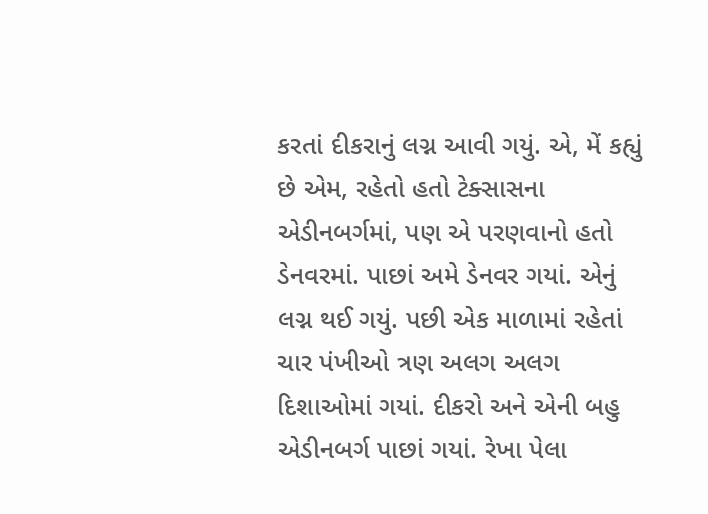કરતાં દીકરાનું લગ્ન આવી ગયું. એ, મેં કહ્યું છે એમ, રહેતો હતો ટેક્સાસના એડીનબર્ગમાં, પણ એ પરણવાનો હતો ડેનવરમાં. પાછાં અમે ડેનવર ગયાં. એનું લગ્ન થઈ ગયું. પછી એક માળામાં રહેતાં ચાર પંખીઓ ત્રણ અલગ અલગ દિશાઓમાં ગયાં. દીકરો અને એની બહુ એડીનબર્ગ પાછાં ગયાં. રેખા પેલા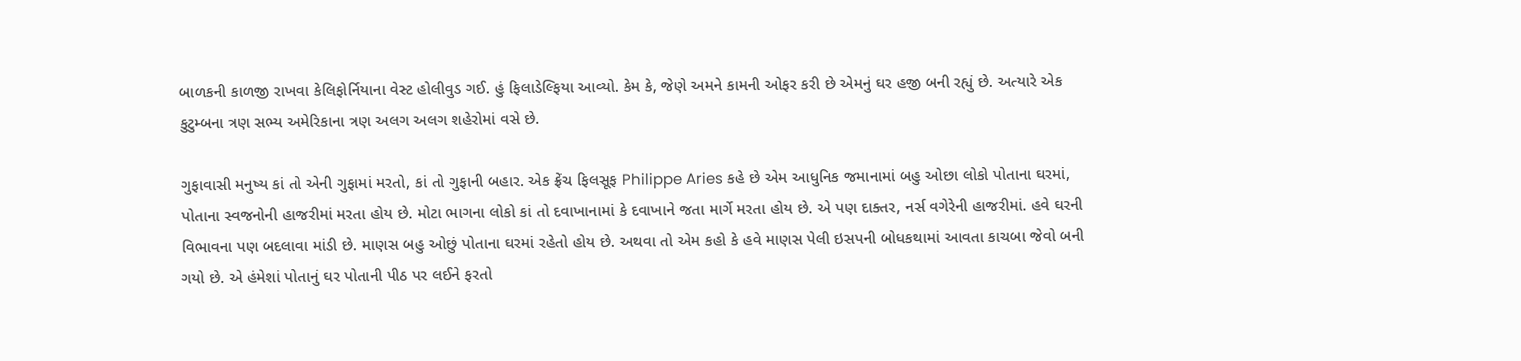બાળકની કાળજી રાખવા કેલિફોર્નિયાના વેસ્ટ હોલીવુડ ગઈ. હું ફિલાડેલ્ફિયા આવ્યો. કેમ કે, જેણે અમને કામની ઓફર કરી છે એમનું ઘર હજી બની રહ્યું છે. અત્યારે એક કુટુમ્બના ત્રણ સભ્ય અમેરિકાના ત્રણ અલગ અલગ શહેરોમાં વસે છે.

ગુફાવાસી મનુષ્ય કાં તો એની ગુફામાં મરતો, કાં તો ગુફાની બહાર. એક ફ્રેંચ ફિલસૂફ Philippe Aries કહે છે એમ આધુનિક જમાનામાં બહુ ઓછા લોકો પોતાના ઘરમાં, પોતાના સ્વજનોની હાજરીમાં મરતા હોય છે. મોટા ભાગના લોકો કાં તો દવાખાનામાં કે દવાખાને જતા માર્ગે મરતા હોય છે. એ પણ દાક્તર, નર્સ વગેરેની હાજરીમાં. હવે ઘરની વિભાવના પણ બદલાવા માંડી છે. માણસ બહુ ઓછું પોતાના ઘરમાં રહેતો હોય છે. અથવા તો એમ કહો કે હવે માણસ પેલી ઇસપની બોધકથામાં આવતા કાચબા જેવો બની ગયો છે. એ હંમેશાં પોતાનું ઘર પોતાની પીઠ પર લઈને ફરતો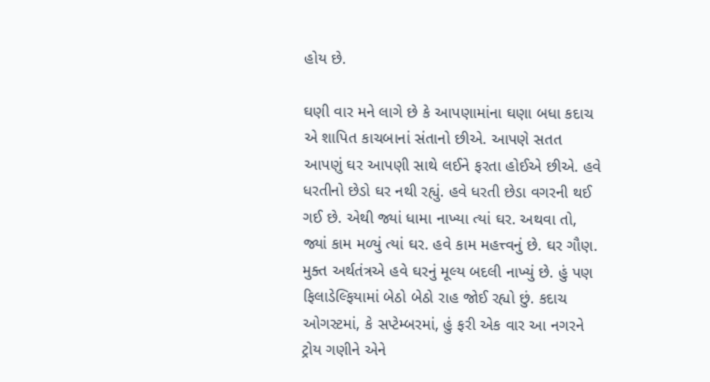હોય છે.

ઘણી વાર મને લાગે છે કે આપણામાંના ઘણા બધા કદાચ એ શાપિત કાચબાનાં સંતાનો છીએ. આપણે સતત આપણું ઘર આપણી સાથે લઈને ફરતા હોઈએ છીએ. હવે ધરતીનો છેડો ઘર નથી રહ્યું. હવે ધરતી છેડા વગરની થઈ ગઈ છે. એથી જ્યાં ધામા નાખ્યા ત્યાં ઘર. અથવા તો, જ્યાં કામ મળ્યું ત્યાં ઘર. હવે કામ મહત્ત્વનું છે. ઘર ગૌણ. મુક્ત અર્થતંત્રએ હવે ઘરનું મૂલ્ય બદલી નાખ્યું છે. હું પણ ફિલાડેલ્ફિયામાં બેઠો બેઠો રાહ જોઈ રહ્યો છું. કદાચ ઓગસ્ટમાં, કે સપ્ટેમ્બરમાં, હું ફરી એક વાર આ નગરને ટ્રોય ગણીને એને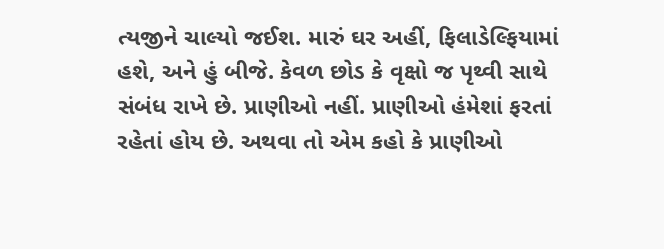ત્યજીને ચાલ્યો જઈશ. મારું ઘર અહીં, ફિલાડેલ્ફિયામાં હશે, અને હું બીજે. કેવળ છોડ કે વૃક્ષો જ પૃથ્વી સાથે સંબંધ રાખે છે. પ્રાણીઓ નહીં. પ્રાણીઓ હંમેશાં ફરતાં રહેતાં હોય છે. અથવા તો એમ કહો કે પ્રાણીઓ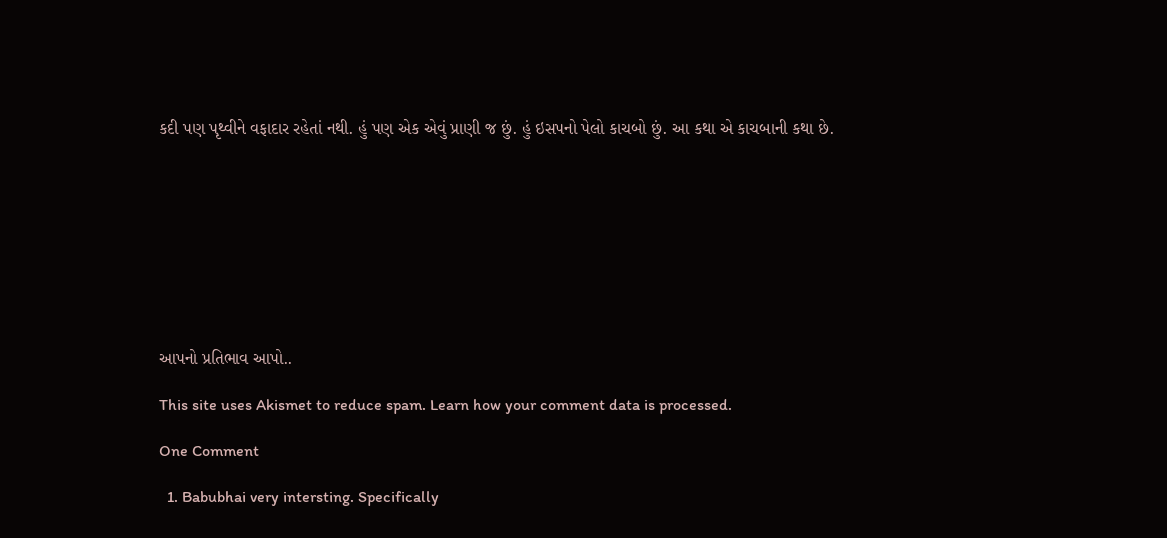કદી પણ પૃથ્વીને વફાદાર રહેતાં નથી. હું પણ એક એવું પ્રાણી જ છું. હું ઇસપનો પેલો કાચબો છું. આ કથા એ કાચબાની કથા છે.









આપનો પ્રતિભાવ આપો..

This site uses Akismet to reduce spam. Learn how your comment data is processed.

One Comment

  1. Babubhai very intersting. Specifically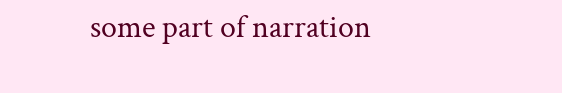some part of narration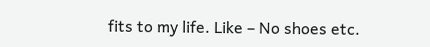fits to my life. Like – No shoes etc.